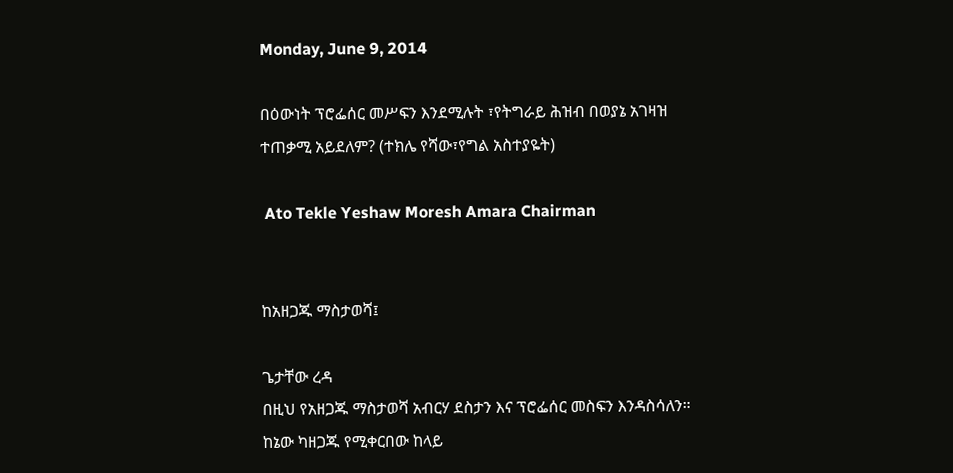Monday, June 9, 2014

በዕውነት ፕሮፌሰር መሥፍን እንደሚሉት ፣የትግራይ ሕዝብ በወያኔ አገዛዝ ተጠቃሚ አይደለም? (ተክሌ የሻው፣የግል አስተያዬት)

 Ato Tekle Yeshaw Moresh Amara Chairman


ከአዘጋጁ ማስታወሻ፤

ጌታቸው ረዳ
በዚህ የአዘጋጁ ማስታወሻ አብርሃ ደስታን እና ፕሮፌሰር መስፍን እንዳስሳለን። ከኔው ካዘጋጁ የሚቀርበው ከላይ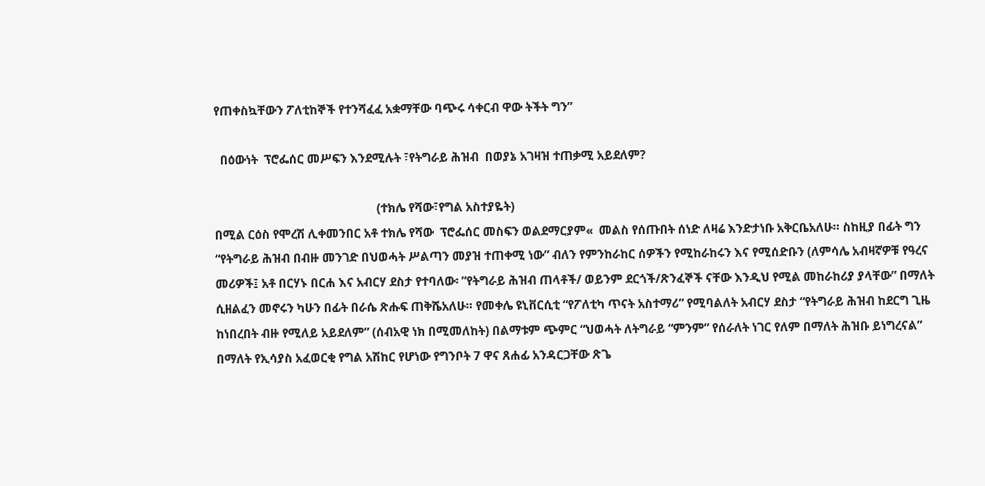የጠቀስኳቸውን ፖለቲከኞች የተንሻፈፈ አቋማቸው ባጭሩ ሳቀርብ ዋው ትችት ግን”

  በዕውነት  ፕሮፌሰር መሥፍን እንደሚሉት ፣የትግራይ ሕዝብ  በወያኔ አገዛዝ ተጠቃሚ አይደለም?

                                                      (ተክሌ የሻው፣የግል አስተያዬት)
በሚል ርዕስ የሞረሽ ሊቀመንበር አቶ ተክሌ የሻው  ፕሮፌሰር መስፍን ወልደማርያም«  መልስ የሰጡበት ሰነድ ለዛሬ እንድታነቡ አቅርቤአለሁ። ስከዚያ በፊት ግን “የትግራይ ሕዝብ በብዙ መንገድ በህወሓት ሥልጣን መያዝ ተጠቀሚ ነው” ብለን የምንከራከር ሰዎችን የሚከራከሩን እና የሚሰድቡን (ለምሳሌ አብዛኛዎቹ የዓረና መሪዎች፤ አቶ በርሃኑ በርሐ እና አብርሃ ደስታ የተባለው፡ ”የትግራይ ሕዝብ ጠላቶች/ ወይንም ደርጎች/ጽንፈኞች ናቸው እንዲህ የሚል መከራከሪያ ያላቸው” በማለት ሲዘልፈን መኖሩን ካሁን በፊት በራሴ ጽሑፍ ጠቅሼአለሁ። የመቀሌ ዩኒቨርሲቲ “የፖለቲካ ጥናት አስተማሪ” የሚባልለት አብርሃ ደስታ “የትግራይ ሕዝብ ከደርግ ጊዜ ከነበረበት ብዙ የሚለይ አይደለም” (ሰብአዊ ነክ በሚመለከት) በልማቱም ጭምር “ህወሓት ለትግራይ “ምንም” የሰራለት ነገር የለም በማለት ሕዝቡ ይነግረናል” በማለት የኢሳያስ አፈወርቂ የግል አሽከር የሆነው የግንቦት 7 ዋና ጸሐፊ አንዳርጋቸው ጽጌ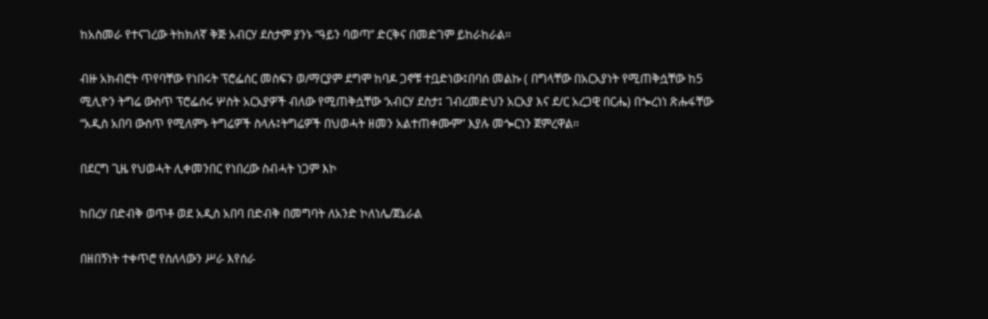ከአስመራ የተናገረው ትከክለኛ ቅጅ አብርሃ ደስታም ያንኑ “ዓይን ባወጣ” ድርቅና በመድገም ይከራከራል።

ብዙ አክብሮት ጥየባቸው የነበሩት ፕሮፌሰር መስፍን ወ/ማርያም ደግሞ ከባዶ ጋኖቹ ተቧድነው፤በባሰ መልኩ ( በግላቸው በአርአያነት የሚጠቅሷቸው ከ5 ሚሊዮን ትግሬ ውስጥ ፕሮፌሰሩ ሦስት አርአያዎች ብለው የሚጠቅሷቸው ‘አብርሃ ደስታ፤ ገብረመድህን አርአያ እና ደ/ር አረጋዊ በርሔ) በጐረነነ ጽሑፋቸው “አዲስ አበባ ውስጥ የሚለምኑ ትግሬዎች ስላሉ፤ትግሬዎች በህወሓት ዘመን አልተጠቀሙም” እያሉ መጐርነን ጀምረዋል።

በደርግ ጊዜ የህወሓት ሊቀመንበር የነበረው ስብሓት ነጋም እኮ

ከበረሃ በድብቅ ወጥቶ ወደ አዲስ አበባ በድብቅ በመግባት ለአንድ ኮለነሌ/ጀኔራል

በዘበኝነት ተቀጥሮ የስለላውን ሥራ እየሰራ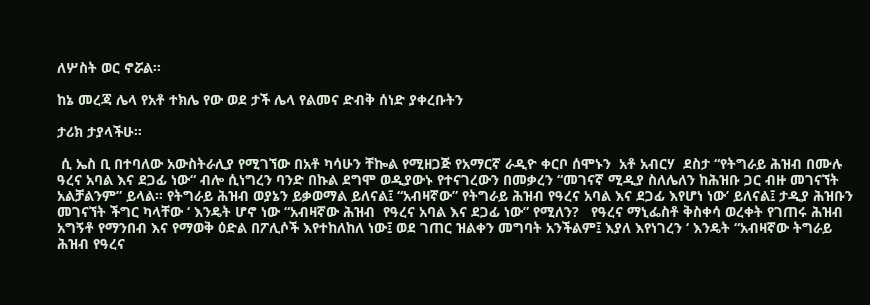ለሦስት ወር ኖሯል።

ከኔ መረጃ ሌላ የአቶ ተክሌ የው ወደ ታች ሌላ የልመና ድብቅ ሰነድ ያቀረቡትን

ታሪክ ታያላችሁ።

 ሲ ኤስ ቢ በተባለው አውስትራሊያ የሚገኘው በአቶ ካሳሁን ቸኰል የሚዘጋጅ የአማርኛ ራዲዮ ቀርቦ ሰሞኑን  አቶ አብርሃ  ደስታ “የትግራይ ሕዝብ በሙሉ ዓረና አባል እና ደጋፊ ነው“ ብሎ ሲነግረን ባንድ በኩል ደግሞ ወዲያውኑ የተናገረውን በመቃረን “መገናኛ ሚዲያ ስለሌለን ከሕዝቡ ጋር ብዙ መገናኘት አልቻልንም” ይላል። የትግራይ ሕዝብ ወያኔን ይቃወማል ይለናል፤ “አብዛኛው” የትግራይ ሕዝብ የዓረና አባል እና ደጋፊ እየሆነ ነው’ ይለናል፤ ታዲያ ሕዝቡን መገናኘት ችግር ካላቸው ‘ እንዴት ሆኖ ነው “አብዛኛው ሕዝብ  የዓረና አባል እና ደጋፊ ነው” የሚለን?   የዓረና ማኒፌስቶ ቅስቀሳ ወረቀት የገጠሩ ሕዝብ አግኝቶ የማንበብ እና የማወቅ ዕድል በፖሊሶች እየተከለከለ ነው፤ ወደ ገጠር ዝልቀን መግባት አንችልም፤ እያለ እየነገረን ‘ እንዴት “አብዛኛው ትግራይ ሕዝብ የዓረና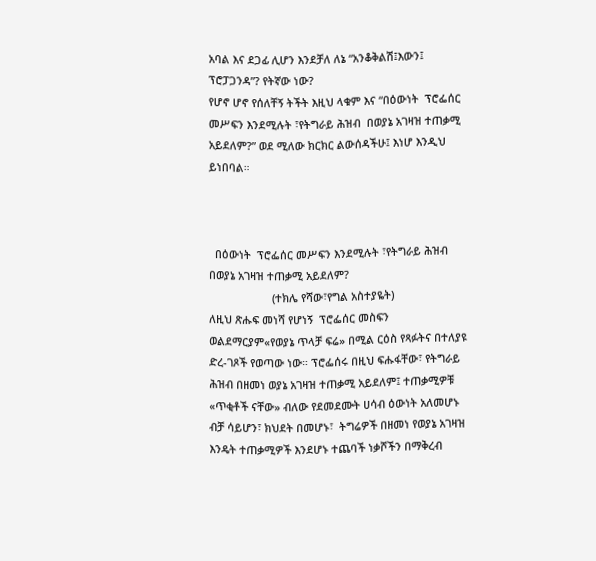አባል እና ደጋፊ ሊሆን እንደቻለ ለኔ “አንቆቅልሽ፤እውን፤ ፕሮፓጋንዳ”? የትኛው ነው?
የሆኖ ሆኖ የሰለቸኝ ትችት እዚህ ላቁም እና “በዕውነት  ፕሮፌሰር መሥፍን እንደሚሉት ፣የትግራይ ሕዝብ  በወያኔ አገዛዝ ተጠቃሚ አይደለም?” ወደ ሚለው ክርክር ልውሰዳችሁ፤ እነሆ እንዲህ ይነበባል።



  በዕውነት  ፕሮፌሰር መሥፍን እንደሚሉት ፣የትግራይ ሕዝብ  በወያኔ አገዛዝ ተጠቃሚ አይደለም?
                     (ተክሌ የሻው፣የግል አስተያዬት)
ለዚህ ጽሑፍ መነሻ የሆነኝ  ፕሮፌሰር መስፍን ወልደማርያም«የወያኔ ጥላቻ ፍሬ» በሚል ርዕስ የጻፉትና በተለያዩ ድረ-ገጾች የወጣው ነው። ፕሮፌሰሩ በዚህ ፍሑፋቸው፣ የትግራይ ሕዝብ በዘመነ ወያኔ አገዛዝ ተጠቃሚ አይደለም፤ ተጠቃሚዎቹ «ጥቂቶች ናቸው» ብለው የደመደሙት ሀሳብ ዕውነት አለመሆኑ ብቻ ሳይሆን፣ ክህደት በመሆኑ፣  ትግሬዎች በዘመነ የወያኔ አገዛዝ  እንዴት ተጠቃሚዎች እንደሆኑ ተጨባች ነቃሾችን በማቅረብ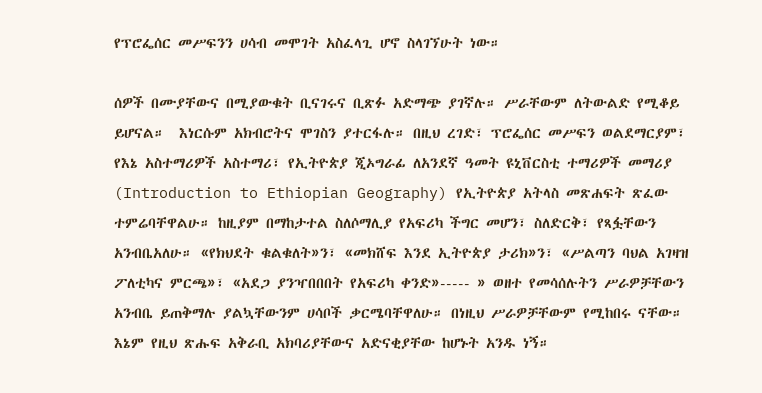የፕሮፌሰር መሥፍንን ሀሳብ መሞገት አስፈላጊ ሆኖ ስላገኘሁት ነው።

ሰዎች በሙያቸውና በሚያውቁት ቢናገሩና ቢጽፉ አድማጭ ያገኛሉ። ሥራቸውም ለትውልድ የሚቆይ ይሆናል።  እነርሱም አክብሮትና ሞገስን ያተርፋሉ። በዚህ ረገድ፣ ፕሮፌሰር መሥፍን ወልደማርያም፣ የእኔ አስተማሪዎች አስተማሪ፣ የኢትዮጵያ ጂኦግራፊ ለአንደኛ ዓመት ዩኒቨርስቲ ተማሪዎች መማሪያ (Introduction to Ethiopian Geography) የኢትዮጵያ አትላስ መጽሐፍት ጽፈው ተምሬባቸዋልሁ። ከዚያም በማከታተል ስለሶማሊያ የአፍሪካ ችግር መሆን፣ ስለድርቅ፣ የጻፏቸውን አንብቤአለሁ። «የክህደት ቁልቁለት»ን፣ «መክሸፍ እንደ ኢትዮጵያ ታሪክ»ን፣ «ሥልጣን ባህል አገዛዝ ፖለቲካና ምርጫ»፣ «አደጋ ያንዣበበበት የአፍሪካ ቀንድ»----- » ወዘተ የመሳሰሉትን ሥራዎቻቸውን አንብቤ ይጠቅማሉ ያልኳቸውንም ሀሳቦች ቃርሜባቸዋለሁ። በነዚህ ሥራዎቻቸውም የሚከበሩ ናቸው። እኔም የዚህ ጽሑፍ አቅራቢ አክባሪያቸውና አድናቂያቸው ከሆኑት አንዱ ነኝ።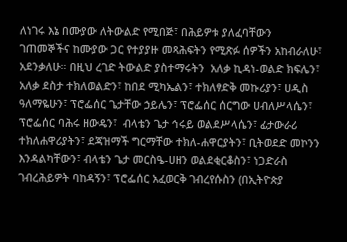ለነገሩ እኔ በሙያው ለትውልድ የሚበጅ፣ በሕይዎቱ ያለፈባቸውን ገጠመኞችና ከሙያው ጋር የተያያዙ መጻሕፍትን የሚጽፉ ሰዎችን አከብራለሁ፣ አደንቃለሁ። በዚህ ረገድ ትውልድ ያስተማሩትን  አለቃ ኪዳነ-ወልድ ክፍሌን፣ አለቃ ደስታ ተክለወልድን፣ ከበደ ሚካኤልን፣ ተክለፃድቅ መኩሪያን፣ ሀዲስ ዓለማዬሁን፣ ፕሮፌሰር ጌታቸው ኃይሌን፣ ፕሮፌሰር ሰርግው ሀብለሥላሴን፣ ፕሮፌሰር ባሕሩ ዘውዴን፣  ብላቴን ጌታ ኅሩይ ወልደሥላሴን፣ ፊታውራሪ ተክለሐዋሪያትን፣ ደጃዝማች ግርማቸው ተክለ-ሐዋርያትን፣ ቢትወደድ መኮንን እንዳልካቸውን፣ ብላቴን ጌታ መርስዔ-ሀዘን ወልደቂርቆስን፣ ነጋድራስ ገብረሕይዎት ባከዳኝን፣ ፕሮፌሰር አፈወርቅ ገብረየሱስን (በኢትዮጵያ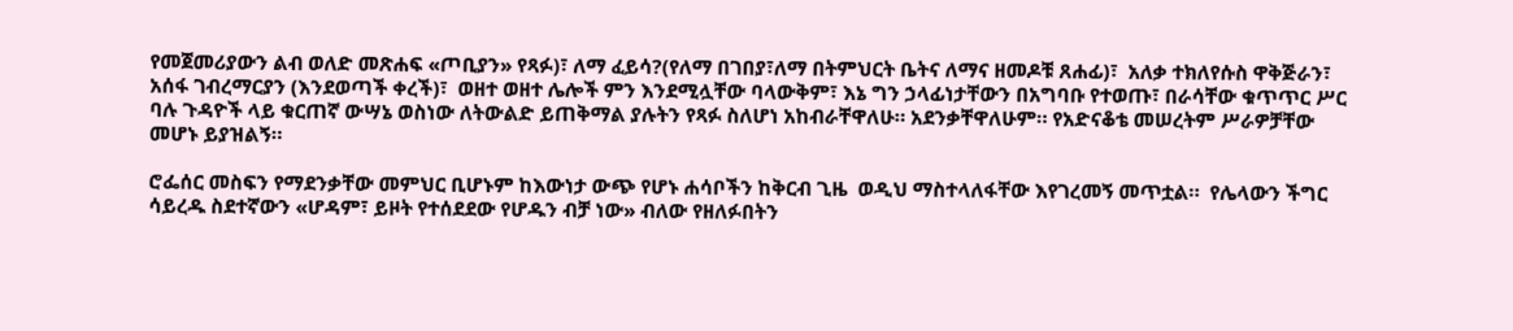የመጀመሪያውን ልብ ወለድ መጽሐፍ «ጦቢያን» የጻፉ)፣ ለማ ፈይሳ?(የለማ በገበያ፣ለማ በትምህርት ቤትና ለማና ዘመዶቹ ጸሐፊ)፣  አለቃ ተክለየሱስ ዋቅጅራን፣  አሰፋ ገብረማርያን (እንደወጣች ቀረች)፣  ወዘተ ወዘተ ሌሎች ምን እንደሚሏቸው ባላውቅም፣ እኔ ግን ኃላፊነታቸውን በአግባቡ የተወጡ፣ በራሳቸው ቁጥጥር ሥር ባሉ ጉዳዮች ላይ ቁርጠኛ ውሣኔ ወስነው ለትውልድ ይጠቅማል ያሉትን የጻፉ ስለሆነ አከብራቸዋለሁ። አደንቃቸዋለሁም። የአድናቆቴ መሠረትም ሥራዎቻቸው መሆኑ ይያዝልኝ።

ሮፌሰር መስፍን የማደንቃቸው መምህር ቢሆኑም ከእውነታ ውጭ የሆኑ ሐሳቦችን ከቅርብ ጊዜ  ወዲህ ማስተላለፋቸው እየገረመኝ መጥቷል።  የሌላውን ችግር ሳይረዱ ስደተኛውን «ሆዳም፣ ይዞት የተሰደደው የሆዱን ብቻ ነው» ብለው የዘለፉበትን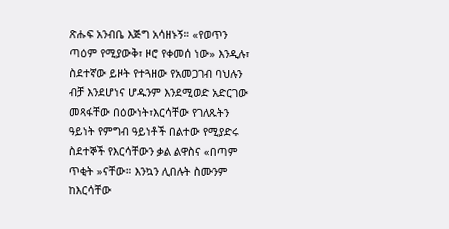ጽሑፍ አንብቤ እጅግ አሳዘኑኝ። «የወጥን ጣዕም የሚያውቅ፣ ዞሮ የቀመሰ ነው» እንዲሉ፣ ስደተኛው ይዞት የተጓዘው የአመጋገብ ባህሉን ብቻ እንደሆነና ሆዱንም እንደሚወድ አድርገው መጻፋቸው በዕውነት፣እርሳቸው የገለጹትን ዓይነት የምግብ ዓይነቶች በልተው የሚያድሩ ስደተኞች የእርሳቸውን ቃል ልዋስና «በጣም ጥቂት »ናቸው። እንኳን ሊበሉት ስሙንም ከእርሳቸው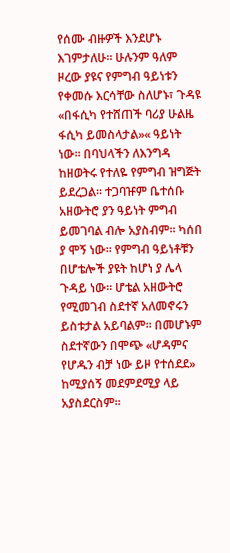የሰሙ ብዙዎች እንደሆኑ እገምታለሁ። ሁሉንም ዓለም ዞረው ያዩና የምግብ ዓይነቱን የቀመሱ እርሳቸው ስለሆኑ፣ ጉዳዩ «በፋሲካ የተሸጠች ባሪያ ሁልዜ ፋሲካ ይመስላታል»« ዓይነት ነው። በባህላችን ለእንግዳ ከዘወትሩ የተለዬ የምግብ ዝግጅት ይደረጋል። ተጋባዡም ቤተሰቡ አዘውትሮ ያን ዓይነት ምግብ ይመገባል ብሎ አያስብም። ካሰበ ያ ሞኝ ነው። የምግብ ዓይነቶቹን በሆቴሎች ያዩት ከሆነ ያ ሌላ ጉዳይ ነው። ሆቴል አዘውትሮ የሚመገብ ስደተኛ አለመኖሩን ይስቱታል አይባልም። በመሆኑም ስደተኛውን በሞጭ «ሆዳምና የሆዱን ብቻ ነው ይዞ የተሰደደ» ከሚያሰኝ መደምደሚያ ላይ አያስደርስም።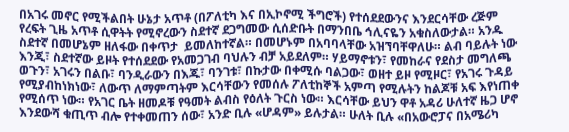በአገሩ መኖር የሚችልበት ሁኔታ አጥቶ (በፖለቲካ እና በኢኮኖሚ ችግሮች) የተሰደደውንና እንደርሳቸው ረጅም የረፍት ጊዜ አጥቶ ሲዋትት የሚኖረውን ስደተኛ ደጋግመው ሲሰድቡት በማንበቤ ኅሊናዬን አቁስለውታል። አንዱ ስደተኛ በመሆኔም ዘለፋው በቀጥታ  ይመለከተኛል። በመሆኑም በአባባላቸው አዝኘባቸዋለሁ። ልብ ባይሉት ነው እንጂ፣ ስደተኛው ይዞት የተሰደደው የአመጋገብ ባህሉን ብቻ አይደለም። ሃይማኖቱን፣ የመከራና የደስታ መግለጫ ወጉን፣ አገሩን በልቡ፣ ባንዲራውን በእጁ፣ ባንገቱ፣ በኩታው በቀሚሱ ባልጋው፣ ወዘተ ይዞ የሚዞር፣ የአገሩ ጉዳይ የሚያብከነክነው፣ ለውጥ ለማምጣትም እርሳቸውን የመሰሉ ፖለቲከኞች አምጣ የሚሉትን ከልጆቹ አፍ እየነጠቀ የሚሰጥ ነው። የአገር ቤት ዘመዶቹ የዓመት ልብስ የዕለት ጉርስ ነው። እርሳቸው ይህን ዋቶ አዳሪ ሁለተኛ ዜጋ ሆኖ እንደውሻ ቁጢጥ ብሎ የተቀመጠን ሰው፣ አንድ ቢሉ «ሆዳም» ይሉታል። ሁለት ቢሉ «በአውሮፓና በአሜሪካ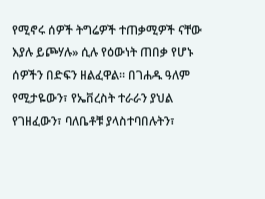የሚኖሩ ሰዎች ትግሬዎች ተጠቃሚዎች ናቸው እያሉ ይጮሃሉ» ሲሉ የዕውነት ጠበቃ የሆኑ ሰዎችን በድፍን ዘልፈዋል። በገሐዱ ዓለም የሚታዬውን፣ የኤቨረስት ተራራን ያህል የገዘፈውን፣ ባለቤቶቹ ያላስተባበሉትን፣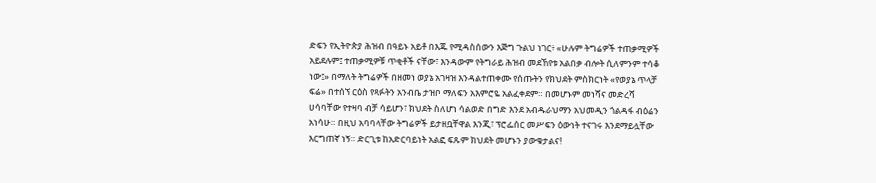ድፍን የኢትዮጵያ ሕዝብ በዓይኑ አይቶ በእጁ የሚዳስሰውን እጅግ ጉልህ ነገር፥ «ሁሉም ትግሬዎች ተጠቃሚዎች አይደሉም፤ ተጠቃሚዎቹ ጥቂቶች ናቸው፣ እንዳውም የትግራይ ሕዝብ መደኸየቱ አልበቃ ብሎት ሲለምንም ተሳቆ ነው፤» በማለት ትግሬዎች በዘመነ ወያኔ አገዛዝ እንዳልተጠቀሙ የሰጡትን የክህደት ምስክርነት «የወያኔ ጥላቻ ፍሬ» በተሰኘ ርዕስ የጻፉትን አንብቤ ታዝቦ ማለፍን አእምሮዬ አልፈቀደም። በመሆኑም መነሻና መድረሻ ሀሳባቸው የተዛባ ብቻ ሳይሆን፣ ክህደት ስለሆነ ሳልወድ በግድ እንደ አብዱራህማን አህመዲን ጎልዳፋ ብዕሬን አነሳሁ። በዚህ አባባላቸው ትግሬዎች ይታዘቧቸዋል እንጂ፣ ፕሮፌሰር መሥፍን ዕውነት ተናገሩ እንደማይሏቸው እርግጠኛ ነኝ። ድርጊቱ ከአድርባይነት አልፎ ፍጹም ክህደት መሆኑን ያውቁታልና!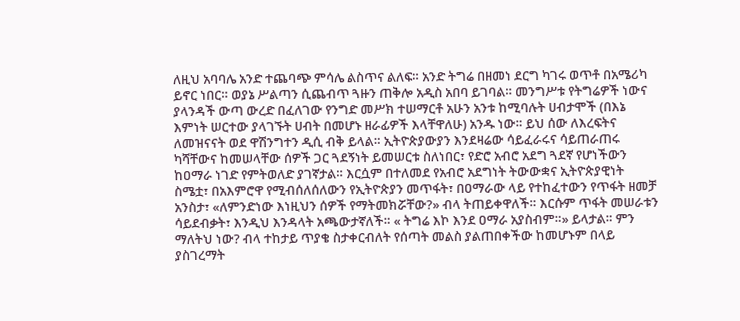ለዚህ አባባሌ አንድ ተጨባጭ ምሳሌ ልስጥና ልለፍ። አንድ ትግሬ በዘመነ ደርግ ካገሩ ወጥቶ በአሜሪካ ይኖር ነበር። ወያኔ ሥልጣን ሲጨብጥ ጓዙን ጠቅሎ አዲስ አበባ ይገባል። መንግሥቱ የትግሬዎች ነውና ያላንዳች ውጣ ውረድ በፈለገው የንግድ መሥክ ተሠማርቶ አሁን አንቱ ከሚባሉት ሀብታሞች (በእኔ እምነት ሠርተው ያላገኙት ሀብት በመሆኑ ዘራፊዎች እላቸዋለሁ) አንዱ ነው። ይህ ሰው ለእረፍትና ለመዝናናት ወደ ዋሽንግተን ዲሲ ብቅ ይላል። ኢትዮጵያውያን እንደዛሬው ሳይፈራሩና ሳይጠራጠሩ ካሻቸውና ከመሠላቸው ሰዎች ጋር ጓደኝነት ይመሠርቱ ስለነበር፣ የድሮ አብሮ አደግ ጓደኛ የሆነችውን ከዐማራ ነገድ የምትወለድ ያገኛታል። እርሷም በተለመደ የአብሮ አደግነት ትውውቋና ኢትዮጵያዊነት ስሜቷ፣ በአእምሮዋ የሚብሰለሰለውን የኢትዮጵያን መጥፋት፣ በዐማራው ላይ የተከፈተውን የጥፋት ዘመቻ አንስታ፣ «ለምንድነው እነዚህን ሰዎች የማትመክሯቸው?» ብላ ትጠይቀዋለች። እርሱም ጥፋት መሠራቱን ሳይደብቃት፣ እንዲህ እንዳላት አጫውታኛለች። « ትግሬ እኮ እንደ ዐማራ አያስብም።» ይላታል። ምን ማለትህ ነው? ብላ ተከታይ ጥያቄ ስታቀርብለት የሰጣት መልስ ያልጠበቀችው ከመሆኑም በላይ ያስገረማት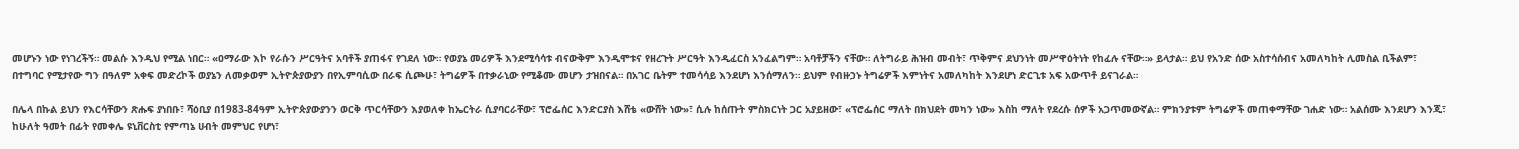መሆኑን ነው የነገረችኝ። መልሱ እንዲህ የሚል ነበር። «ዐማራው እኮ የራሱን ሥርዓትና አባቶች ያጠፋና የገደለ ነው። የወያኔ መሪዎች እንደሚሳሳቱ ብናውቅም እንዲሞቱና የዘረጉት ሥርዓት እንዲፈርስ አንፈልግም። አባቶቻችን ናቸው። ለትግራይ ሕዝብ መብት፣ ጥቅምና ደህንነት መሥዋዕትነት የከፈሉ ናቸው።» ይላታል። ይህ የአንድ ሰው አስተሳሰብና አመለካከት ሊመስል ቢችልም፣ በተግባር የሚታየው ግን በዓለም አቀፍ መድረኮች ወያኔን ለመቃወም ኢትዮጵያውያን በየኢምባሲው በራፍ ሲጮሁ፣ ትግሬዎች በተቃራኒው የሚቆሙ መሆን ታዝበናል። በአገር ቤትም ተመሳሳይ እንደሆነ እንሰማለን። ይህም የብዙኃኑ ትግሬዎች እምነትና አመለካከት እንደሆነ ድርጊቱ አፍ አውጥቶ ይናገራል።

በሌላ በኩል ይህን የእርሳቸውን ጽሑፍ ያነበቡ፣ ሻዕቢያ በ1983-84ዓም ኢትዮጵያውያንን ወርቅ ጥርሳቸውን እያወለቀ ከኤርትራ ሲያባርራቸው፣ ፕሮፌሰር እንድርያስ እሸቴ «ውሸት ነው»፣ ሲሉ ከሰጡት ምስክርነት ጋር አያይዘው፣ «ፕሮፌሰር ማለት በክህደት መካን ነው» እስከ ማለት የደረሱ ሰዎች አጋጥመውኛል። ምክንያቱም ትግሬዎች መጠቀማቸው ገሐድ ነው። አልሰሙ እንደሆን እንጂ፣ ከሁለት ዓመት በፊት የመቀሌ ዩኒቨርስቲ የምጣኔ ሀብት መምህር የሆነ፣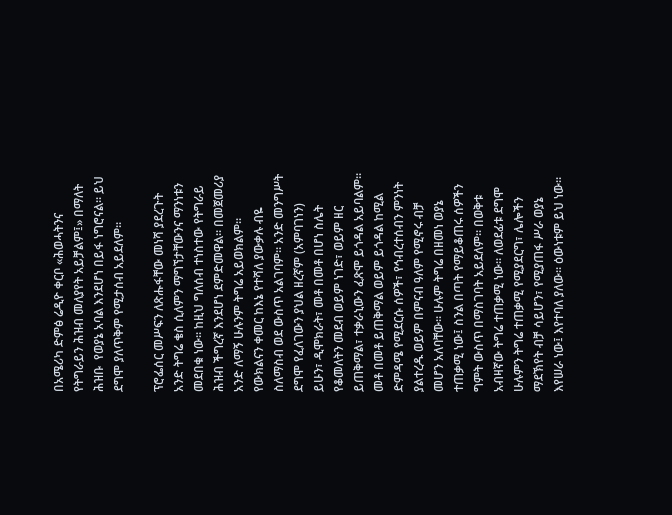በአሜሪካ ድምፅ ሬዲዮ ቀርቦ «ሕወሓትንና የትግራይን ሕዝብ መለያየት አይቻልም፤» በማለት ሕዝቡ  የወያኔ አባል እንደሆነ በይፋ ነግሮናል። ይህ ደግሞ ያለጥቅም የሚታሰብ አይደለም።

ፕሮፌሰር መሥፍን ለጽሑፋቸው መነሻ ያደረጉት አንድ ትግሬ ቄስ ሲለምን ማግኘታቸውንና ማንነቱን መደበቁ ነው። ከዚህ ግለሰብ ተነስተው የትግራይ ሕዝብ ችግረኛ እንደሆነ ደምድመዋል። በመጀመሪያ አንድ ለማኝ ሁሉንም ትግሬ አይወክልም። የውክልናን ቀመር ከእኔ የተሻለ ያውቃሉ ብዬ ስለማስብ ወደ ውስጥ አልገባም። አንድ መንግሥት ደግሞ የፈለገውን ያህል ዘረኛም (አምባገነን) ይሁን፣ ዲሞክራት፣ መቶ በመቶ በሆነ ስሌት የቆመለትን መደብ ወይም ነገድ፣ ወይም ዘር ይጠቅማል፣ ተቃራኒውን ፈጽሞ ይጎዳል አይባልም። መቶ በመቶ ይጠቅማል ወይም ይጎዳል ከሚል ድምዳሜ የሚደርሱ ሰዎች፣ የኅብረተሰብን ምንነት ያልተረዱ ወይም በምናብ ዓለም የሚኖሩ ብቻ መሆን አለባቸው። ሁሉም ትግሬ በዘመነ ወያኔ ተጠቃሚ ነው፤ ስንል በጣት የማይቆጠሩ ሰዎችን ግምት ውስጥ በማስገባት አይደለም። በወቅቱ አብዛኛው ትግሬ ተጠቃሚ ነው። ለወደፊቱ ደግሞ ሁሉምን ትግሬ ተጠቃሚ የሚያደርግ፣ ሌሎችን ማደኽየት ብቻ ሳይሆን፣ የሚያጠፋ ሥራ ወያኔ እየሠራ ነው፤ እየተባለ ያለው። ዕውነቱም ይህ ነው።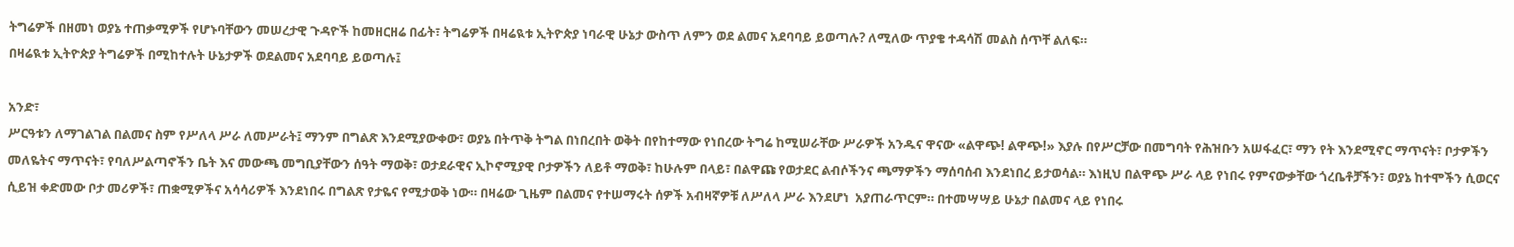ትግሬዎች በዘመነ ወያኔ ተጠቃሚዎች የሆኑባቸውን መሠረታዊ ጉዳዮች ከመዘርዘሬ በፊት፣ ትግሬዎች በዛሬዪቱ ኢትዮጵያ ነባራዊ ሁኔታ ውስጥ ለምን ወደ ልመና አደባባይ ይወጣሉ? ለሚለው ጥያቄ ተዳሳሽ መልስ ሰጥቸ ልለፍ።
በዛሬዪቱ ኢትዮጵያ ትግሬዎች በሚከተሉት ሁኔታዎች ወደልመና አደባባይ ይወጣሉ፤

አንድ፣
ሥርዓቱን ለማገልገል በልመና ስም የሥለላ ሥራ ለመሥራት፤ ማንም በግልጽ እንደሚያውቀው፣ ወያኔ በትጥቅ ትግል በነበረበት ወቅት በየከተማው የነበረው ትግሬ ከሚሠራቸው ሥራዎች አንዱና ዋናው «ልዋጭ! ልዋጭ!» እያሉ በየሥርቻው በመግባት የሕዝቡን አሠፋፈር፣ ማን የት እንደሚኖር ማጥናት፣ ቦታዎችን መለዬትና ማጥናት፣ የባለሥልጣኖችን ቤት እና መውጫ መግቢያቸውን ሰዓት ማወቅ፣ ወታደራዊና ኢኮኖሚያዊ ቦታዎችን ለይቶ ማወቅ፣ ከሁሉም በላይ፣ በልዋጩ የወታደር ልብሶችንና ጫማዎችን ማሰባሰብ እንደነበረ ይታወሳል። እነዚህ በልዋጭ ሥራ ላይ የነበሩ የምናውቃቸው ጎረቤቶቻችን፣ ወያኔ ከተሞችን ሲወርና ሲይዝ ቀድመው ቦታ መሪዎች፣ ጠቋሚዎችና አሳሳሪዎች እንደነበሩ በግልጽ የታዬና የሚታወቅ ነው። በዛሬው ጊዜም በልመና የተሠማሩት ሰዎች አብዛኛዎቹ ለሥለላ ሥራ እንደሆነ  አያጠራጥርም። በተመሣሣይ ሁኔታ በልመና ላይ የነበሩ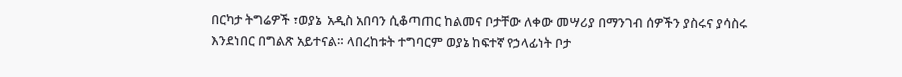በርካታ ትግሬዎች ፣ወያኔ  አዲስ አበባን ሲቆጣጠር ከልመና ቦታቸው ለቀው መሣሪያ በማንገብ ሰዎችን ያስሩና ያሳስሩ እንደነበር በግልጽ አይተናል። ላበረከቱት ተግባርም ወያኔ ከፍተኛ የኃላፊነት ቦታ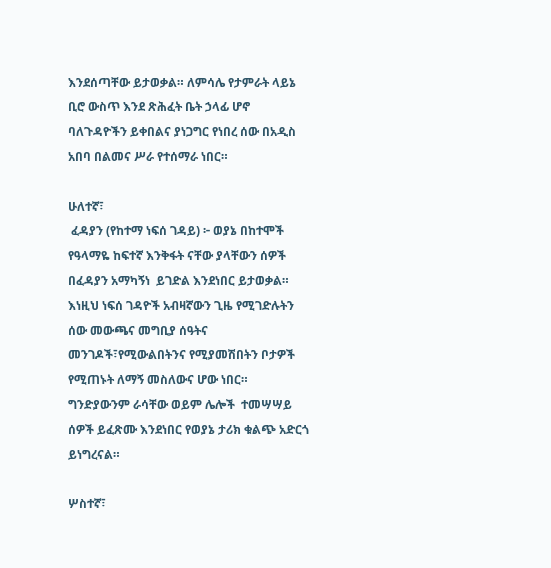እንደሰጣቸው ይታወቃል። ለምሳሌ የታምራት ላይኔ ቢሮ ውስጥ እንደ ጽሕፈት ቤት ኃላፊ ሆኖ ባለጉዳዮችን ይቀበልና ያነጋግር የነበረ ሰው በአዲስ አበባ በልመና ሥራ የተሰማራ ነበር።

ሁለተኛ፣
 ፈዳያን (የከተማ ነፍሰ ገዳይ) ፦ ወያኔ በከተሞች የዓላማዬ ከፍተኛ እንቅፋት ናቸው ያላቸውን ሰዎች በፈዳያን አማካኝነ  ይገድል እንደነበር ይታወቃል። እነዚህ ነፍሰ ገዳዮች አብዛኛውን ጊዜ የሚገድሉትን ሰው መውጫና መግቢያ ሰዓትና መንገዶች፣የሚውልበትንና የሚያመሽበትን ቦታዎች የሚጠኑት ለማኝ መስለውና ሆው ነበር። ግንድያውንም ራሳቸው ወይም ሌሎች  ተመሣሣይ ሰዎች ይፈጽሙ እንደነበር የወያኔ ታሪክ ቁልጭ አድርጎ ይነግረናል።

ሦስተኛ፣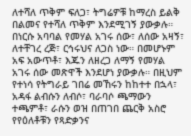ለተሻለ ጥቅም ፍለጋ፣ ትግሬዎቹ ከማረስ ይልቅ በልመና የተሻለ ጥቅም እንደሚገኝ ያውቃሉ። በነርሱ አባባል የመሃል አገሩ ሰው፣ ለሰው አዛኝ፣ ለተቸገረ ረጅ፣ ርኅሩህና ለጋስ ነው። በመሆኑም አፍ አውጥቶ፣ እጁን ለዘረጋ ለማኝ የመሃል አገሩ ሰው መጽዋች እንደሆነ ያውቃሉ። በዚህም የተነሳ የትግራይ ገበሬ መኸሩን ከከተተ በኋላ፣ አዳፋ ልብሱን ለብሶ፣ ባራባሶ ጫማውን ተጫምቶ፣ ራሱን ወዝ በጠገበ ጨርቅ አስሮ የየዕለቶቹን የጻድቃንና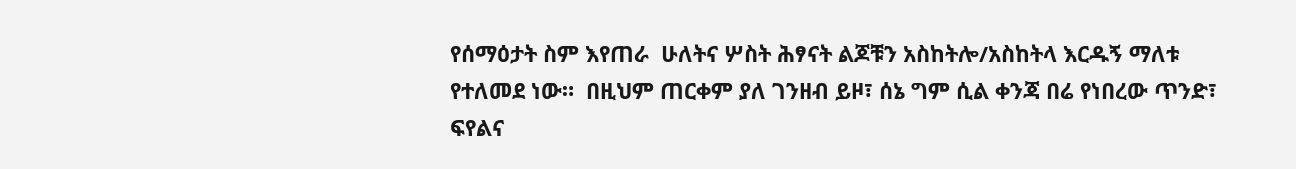የሰማዕታት ስም እየጠራ  ሁለትና ሦስት ሕፃናት ልጆቹን አስከትሎ/አስከትላ እርዱኝ ማለቱ የተለመደ ነው።  በዚህም ጠርቀም ያለ ገንዘብ ይዞ፣ ሰኔ ግም ሲል ቀንጃ በሬ የነበረው ጥንድ፣ ፍየልና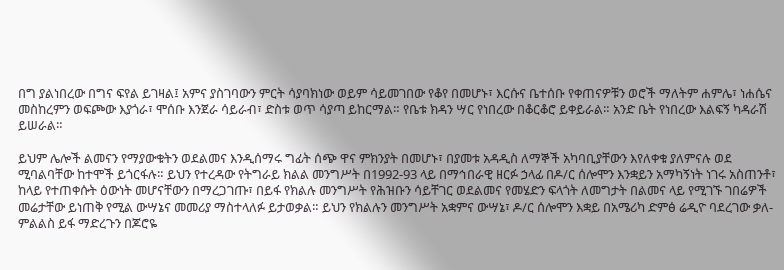በግ ያልነበረው በግና ፍየል ይገዛል፤ አምና ያስገባውን ምርት ሳያባክነው ወይም ሳይመገበው የቆየ በመሆኑ፣ እርሱና ቤተሰቡ የቀጠናዎቹን ወሮች ማለትም ሐምሌ፣ ነሐሴና መስከረምን ወፍጮው እያጎራ፣ ሞሰቡ እንጀራ ሳይራብ፣ ድስቱ ወጥ ሳያጣ ይከርማል። የቤቱ ክዳን ሣር የነበረው በቆርቆሮ ይቀይራል። አንድ ቤት የነበረው እልፍኝ ካዳራሽ ይሠራል።

ይህም ሌሎች ልመናን የማያውቁትን ወደልመና እንዲሰማሩ ግፊት ሰጭ ዋና ምክንያት በመሆኑ፣ በያመቱ አዳዲስ ለማኞች አካባቢያቸውን እየለቀቁ ያለምናሉ ወደ ሚባልባቸው ከተሞች ይጎርፋሉ። ይህን የተረዳው የትግራይ ክልል መንግሥት በ1992-93 ላይ በማኅበራዊ ዘርፉ ኃላፊ በዶ/ር ሰሎሞን እንቋይን አማካኝነት ነገሩ አስጠንቶ፣ ከላይ የተጠቀሱት ዕውነት መሆናቸውን በማረጋገጡ፣ በይፋ የክልሉ መንግሥት የሕዝቡን ሳይቸገር ወደልመና የመሄድን ፍላጎት ለመግታት በልመና ላይ የሚገኙ ገበሬዎች መሬታቸው ይነጠቅ የሚል ውሣኔና መመሪያ ማስተላለፉ ይታወቃል። ይህን የክልሉን መንግሥት አቋምና ውሣኔ፣ ዶ/ር ሰሎሞን እቋይ በአሜሪካ ድምፅ ሬዲዮ ባደረገው ቃለ-ምልልስ ይፋ ማድረጉን በጆሮዬ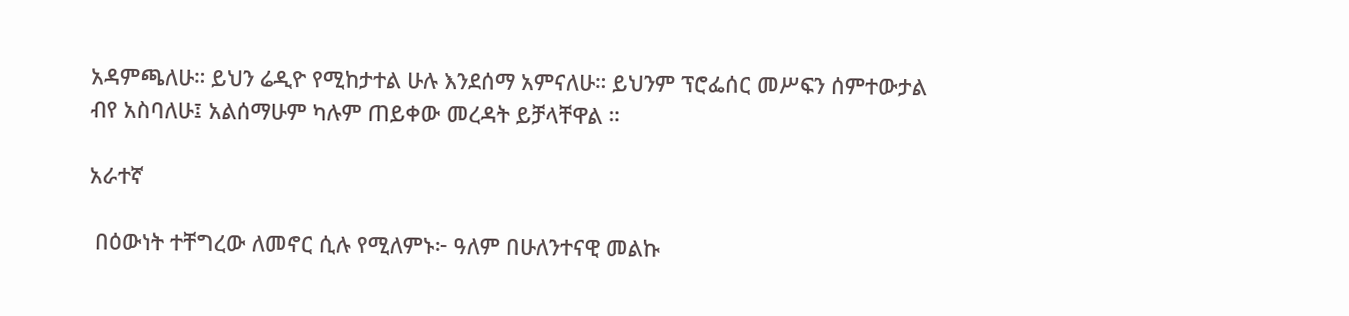አዳምጫለሁ። ይህን ሬዲዮ የሚከታተል ሁሉ እንደሰማ አምናለሁ። ይህንም ፕሮፌሰር መሥፍን ሰምተውታል ብየ አስባለሁ፤ አልሰማሁም ካሉም ጠይቀው መረዳት ይቻላቸዋል ።

አራተኛ

 በዕውነት ተቸግረው ለመኖር ሲሉ የሚለምኑ፦ ዓለም በሁለንተናዊ መልኩ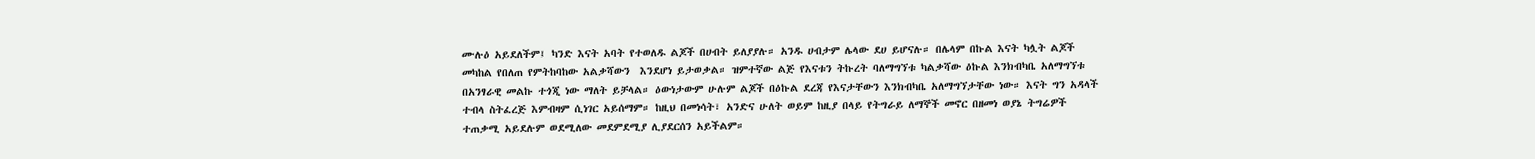ሙሉዕ አይደለችም፤ ካንድ እናት አባት የተወለዱ ልጆች በሀብት ይለያያሉ። አንዱ ሀብታም ሌላው ደሀ ይሆናሉ። በሌላም በኩል እናት ካሏት ልጆች መካከል የበለጠ የምትከባከው አልቃሻውን  እንደሆነ ይታወቃል። ዝምተኛው ልጅ የእናቱን ትኩረት ባለማግኘቱ ካልቃሻው ዕኩል እንክብካቤ አለማግኘቱ በአንፃራዊ መልኩ ተጎጂ ነው ማለት ይቻላል። ዕውነታውም ሁሉም ልጆች በዕኩል ደረጃ የእናታቸውን እንክብካቤ አለማግኘታቸው ነው። እናት ግን አዳላች ተብላ ስትፈረጅ እምብዛም ሲነገር አይሰማም። ከዚህ በመነሳት፣ አንድና ሁለት ወይም ከዚያ በላይ የትግራይ ለማኞች መኖር በዘመነ ወያኔ ትግሬዎች ተጠቃሚ አይደሉም ወደሚለው መደምደሚያ ሊያደርሰን አይችልም።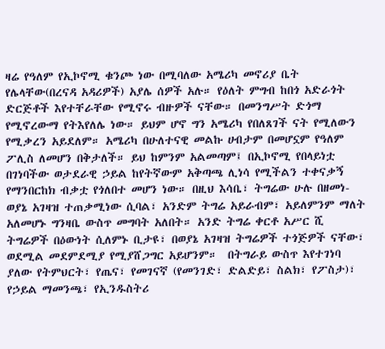ዛሬ የዓለም የኢኮኖሚ ቁንጮ ነው በሚባለው አሜሪካ መኖሪያ ቤት የሌላቸው(በረናዳ አዳሪዎች) አያሌ ሰዎች አሉ። የዕለት ምግብ ከበጎ አድራጎት ድርጅቶች እየተቸራቸው የሚኖሩ ብዙዎች ናቸው። በመንግሥት ድጎማ የሚኖረውማ የትእየለሌ ነው። ይህም ሆኖ ግን አሜሪካ የበለጸገች ናት የሚለውን የሚቃረን አይደለም። አሜሪካ በሁለተናዊ መልኩ ሀብታም በመሆኗም የዓለም ፖሊስ ለመሆን በቅታለች። ይህ ከምንም አልመጣም፤ በኢኮኖሚ የበላይነቷ በገነባችው ወታደራዊ ኃይል ከየትኛውም አቅጣጫ ሊነሳ የሚችልን ተቀናቃኝ የማንበርከክ ብቃቷ የጎለበተ መሆን ነው። በዚህ እሳቤ፣ ትግሬው ሁሉ በዘመነ-ወያኔ አገዛዝ ተጠቃሚነው ሲባል፣ አንድም ትግሬ አይራብም፣ አይለምንም ማለት አለመሆኑ ግንዛቤ ውስጥ መግባት አለበት። አንድ ትግሬ ቀርቶ አሥር ሺ ትግሬዎች በዕውነት ሲለምኑ ቢታዩ፣ በወያኔ አገዛዝ ትግሬዎች ተጎጅዎች ናቸው፣ ወደሚል መደምደሚያ የሚያሸጋግር አይሆንም።  በትግራይ ውስጥ እየተገነባ ያለው የትምህርት፣ የጤና፣ የመገናኛ (የመንገድ፣ ድልድይ፣ ስልክ፣ የፖስታ)፣ የኃይል ማመንጫ፣ የኢንዱስትሪ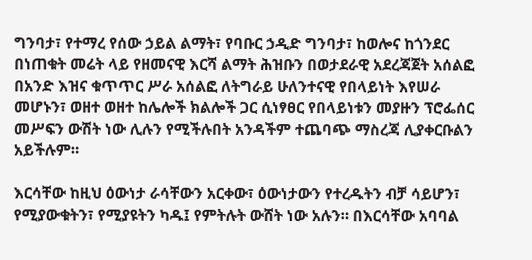ግንባታ፣ የተማረ የሰው ኃይል ልማት፣ የባቡር ኃዲድ ግንባታ፣ ከወሎና ከጎንደር በነጠቁት መሬት ላይ የዘመናዊ እርሻ ልማት ሕዝቡን በወታደራዊ አደረጃጀት አሰልፎ በአንድ እዝና ቁጥጥር ሥራ አሰልፎ ለትግራይ ሁለንተናዊ የበላይነት እየሠራ መሆኑን፣ ወዘተ ወዘተ ከሌሎች ክልሎች ጋር ሲነፃፀር የበላይነቱን መያዙን ፕሮፌሰር መሥፍን ውሽት ነው ሊሉን የሚችሉበት አንዳችም ተጨባጭ ማስረጃ ሊያቀርቡልን አይችሉም።

እርሳቸው ከዚህ ዕውነታ ራሳቸውን አርቀው፣ ዕውነታውን የተረዱትን ብቻ ሳይሆን፣ የሚያውቁትን፣ የሚያዩትን ካዱ፤ የምትሉት ውሸት ነው አሉን። በእርሳቸው አባባል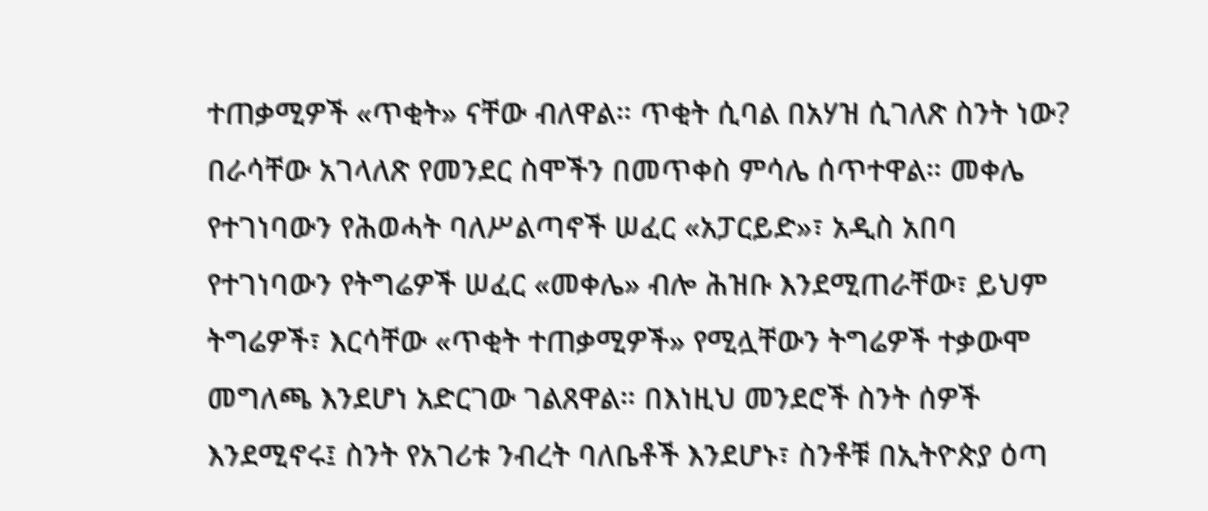ተጠቃሚዎች «ጥቂት» ናቸው ብለዋል። ጥቂት ሲባል በአሃዝ ሲገለጽ ስንት ነው? በራሳቸው አገላለጽ የመንደር ስሞችን በመጥቀስ ምሳሌ ሰጥተዋል። መቀሌ የተገነባውን የሕወሓት ባለሥልጣኖች ሠፈር «አፓርይድ»፣ አዲስ አበባ የተገነባውን የትግሬዎች ሠፈር «መቀሌ» ብሎ ሕዝቡ እንደሚጠራቸው፣ ይህም ትግሬዎች፣ እርሳቸው «ጥቂት ተጠቃሚዎች» የሚሏቸውን ትግሬዎች ተቃውሞ መግለጫ እንደሆነ አድርገው ገልጸዋል። በእነዚህ መንደሮች ስንት ሰዎች እንደሚኖሩ፤ ስንት የአገሪቱ ንብረት ባለቤቶች እንደሆኑ፣ ስንቶቹ በኢትዮጵያ ዕጣ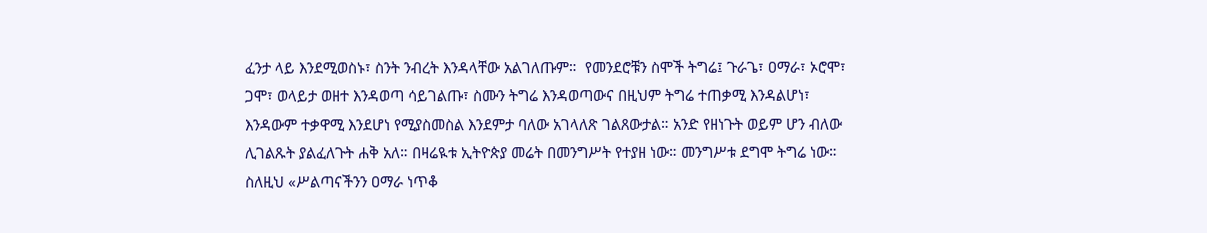ፈንታ ላይ እንደሚወስኑ፣ ስንት ንብረት እንዳላቸው አልገለጡም።  የመንደሮቹን ስሞች ትግሬ፤ ጉራጌ፣ ዐማራ፣ ኦሮሞ፣ ጋሞ፣ ወላይታ ወዘተ እንዳወጣ ሳይገልጡ፣ ስሙን ትግሬ እንዳወጣውና በዚህም ትግሬ ተጠቃሚ እንዳልሆነ፣ እንዳውም ተቃዋሚ እንደሆነ የሚያስመስል እንደምታ ባለው አገላለጽ ገልጸውታል። አንድ የዘነጉት ወይም ሆን ብለው ሊገልጹት ያልፈለጉት ሐቅ አለ። በዛሬዪቱ ኢትዮጵያ መሬት በመንግሥት የተያዘ ነው። መንግሥቱ ደግሞ ትግሬ ነው። ስለዚህ «ሥልጣናችንን ዐማራ ነጥቆ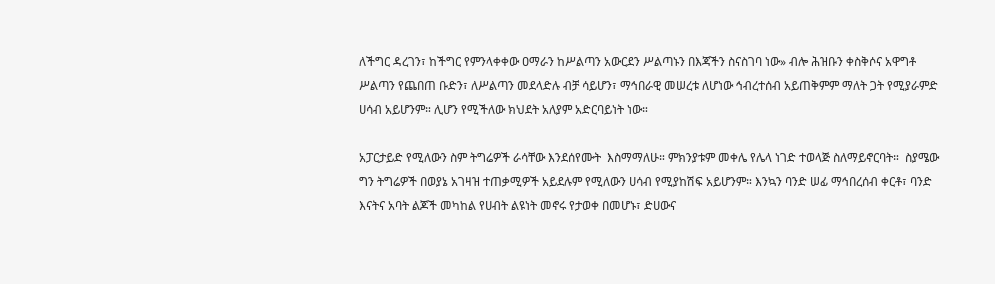ለችግር ዳረገን፣ ከችግር የምንላቀቀው ዐማራን ከሥልጣን አውርደን ሥልጣኑን በእጃችን ስናስገባ ነው» ብሎ ሕዝቡን ቀስቅሶና አዋግቶ ሥልጣን የጨበጠ ቡድን፣ ለሥልጣን መደላድሉ ብቻ ሳይሆን፣ ማኅበራዊ መሠረቱ ለሆነው ኅብረተሰብ አይጠቅምም ማለት ጋት የሚያራምድ ሀሳብ አይሆንም። ሊሆን የሚችለው ክህደት አለያም አድርባይነት ነው።

አፓርታይድ የሚለውን ስም ትግሬዎች ራሳቸው እንደሰየሙት  እስማማለሁ። ምክንያቱም መቀሌ የሌላ ነገድ ተወላጅ ስለማይኖርባት።  ስያሜው ግን ትግሬዎች በወያኔ አገዛዝ ተጠቃሚዎች አይደሉም የሚለውን ሀሳብ የሚያከሽፍ አይሆንም። እንኳን ባንድ ሠፊ ማኅበረሰብ ቀርቶ፣ ባንድ እናትና አባት ልጆች መካከል የሀብት ልዩነት መኖሩ የታወቀ በመሆኑ፣ ድሀውና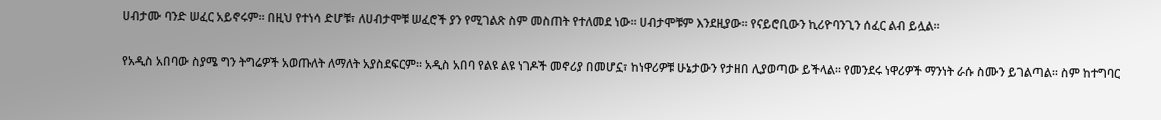ሀብታሙ ባንድ ሠፈር አይኖሩም። በዚህ የተነሳ ድሆቹ፣ ለሀብታሞቹ ሠፈሮች ያን የሚገልጽ ስም መስጠት የተለመደ ነው። ሀብታሞቹም እንደዚያው። የናይሮቢውን ኪሪዮባንጊን ሰፈር ልብ ይሏል።

የአዲስ አበባው ስያሜ ግን ትግሬዎች አወጡለት ለማለት አያስደፍርም። አዲስ አበባ የልዩ ልዩ ነገዶች መኖሪያ በመሆኗ፣ ከነዋሪዎቹ ሁኔታውን የታዘበ ሊያወጣው ይችላል። የመንደሩ ነዋሪዎች ማንነት ራሱ ስሙን ይገልጣል። ስም ከተግባር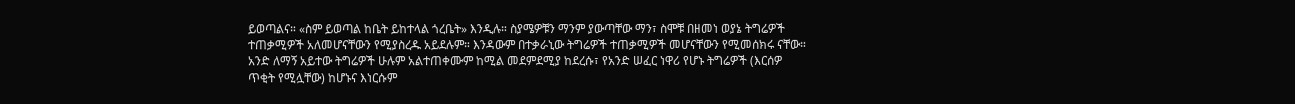ይወጣልና። «ስም ይወጣል ከቤት ይከተላል ጎረቤት» እንዲሉ። ስያሜዎቹን ማንም ያውጣቸው ማን፣ ስሞቹ በዘመነ ወያኔ ትግሬዎች ተጠቃሚዎች አለመሆናቸውን የሚያስረዱ አይደሉም። እንዳውም በተቃራኒው ትግሬዎች ተጠቃሚዎች መሆናቸውን የሚመሰክሩ ናቸው። አንድ ለማኝ አይተው ትግሬዎች ሁሉም አልተጠቀሙም ከሚል መደምደሚያ ከደረሱ፣ የአንድ ሠፈር ነዋሪ የሆኑ ትግሬዎች (እርሰዎ ጥቂት የሚሏቸው) ከሆኑና እነርሱም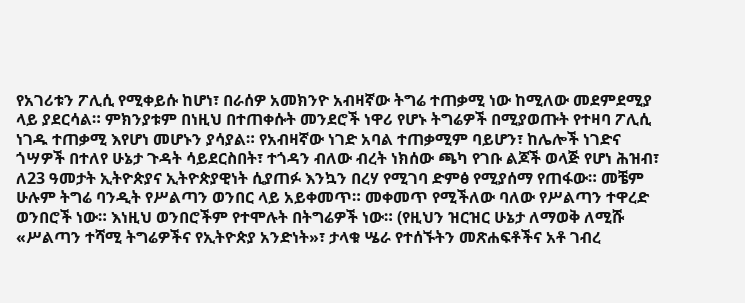የአገሪቱን ፖሊሲ የሚቀይሱ ከሆነ፣ በራሰዎ አመክንዮ አብዛኛው ትግሬ ተጠቃሚ ነው ከሚለው መደምደሚያ  ላይ ያደርሳል። ምክንያቱም በነዚህ በተጠቀሱት መንደሮች ነዋሪ የሆኑ ትግሬዎች በሚያወጡት የተዛባ ፖሊሲ ነገዱ ተጠቃሚ እየሆነ መሆኑን ያሳያል። የአብዛኛው ነገድ አባል ተጠቃሚም ባይሆን፣ ከሌሎች ነገድና ጎሣዎች በተለየ ሁኔታ ጉዳት ሳይደርስበት፣ ተጎዳን ብለው ብረት ነክሰው ጫካ የገቡ ልጆች ወላጅ የሆነ ሕዝብ፣ ለ23 ዓመታት ኢትዮጵያና ኢትዮጵያዊነት ሲያጠፉ እንኳን በረሃ የሚገባ ድምፅ የሚያሰማ የጠፋው። መቼም ሁሉም ትግሬ ባንዲት የሥልጣን ወንበር ላይ አይቀመጥ። መቀመጥ የሚችለው ባለው የሥልጣን ተዋረድ ወንበሮች ነው። እነዚህ ወንበሮችም የተሞሉት በትግሬዎች ነው። (የዚህን ዝርዝር ሁኔታ ለማወቅ ለሚሹ «ሥልጣን ተሻሚ ትግሬዎችና የኢትዮጵያ አንድነት»፣ ታላቁ ሤራ የተሰኙትን መጽሐፍቶችና አቶ ገብረ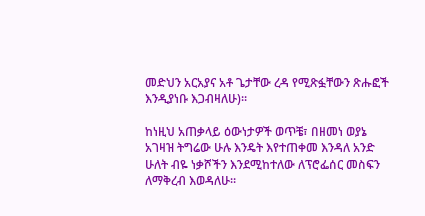መድህን አርአያና አቶ ጌታቸው ረዳ የሚጽፏቸውን ጽሑፎች እንዲያነቡ እጋብዛለሁ)።

ከነዚህ አጠቃላይ ዕውነታዎች ወጥቼ፣ በዘመነ ወያኔ አገዛዝ ትግሬው ሁሉ እንዴት እየተጠቀመ እንዳለ አንድ ሁለት ብዬ ነቃሾችን እንደሚከተለው ለፕሮፌሰር መስፍን ለማቅረብ እወዳለሁ።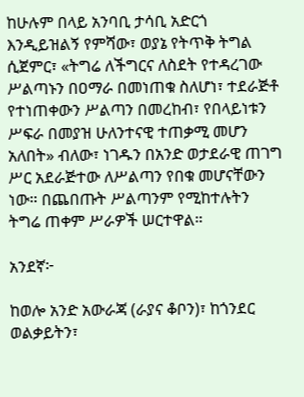ከሁሉም በላይ አንባቢ ታሳቢ አድርጎ እንዲይዝልኝ የምሻው፣ ወያኔ የትጥቅ ትግል ሲጀምር፣ «ትግሬ ለችግርና ለስደት የተዳረገው ሥልጣኑን በዐማራ በመነጠቁ ስለሆነ፣ ተደራጅቶ የተነጠቀውን ሥልጣን በመረከብ፣ የበላይነቱን ሥፍራ በመያዝ ሁለንተናዊ ተጠቃሚ መሆን አለበት» ብለው፣ ነገዱን በአንድ ወታደራዊ ጠገግ ሥር አደራጅተው ለሥልጣን የበቁ መሆናቸውን ነው። በጨበጡት ሥልጣንም የሚከተሉትን ትግሬ ጠቀም ሥራዎች ሠርተዋል።

አንደኛ፦

ከወሎ አንድ አውራጃ (ራያና ቆቦን)፣ ከጎንደር ወልቃይትን፣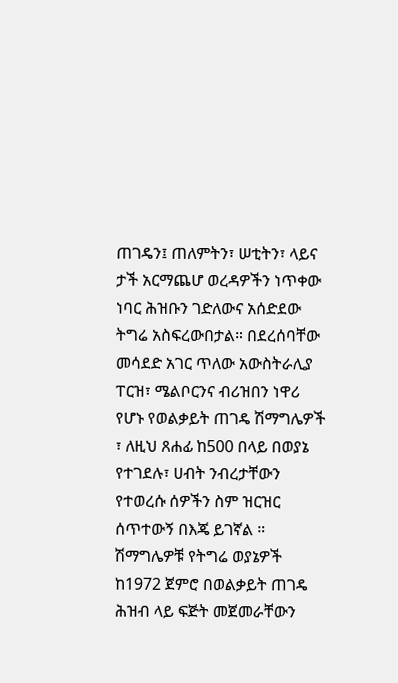ጠገዴን፤ ጠለምትን፣ ሠቲትን፣ ላይና ታች አርማጨሆ ወረዳዎችን ነጥቀው ነባር ሕዝቡን ገድለውና አሰድደው ትግሬ አስፍረውበታል። በደረሰባቸው መሳደድ አገር ጥለው አውስትራሊያ ፐርዝ፣ ሜልቦርንና ብሪዝበን ነዋሪ የሆኑ የወልቃይት ጠገዴ ሽማግሌዎች ፣ ለዚህ ጸሐፊ ከ500 በላይ በወያኔ የተገደሉ፣ ሀብት ንብረታቸውን የተወረሱ ሰዎችን ስም ዝርዝር ሰጥተውኝ በእጄ ይገኛል ።  ሽማግሌዎቹ የትግሬ ወያኔዎች ከ1972 ጀምሮ በወልቃይት ጠገዴ ሕዝብ ላይ ፍጅት መጀመራቸውን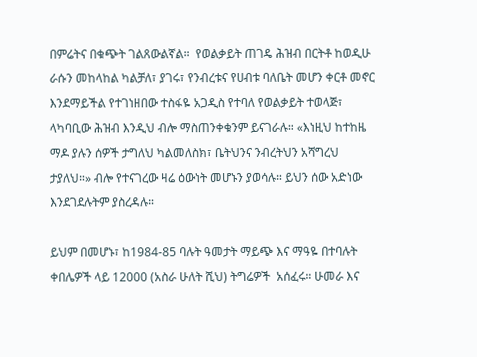በምሬትና በቁጭት ገልጸውልኛል።  የወልቃይት ጠገዴ ሕዝብ በርትቶ ከወዲሁ ራሱን መከላከል ካልቻለ፣ ያገሩ፣ የንብረቱና የሀብቱ ባለቤት መሆን ቀርቶ መኖር እንደማይችል የተገነዘበው ተስፋዬ አጋዲስ የተባለ የወልቃይት ተወላጅ፣ ላካባቢው ሕዝብ እንዲህ ብሎ ማስጠንቀቁንም ይናገራሉ። «እነዚህ ከተከዜ ማዶ ያሉን ሰዎች ታግለህ ካልመለስክ፣ ቤትህንና ንብረትህን አሻግረህ ታያለህ።» ብሎ የተናገረው ዛሬ ዕውነት መሆኑን ያወሳሉ። ይህን ሰው አድነው እንደገደሉትም ያስረዳሉ።

ይህም በመሆኑ፣ ከ1984-85 ባሉት ዓመታት ማይጭ እና ማዓዬ በተባሉት ቀበሌዎች ላይ 12000 (አስራ ሁለት ሺህ) ትግሬዎች  አሰፈሩ። ሁመራ እና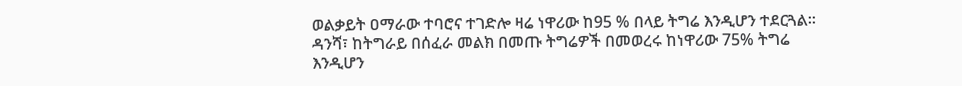ወልቃይት ዐማራው ተባሮና ተገድሎ ዛሬ ነዋሪው ከ95 % በላይ ትግሬ እንዲሆን ተደርጓል። ዳንሻ፣ ከትግራይ በሰፈራ መልክ በመጡ ትግሬዎች በመወረሩ ከነዋሪው 75% ትግሬ እንዲሆን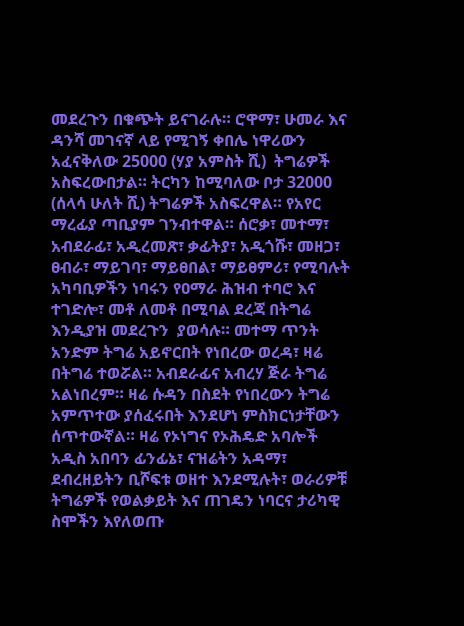መደረጉን በቁጭት ይናገራሉ። ሮዋማ፣ ሁመራ እና  ዳንሻ መገናኛ ላይ የሚገኝ ቀበሌ ነዋሪውን አፈናቅለው 25000 (ሃያ አምስት ሺ)  ትግሬዎች አስፍረውበታል። ትርካን ከሚባለው ቦታ 32000 (ሰላሳ ሁለት ሺ) ትግሬዎች አስፍረዋል። የአየር ማረፊያ ጣቢያም ገንብተዋል። ሰሮቃ፣ መተማ፣ አብደራፊ፣ አዲረመጽ፣ ቃፊትያ፣ አዲጎሹ፣ መዘጋ፣ ፀብራ፣ ማይገባ፣ ማይፀበል፣ ማይፀምሪ፣ የሚባሉት አካባቢዎችን ነባሩን የዐማራ ሕዝብ ተባሮ እና ተገድሎ፣ መቶ ለመቶ በሚባል ደረጃ በትግሬ እንዲያዝ መደረጉን  ያወሳሉ። መተማ ጥንት አንድም ትግሬ አይኖርበት የነበረው ወረዳ፣ ዛሬ በትግሬ ተወሯል። አብደራፊና አብረሃ ጅራ ትግሬ አልነበረም። ዛሬ ሱዳን በስደት የነበረውን ትግሬ አምጥተው ያሰፈሩበት እንደሆነ ምስክርነታቸውን ሰጥተውኛል። ዛሬ የኦነግና የኦሕዴድ አባሎች አዲስ አበባን ፊንፊኔ፣ ናዝሬትን አዳማ፣ ደብረዘይትን ቢሾፍቱ ወዘተ እንደሚሉት፣ ወራሪዎቹ ትግሬዎች የወልቃይት እና ጠገዴን ነባርና ታሪካዊ ስሞችን እየለወጡ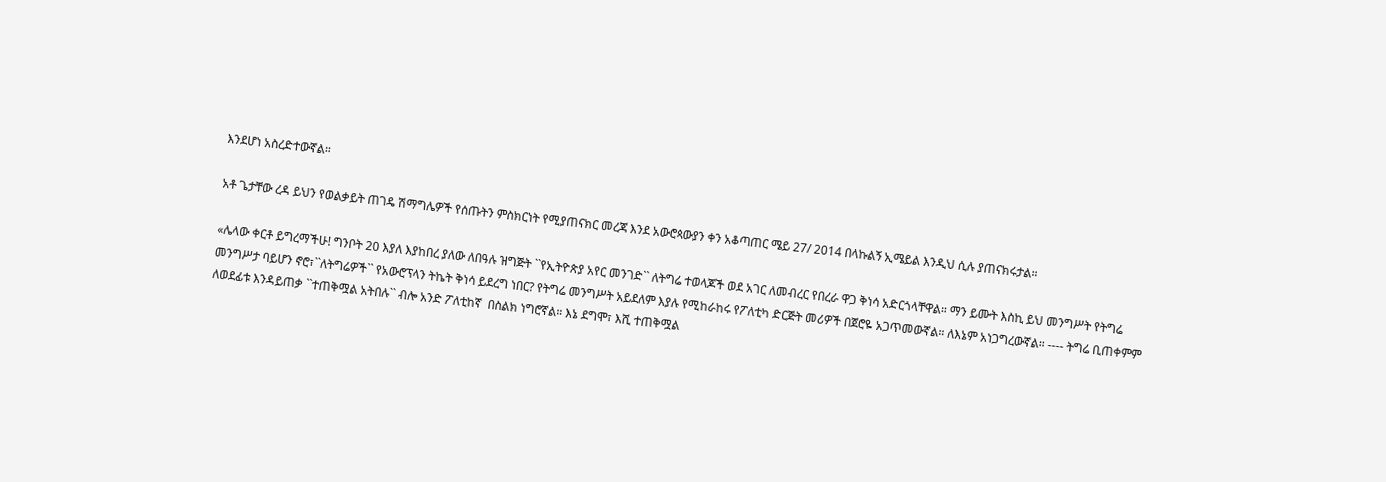እንደሆነ አስረድተውኛል።

አቶ ጌታቸው ረዳ ይህን የወልቃይት ጠገዴ ሽማግሌዎች የሰጡትን ምስክርነት የሚያጠናክር መረጃ እንደ አውሮጳውያን ቀን አቆጣጠር ሜይ 27/ 2014 በላኩልኝ ኢሜይል እንዲህ ሲሉ ያጠናክሩታል።

«ሌላው ቀርቶ ይግረማችሁ! ግንቦት 20 እያለ እያከበረ ያለው ለበዓሉ ዝግጅት ``የኢትዮጵያ አየር መንገድ`` ለትግሬ ተወላጆች ወደ አገር ለመብረር የበረራ ዋጋ ቅነሳ አድርጎላቸዋል። ማን ይሙት እስኪ ይህ መንግሥት የትግሬ መንግሥታ ባይሆን ኖሮ፣``ለትግሬዎች`` የአውሮፕላን ትኬት ቅነሳ ይደረግ ነበር? የትግሬ መንግሥት አይደለም እያሉ የሚከራከሩ የፖለቲካ ድርጅት መሪዎች በጀሮዬ አጋጥመውኛል። ለእኔም አነጋግረውኛል። ---- ትግሬ ቢጠቀምም ለወደፊቱ እንዳይጠቃ ``ተጠቅሟል አትበሉ`` ብሎ አንድ ፖለቲከኛ  በስልክ ነግሮኛል። እኔ ደግሞ፣ እሺ ተጠቅሟል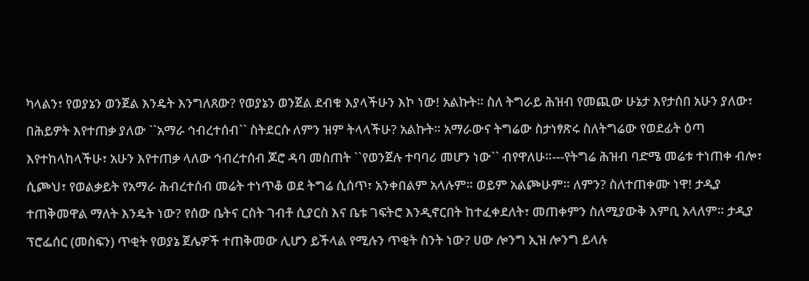ካላልን፣ የወያኔን ወንጀል እንዴት እንግለጸው? የወያኔን ወንጀል ደብቁ እያላችሁን እኮ ነው! አልኩት። ስለ ትግራይ ሕዝብ የመጪው ሁኔታ እየታሰበ አሁን ያለው፣ በሕይዎት እየተጠቃ ያለው ``አማራ ኅብረተሰብ`` ስትደርሱ ለምን ዝም ትላላችሁ? አልኩት። አማራውና ትግሬው ስታነፃጽሩ ስለትግሬው የወደፊት ዕጣ እየተከላከላችሁ፣ አሁን እየተጠቃ ላለው ኅብረተሰብ ጆሮ ዳባ መስጠት ``የወንጀሉ ተባባሪ መሆን ነው`` ብየዋለሁ።---የትግሬ ሕዝብ ባድሜ መሬቱ ተነጠቀ ብሎ፣ ሲጮህ፣ የወልቃይት የአማራ ሕብረተሰብ መሬት ተነጥቆ ወደ ትግሬ ሲሰጥ፣ አንቀበልም አላሉም። ወይም አልጮሁም። ለምን? ስለተጠቀሙ ነዋ! ታዲያ ተጠቅመዋል ማለት እንዴት ነው? የሰው ቤትና ርስት ገብቶ ሲያርስ እና ቤቱ ገፍትሮ እንዲኖርበት ከተፈቀደለት፣ መጠቀምን ስለሚያውቅ እምቢ አላለም። ታዲያ ፕሮፌሰር (መስፍን) ጥቂት የወያኔ ጀሌዎች ተጠቅመው ሊሆን ይችላል የሚሉን ጥቂት ስንት ነው? ሀው ሎንግ ኢዝ ሎንግ ይላሉ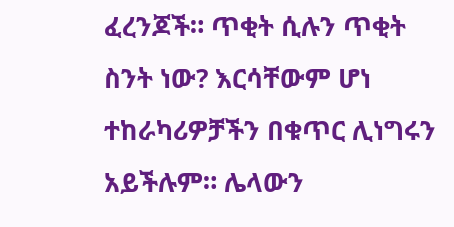ፈረንጆች። ጥቂት ሲሉን ጥቂት ስንት ነው? እርሳቸውም ሆነ ተከራካሪዎቻችን በቁጥር ሊነግሩን አይችሉም። ሌላውን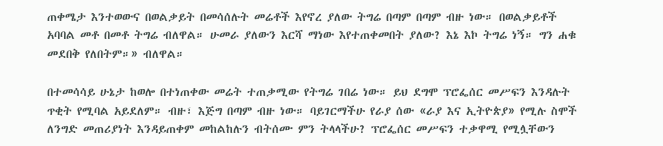ጠቀሜታ እንተወውና በወልቃይት በመሳሰሉት መሬቶች እየኖረ ያለው ትግሬ በጣም በጣም ብዙ ነው። በወልቃይቶች አባባል መቶ በመቶ ትግሬ ብለዋል። ሁመራ ያለውን እርሻ ማነው እየተጠቀመበት ያለው? እኔ እኮ ትግሬ ነኝ። ግን ሐቁ መደበቅ የለበትም።» ብለዋል።

በተመሳሳይ ሁኔታ ከወሎ በተነጠቀው መሬት ተጠቃሚው የትግሬ ገበሬ ነው። ይህ ደግሞ ፕሮፌሰር መሥፍን እንዳሉት ጥቂት የሚባል አይደለም። ብዙ፣ እጅግ በጣም ብዙ ነው። ባይገርማችሁ የራያ ሰው «ራያ እና ኢትዮጵያ» የሚሉ ስሞች ለንግድ መጠሪያነት እንዳይጠቀም መከልከሉን ብትሰሙ ምን ትላላችሁ? ፕሮፌሰር መሥፍን ተቃዋሚ የሚሏቸውን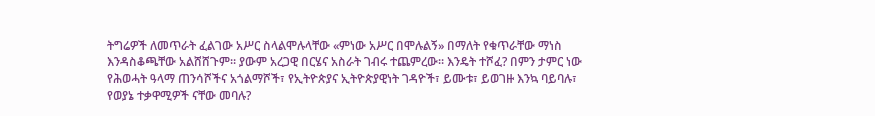ትግሬዎች ለመጥራት ፈልገው አሥር ስላልሞሉላቸው «ምነው አሥር በሞሉልኝ» በማለት የቁጥራቸው ማነስ እንዳስቆጫቸው አልሸሸጉም። ያውም አረጋዊ በርሄና አስራት ገብሩ ተጨምረው። እንዴት ተሾፈ? በምን ታምር ነው የሕወሓት ዓላማ ጠንሳሾችና አጎልማሾች፣ የኢትዮጵያና ኢትዮጵያዊነት ገዳዮች፣ ይሙቱ፣ ይወገዙ እንኳ ባይባሉ፣ የወያኔ ተቃዋሚዎች ናቸው መባሉ?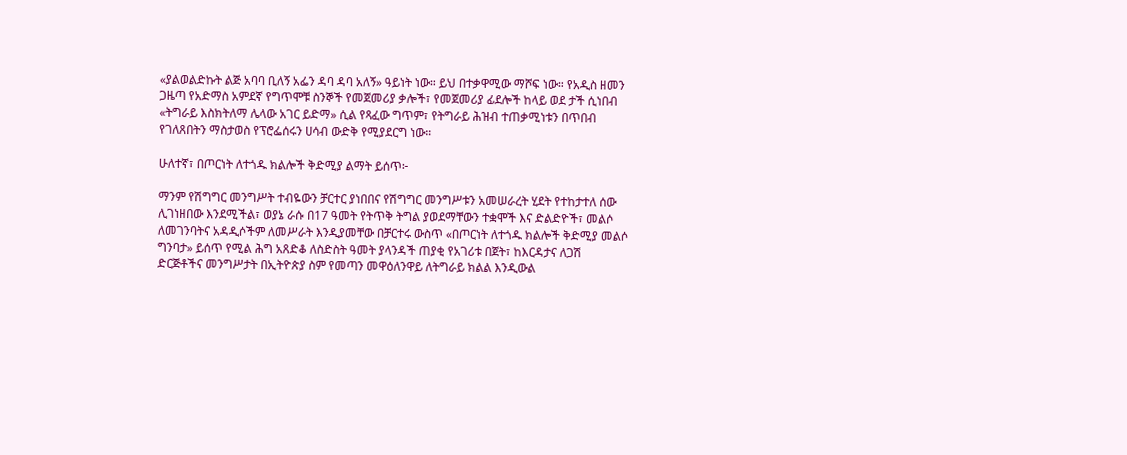«ያልወልድኩት ልጅ አባባ ቢለኝ አፌን ዳባ ዳባ አለኝ» ዓይነት ነው። ይህ በተቃዋሚው ማሾፍ ነው። የአዲስ ዘመን ጋዜጣ የአድማስ አምደኛ የግጥሞቹ ስንኞች የመጀመሪያ ቃሎች፣ የመጀመሪያ ፊደሎች ከላይ ወደ ታች ሲነበብ «ትግራይ እስክትለማ ሌላው አገር ይድማ» ሲል የጻፈው ግጥም፣ የትግራይ ሕዝብ ተጠቃሚነቱን በጥበብ የገለጸበትን ማስታወስ የፕሮፌሰሩን ሀሳብ ውድቅ የሚያደርግ ነው።

ሁለተኛ፣ በጦርነት ለተጎዱ ክልሎች ቅድሚያ ልማት ይሰጥ፦

ማንም የሽግግር መንግሥት ተብዬውን ቻርተር ያነበበና የሽግግር መንግሥቱን አመሠራረት ሂደት የተከታተለ ሰው ሊገነዘበው እንደሚችል፣ ወያኔ ራሱ በ17 ዓመት የትጥቅ ትግል ያወደማቸውን ተቋሞች እና ድልድዮች፣ መልሶ ለመገንባትና አዳዲሶችም ለመሥራት እንዲያመቸው በቻርተሩ ውስጥ «በጦርነት ለተጎዱ ክልሎች ቅድሚያ መልሶ ግንባታ» ይሰጥ የሚል ሕግ አጸድቆ ለስድስት ዓመት ያላንዳች ጠያቂ የአገሪቱ በጀት፣ ከእርዳታና ለጋሽ ድርጅቶችና መንግሥታት በኢትዮጵያ ስም የመጣን መዋዕለንዋይ ለትግራይ ክልል እንዲውል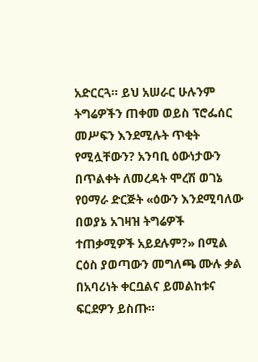አድርርጓ። ይህ አሠራር ሁሉንም ትግሬዎችን ጠቀመ ወይስ ፕሮፌሰር መሥፍን እንደሚሉት ጥቂት የሚሏቸውን? አንባቢ ዕውነታውን በጥልቀት ለመረዳት ሞረሽ ወገኔ የዐማራ ድርጅት «ዕውን እንደሚባለው በወያኔ አገዛዝ ትግሬዎች ተጠቃሚዎች አይደሉም?» በሚል ርዕስ ያወጣውን መግለጫ ሙሉ ቃል በአባሪነት ቀርቧልና ይመልከቱና ፍርደዎን ይስጡ።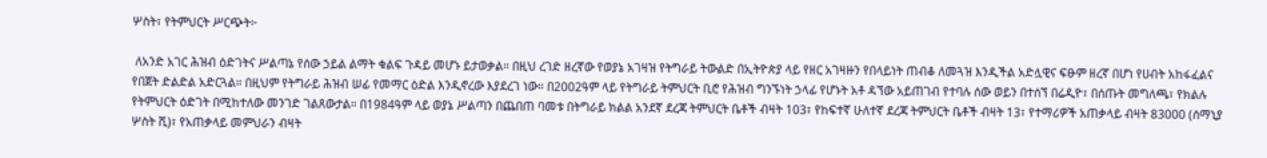ሦስት፣ የትምህርት ሥርጭት፦

 ለአንድ አገር ሕዝብ ዕድገትና ሥልጣኔ የሰው ኃይል ልማት ቁልፍ ጉዳይ መሆኑ ይታወቃል። በዚህ ረገድ ዘረኛው የወያኔ አገዛዝ የትግራይ ትውልድ በኢትዮጵያ ላይ የዘር አገዛዙን የበላይነት ጠብቆ ለመጓዝ እንዲችል አድሏዊና ፍፁም ዘረኛ በሆነ የሀብት አከፋፈልና የበጀት ድልድል አድርጓል። በዚህም የትግራይ ሕዝብ ሠፊ የመማር ዕድል እንዲኖረው እያደረገ ነው። በ2002ዓም ላይ የትግራይ ትምህርት ቢሮ የሕዝብ ግንኙነት ኃላፊ የሆኑት አቶ ዳኘው አይጠገብ የተባሉ ሰው ወይን በተሰኘ በሬዲዮ፣ በሰጡት መግለጫ፣ የክልሉ የትምህርት ዕድገት በሚከተለው መንገድ ገልጸውታል። በ1984ዓም ላይ ወያኔ ሥልጣን በጨበጠ ባመቱ በትግራይ ክልል አንደኛ ደረጃ ትምህርት ቤቶች ብዛት 103፣ የከፍተኛ ሁለተኛ ደረጃ ትምህርት ቤቶች ብዛት 13፣ የተማሪዎች አጠቃላይ ብዛት 83000 (ሰማኒያ ሦስት ሺ)፣ የአጠቃላይ መምህራን ብዛት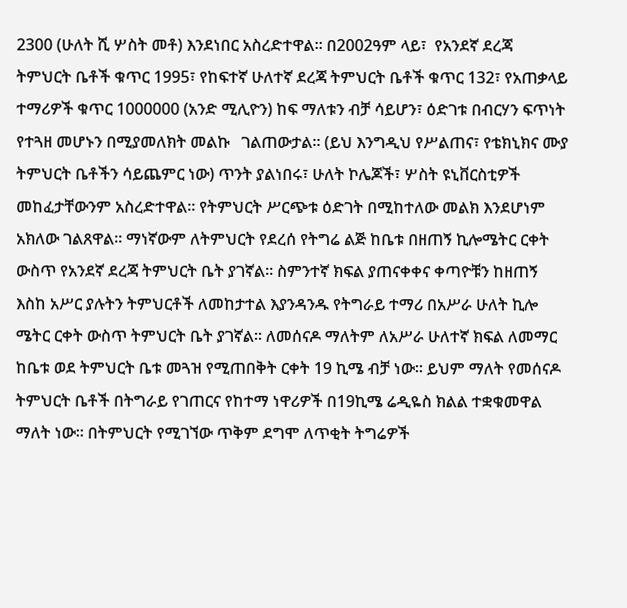2300 (ሁለት ሺ ሦስት መቶ) እንደነበር አስረድተዋል። በ2002ዓም ላይ፣  የአንደኛ ደረጃ ትምህርት ቤቶች ቁጥር 1995፣ የከፍተኛ ሁለተኛ ደረጃ ትምህርት ቤቶች ቁጥር 132፣ የአጠቃላይ ተማሪዎች ቁጥር 1000000 (አንድ ሚሊዮን) ከፍ ማለቱን ብቻ ሳይሆን፣ ዕድገቱ በብርሃን ፍጥነት የተጓዘ መሆኑን በሚያመለክት መልኩ   ገልጠውታል። (ይህ እንግዲህ የሥልጠና፣ የቴክኒክና ሙያ ትምህርት ቤቶችን ሳይጨምር ነው) ጥንት ያልነበሩ፣ ሁለት ኮሌጆች፣ ሦስት ዩኒቨርስቲዎች መከፈታቸውንም አስረድተዋል። የትምህርት ሥርጭቱ ዕድገት በሚከተለው መልክ እንደሆነም አክለው ገልጸዋል። ማነኛውም ለትምህርት የደረሰ የትግሬ ልጅ ከቤቱ በዘጠኝ ኪሎሜትር ርቀት ውስጥ የአንደኛ ደረጃ ትምህርት ቤት ያገኛል። ስምንተኛ ክፍል ያጠናቀቀና ቀጣዮቹን ከዘጠኝ እስከ አሥር ያሉትን ትምህርቶች ለመከታተል እያንዳንዱ የትግራይ ተማሪ በአሥራ ሁለት ኪሎ ሜትር ርቀት ውስጥ ትምህርት ቤት ያገኛል። ለመሰናዶ ማለትም ለአሥራ ሁለተኛ ክፍል ለመማር ከቤቱ ወደ ትምህርት ቤቱ መጓዝ የሚጠበቅት ርቀት 19 ኪሜ ብቻ ነው። ይህም ማለት የመሰናዶ ትምህርት ቤቶች በትግራይ የገጠርና የከተማ ነዋሪዎች በ19ኪሜ ሬዲዬስ ክልል ተቋቁመዋል ማለት ነው። በትምህርት የሚገኘው ጥቅም ደግሞ ለጥቂት ትግሬዎች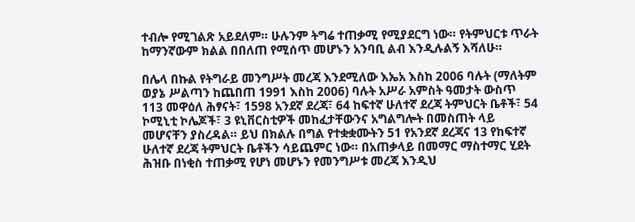ተብሎ የሚገልጽ አይደለም። ሁሉንም ትግሬ ተጠቃሚ የሚያደርግ ነው። የትምህርቱ ጥራት ከማንኛውም ክልል በበለጠ የሚሰጥ መሆኑን አንባቢ ልብ እንዲሉልኝ እሻለሁ።

በሌላ በኩል የትግራይ መንግሥት መረጃ እንደሚለው እኤአ እስከ 2006 ባሉት (ማለትም ወያኔ ሥልጣን ከጨበጠ 1991 እስከ 2006) ባሉት አሥራ አምስት ዓመታት ውስጥ 113 መዋዕለ ሕፃናት፣ 1598 አንደኛ ደረጃ፣ 64 ከፍተኛ ሁለተኛ ደረጃ ትምህርት ቤቶች፣ 54 ኮሚኒቲ ኮሌጆች፣ 3 ዩኒቨርስቲዎች መከፈታቸውንና አግልግሎት በመስጠት ላይ መሆናቸን ያስረዳል። ይህ በክልሉ በግል የተቋቋሙትን 51 የአንደኛ ደረጃና 13 የከፍተኛ ሁለተኛ ደረጃ ትምህርት ቤቶችን ሳይጨምር ነው። በአጠቃላይ በመማር ማስተማር ሂደት ሕዝቡ በነቂስ ተጠቃሚ የሆነ መሆኑን የመንግሥቱ መረጃ እንዲህ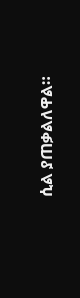ሲል ያጠቃልለዋል።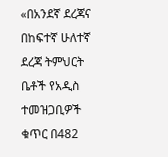«በአንደኛ ደረጃና በከፍተኛ ሁለተኛ ደረጃ ትምህርት ቤቶች የአዲስ ተመዝጋቢዎች ቁጥር በ482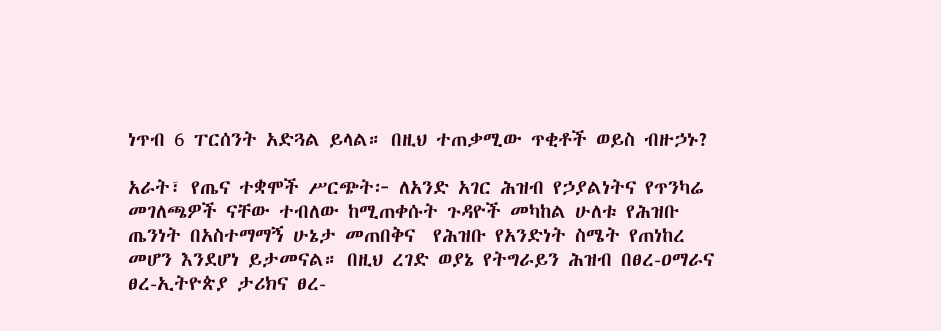ነጥብ 6 ፐርሰንት አድጓል ይላል። በዚህ ተጠቃሚው ጥቂቶች ወይስ ብዙኃኑ?

አራት፣ የጤና ተቋሞች ሥርጭት፦ ለአንድ አገር ሕዝብ የኃያልነትና የጥንካሬ መገለጫዎች ናቸው ተብለው ከሚጠቀሱት ጉዳዮች መካከል ሁለቱ የሕዝቡ ጤንነት በአስተማማኝ ሁኔታ መጠበቅና  የሕዝቡ የአንድነት ስሜት የጠነከረ መሆን እንደሆነ ይታመናል። በዚህ ረገድ ወያኔ የትግራይን ሕዝብ በፀረ-ዐማራና ፀረ-ኢትዮጵያ ታሪክና ፀረ-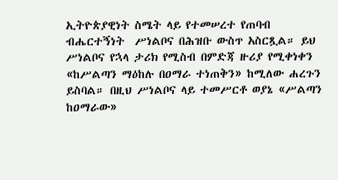ኢትዮጵያዊነት ስሜት ላይ የተመሠረተ የጠባብ ብሔርተኝነት  ሥነልቦና በሕዝቡ ውስጥ አስርጿል። ይህ ሥነልቦና የኋላ ታሪክ የሚስብ በምድጃ ዙሪያ የሚቀነቀን «ከሥልጣን ማዕከሉ በዐማራ ተነጠቅን» ከሚለው ሐረጉን ይስባል። በዚህ ሥነልቦና ላይ ተመሥርቶ ወያኔ «ሥልጣን ከዐማራው»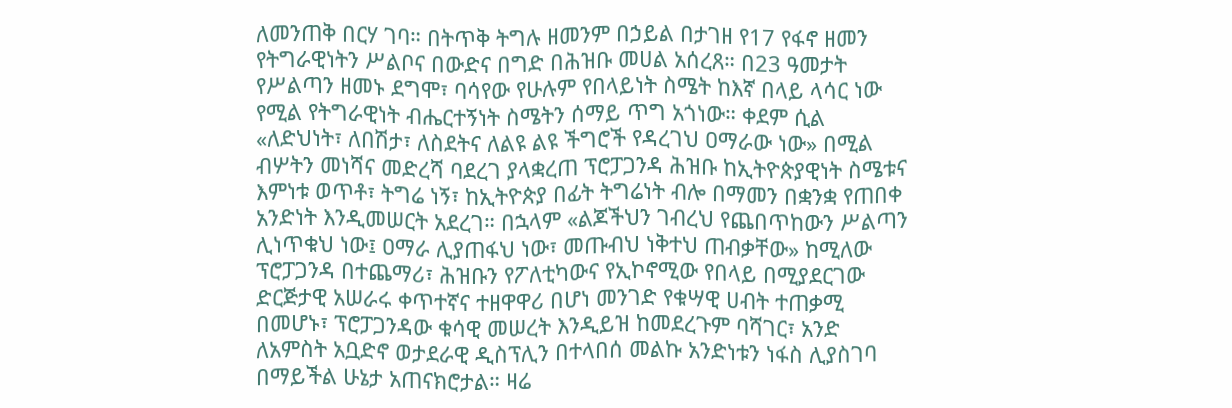ለመንጠቅ በርሃ ገባ። በትጥቅ ትግሉ ዘመንም በኃይል በታገዘ የ17 የፋኖ ዘመን የትግራዊነትን ሥልቦና በውድና በግድ በሕዝቡ መሀል አሰረጸ። በ23 ዓመታት የሥልጣን ዘመኑ ደግሞ፣ ባሳየው የሁሉም የበላይነት ስሜት ከእኛ በላይ ላሳር ነው የሚል የትግራዊነት ብሔርተኝነት ስሜትን ሰማይ ጥግ አጎነው። ቀደም ሲል «ለድህነት፣ ለበሽታ፣ ለስደትና ለልዩ ልዩ ችግሮች የዳረገህ ዐማራው ነው» በሚል ብሦትን መነሻና መድረሻ ባደረገ ያላቋረጠ ፕሮፓጋንዳ ሕዝቡ ከኢትዮጵያዊነት ስሜቱና እምነቱ ወጥቶ፣ ትግሬ ነኝ፣ ከኢትዮጵያ በፊት ትግሬነት ብሎ በማመን በቋንቋ የጠበቀ አንድነት እንዲመሠርት አደረገ። በኋላም «ልጆችህን ገብረህ የጨበጥከውን ሥልጣን ሊነጥቁህ ነው፤ ዐማራ ሊያጠፋህ ነው፣ መጡብህ ነቅተህ ጠብቃቸው» ከሚለው ፕሮፓጋንዳ በተጨማሪ፣ ሕዝቡን የፖለቲካውና የኢኮኖሚው የበላይ በሚያደርገው ድርጅታዊ አሠራሩ ቀጥተኛና ተዘዋዋሪ በሆነ መንገድ የቁሣዊ ሀብት ተጠቃሚ በመሆኑ፣ ፕሮፓጋንዳው ቁሳዊ መሠረት እንዲይዝ ከመደረጉም ባሻገር፣ አንድ ለአምስት አቧድኖ ወታደራዊ ዲስፕሊን በተላበሰ መልኩ አንድነቱን ነፋስ ሊያስገባ በማይችል ሁኔታ አጠናክሮታል። ዛሬ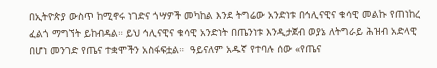በኢትዮጵያ ውስጥ ከሚኖሩ ነገድና ጎሣዎች መካከል እንደ ትግሬው አንድነቱ በኅሊናዊና ቁሳዊ መልኩ የጠነከረ  ፈልጎ ማግኘት ይከብዳል። ይህ ኅሊናዊና ቁሳዊ አንድነት በጤንነቱ እንዲታጀብ ወያኔ ለትግራይ ሕዝብ አድላዊ በሆነ መንገድ የጤና ተቋሞችን አስፋፍቷል።  ዓይናለም አዱኛ የተባሉ ሰው «የጤና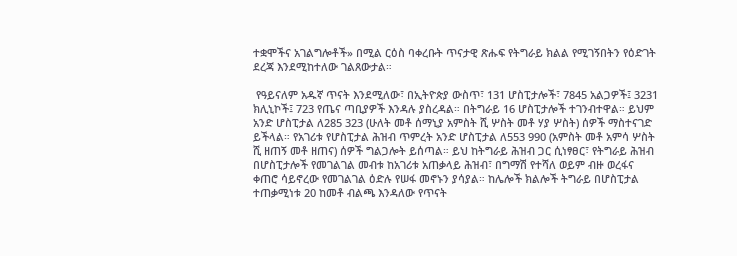ተቋሞችና አገልግሎቶች» በሚል ርዕስ ባቀረቡት ጥናታዊ ጽሑፍ የትግራይ ክልል የሚገኝበትን የዕድገት ደረጃ እንደሚከተለው ገልጸውታል።

 የዓይናለም አዱኛ ጥናት እንደሚለው፣ በኢትዮጵያ ውስጥ፣ 131 ሆስፒታሎች፣ 7845 አልጋዎች፤ 3231 ክሊኒኮች፤ 723 የጤና ጣቢያዎች እንዳሉ ያስረዳል። በትግራይ 16 ሆስፒታሎች ተገንብተዋል። ይህም አንድ ሆስፒታል ለ285 323 (ሁለት መቶ ሰማኒያ አምስት ሺ ሦስት መቶ ሃያ ሦስት) ሰዎች ማስተናገድ ይችላል። የአገሪቱ የሆስፒታል ሕዝብ ጥምረት አንድ ሆስፒታል ለ553 990 (አምስት መቶ አምሳ ሦስት ሺ ዘጠኝ መቶ ዘጠና) ሰዎች ግልጋሎት ይሰጣል። ይህ ከትግራይ ሕዝብ ጋር ሲነፃፀር፣ የትግራይ ሕዝብ በሆስፒታሎች የመገልገል መብቱ ከአገሪቱ አጠቃላይ ሕዝብ፣ በግማሽ የተሻለ ወይም ብዙ ወረፋና ቀጠሮ ሳይኖረው የመገልገል ዕድሉ የሠፋ መኖኑን ያሳያል። ከሌሎች ክልሎች ትግራይ በሆስፒታል ተጠቃሚነቱ 20 ከመቶ ብልጫ እንዳለው የጥናት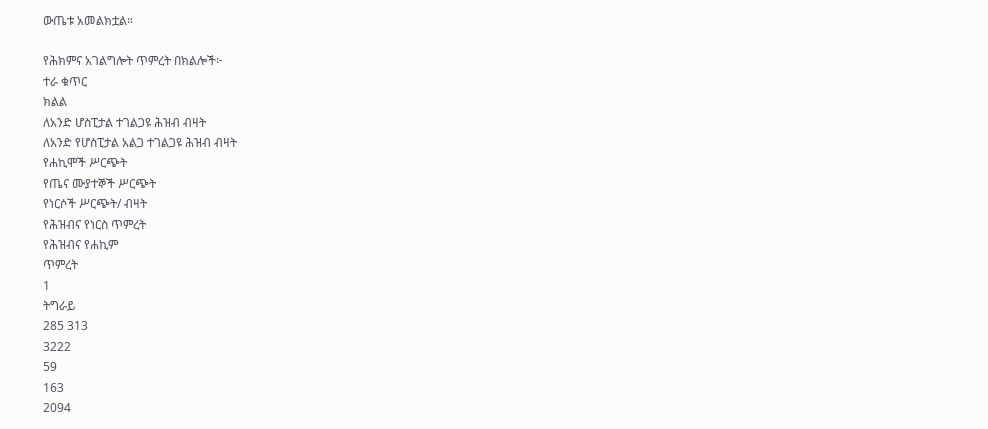ውጤቱ አመልክቷል።

የሕክምና አገልግሎት ጥምረት በክልሎች፦
ተራ ቁጥር
ክልል
ለአንድ ሆስፒታል ተገልጋዩ ሕዝብ ብዛት
ለአንድ የሆስፒታል አልጋ ተገልጋዩ ሕዝብ ብዛት
የሐኪሞች ሥርጭት
የጤና ሙያተኞች ሥርጭት
የነርሶች ሥርጭት/ ብዛት
የሕዝብና የነርስ ጥምረት
የሕዝብና የሐኪም
ጥምረት
1
ትግራይ
285 313
3222
59
163
2094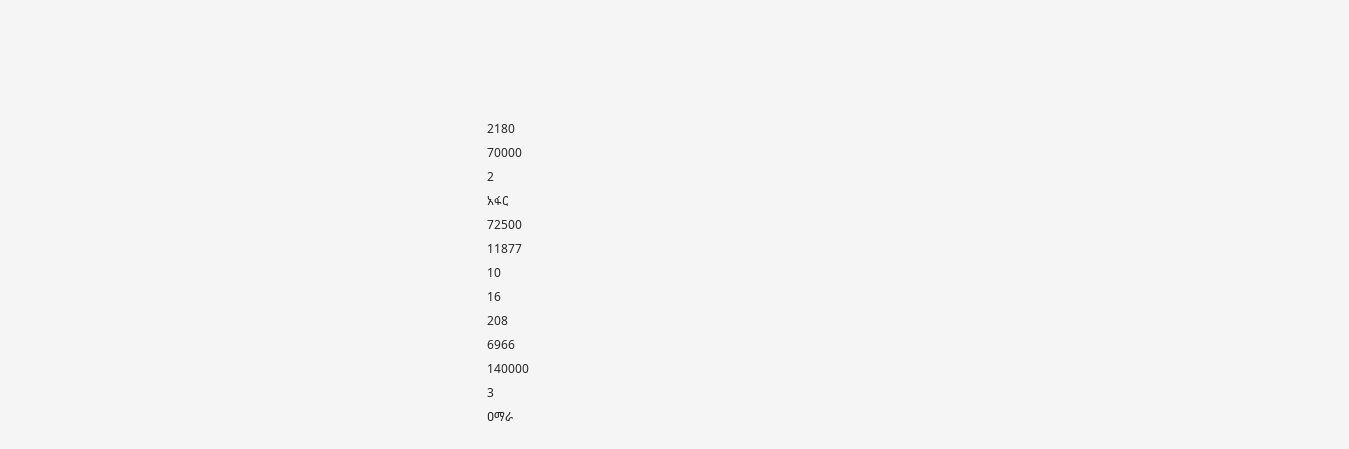2180
70000
2
አፋር
72500
11877
10
16
208
6966
140000
3
ዐማራ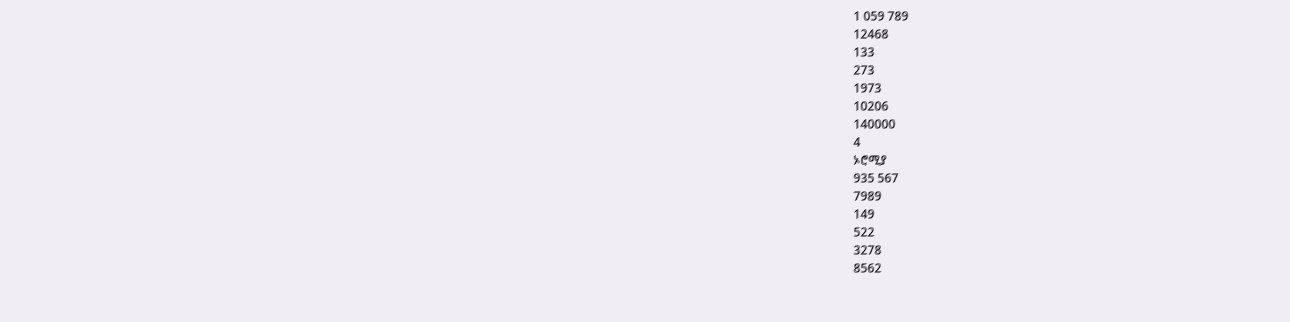1 059 789
12468
133
273
1973
10206
140000
4
ኦሮሚያ
935 567
7989
149
522
3278
8562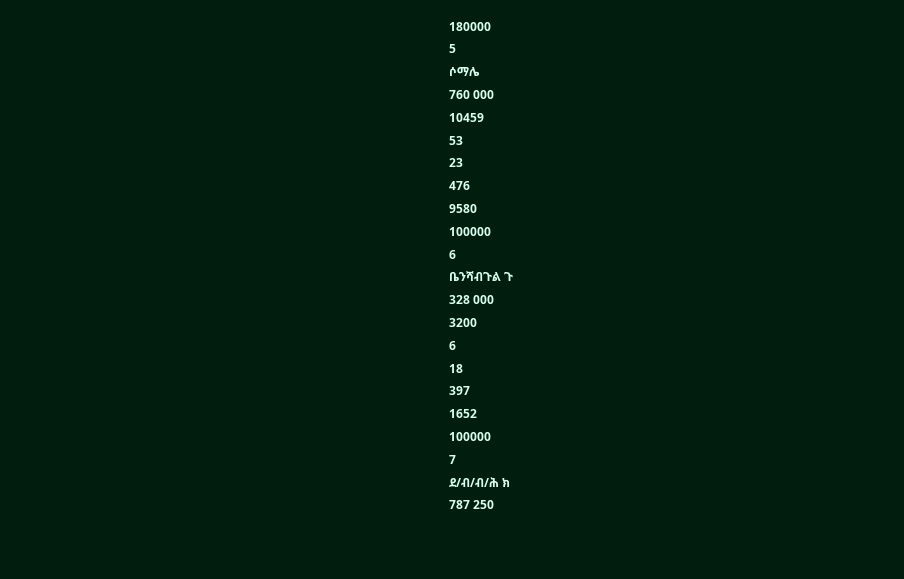180000
5
ሶማሌ
760 000
10459
53
23
476
9580
100000
6
ቤንሻብጉል ጉ
328 000
3200
6
18
397
1652
100000
7
ደ/ብ/ብ/ሕ ክ
787 250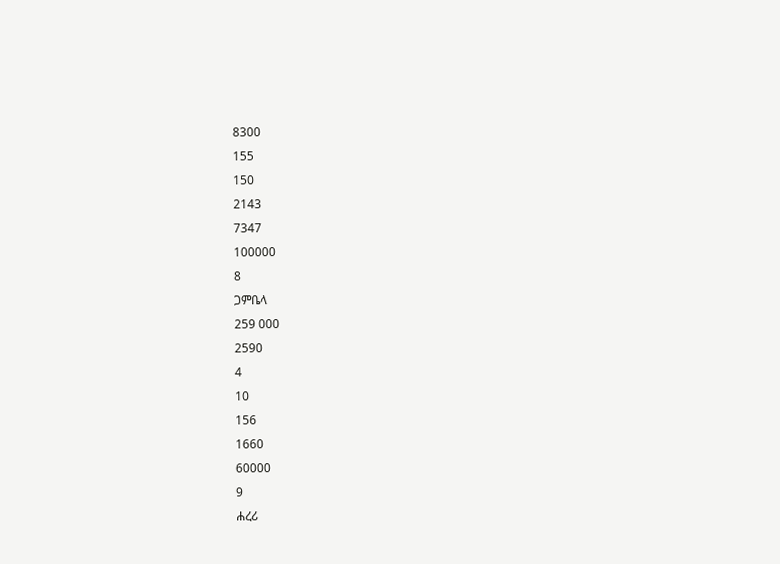8300
155
150
2143
7347
100000
8
ጋምቤላ
259 000
2590
4
10
156
1660
60000
9
ሐረሪ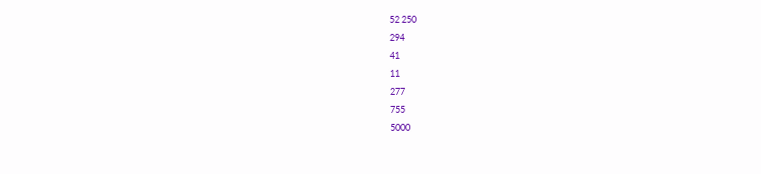52 250
294
41
11
277
755
5000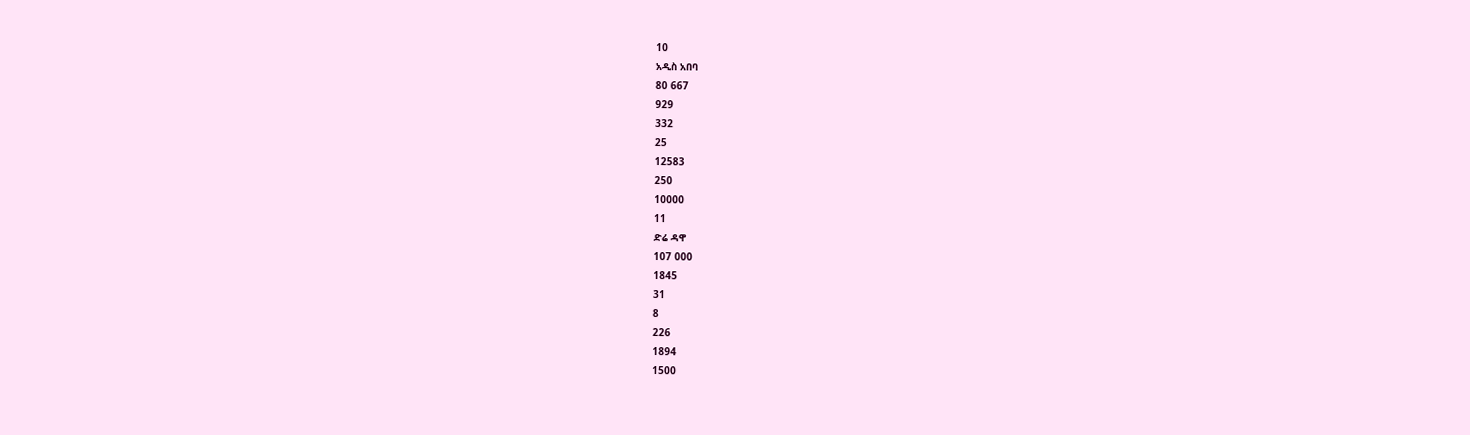10
አዲስ አበባ
80 667
929
332
25
12583
250
10000
11
ድሬ ዳዋ
107 000
1845
31
8
226
1894
1500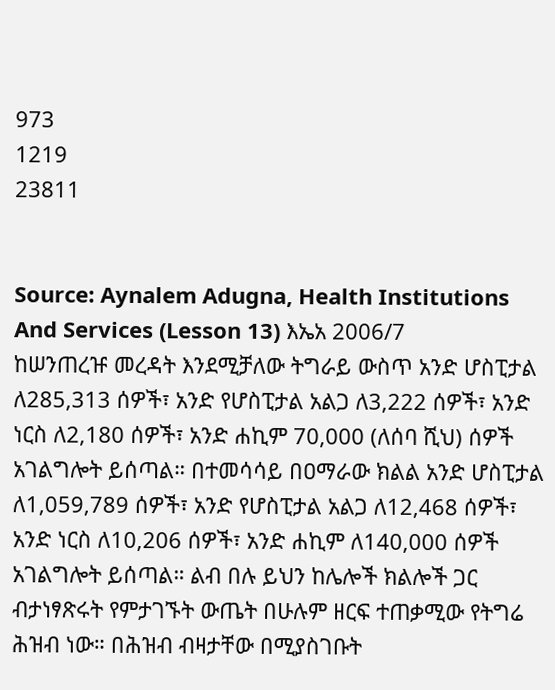973
1219
23811


Source: Aynalem Adugna, Health Institutions And Services (Lesson 13) እኤአ 2006/7
ከሠንጠረዡ መረዳት እንደሚቻለው ትግራይ ውስጥ አንድ ሆስፒታል ለ285,313 ሰዎች፣ አንድ የሆስፒታል አልጋ ለ3,222 ሰዎች፣ አንድ ነርስ ለ2,180 ሰዎች፣ አንድ ሐኪም 70,000 (ለሰባ ሺህ) ሰዎች አገልግሎት ይሰጣል። በተመሳሳይ በዐማራው ክልል አንድ ሆስፒታል ለ1,059,789 ሰዎች፣ አንድ የሆስፒታል አልጋ ለ12,468 ሰዎች፣ አንድ ነርስ ለ10,206 ሰዎች፣ አንድ ሐኪም ለ140,000 ሰዎች አገልግሎት ይሰጣል። ልብ በሉ ይህን ከሌሎች ክልሎች ጋር ብታነፃጽሩት የምታገኙት ውጤት በሁሉም ዘርፍ ተጠቃሚው የትግሬ ሕዝብ ነው። በሕዝብ ብዛታቸው በሚያስገቡት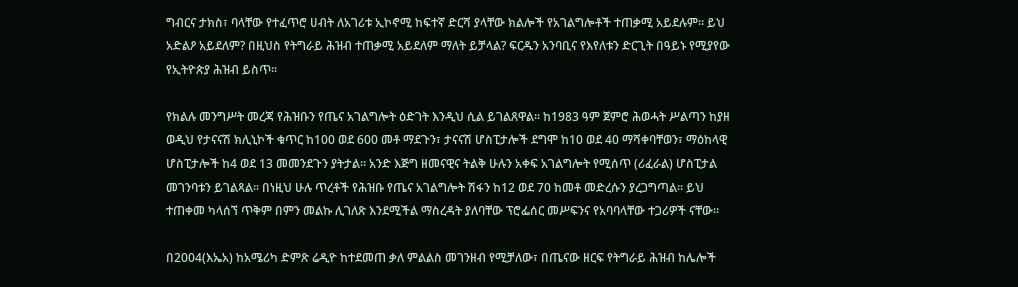ግብርና ታክስ፣ ባላቸው የተፈጥሮ ሀብት ለአገሪቱ ኢኮኖሚ ከፍተኛ ድርሻ ያላቸው ክልሎች የአገልግሎቶች ተጠቃሚ አይደሉም። ይህ አድልዖ አይደለም? በዚህስ የትግራይ ሕዝብ ተጠቃሚ አይደለም ማለት ይቻላል? ፍርዱን አንባቢና የእየለቱን ድርጊት በዓይኑ የሚያየው የኢትዮጵያ ሕዝብ ይስጥ።

የክልሉ መንግሥት መረጃ የሕዝቡን የጤና አገልግሎት ዕድገት እንዲህ ሲል ይገልጸዋል። ከ1983 ዓም ጀምሮ ሕወሓት ሥልጣን ከያዘ ወዲህ የታናናሽ ክሊኒኮች ቁጥር ከ100 ወደ 600 መቶ ማደጉን፣ ታናናሽ ሆስፒታሎች ደግሞ ከ10 ወደ 40 ማሻቀባቸወን፣ ማዕከላዊ ሆስፒታሎች ከ4 ወደ 13 መመንደጉን ያትታል። አንድ እጅግ ዘመናዊና ትልቅ ሁሉን አቀፍ አገልግሎት የሚሰጥ (ሪፈራል) ሆስፒታል መገንባቱን ይገልጻል። በነዚህ ሁሉ ጥረቶች የሕዝቡ የጤና አገልግሎት ሽፋን ከ12 ወደ 70 ከመቶ መድረሱን ያረጋግጣል። ይህ ተጠቀመ ካላሰኘ ጥቅም በምን መልኩ ሊገለጽ እንደሚችል ማስረዳት ያለባቸው ፕሮፌሰር መሥፍንና የአባባላቸው ተጋሪዎች ናቸው።

በ2004(እኤአ) ከአሜሪካ ድምጽ ሬዲዮ ከተደመጠ ቃለ ምልልስ መገንዘብ የሚቻለው፣ በጤናው ዘርፍ የትግራይ ሕዝብ ከሌሎች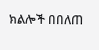ክልሎች በበለጠ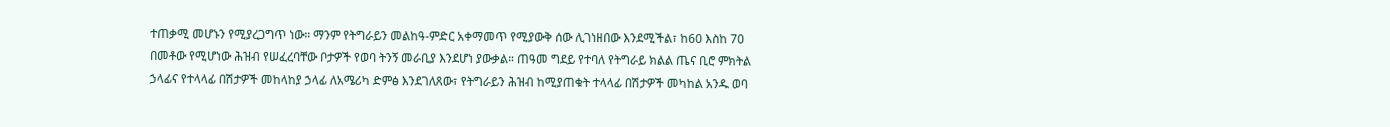ተጠቃሚ መሆኑን የሚያረጋግጥ ነው። ማንም የትግራይን መልከዓ-ምድር አቀማመጥ የሚያውቅ ሰው ሊገነዘበው እንደሚችል፣ ከ60 እስከ 70 በመቶው የሚሆነው ሕዝብ የሠፈረባቸው ቦታዎች የወባ ትንኝ መራቢያ እንደሆነ ያውቃል። ጠዓመ ግደይ የተባለ የትግራይ ክልል ጤና ቢሮ ምክትል ኃላፊና የተላላፊ በሽታዎች መከላከያ ኃላፊ ለአሜሪካ ድምፅ እንደገለጸው፣ የትግራይን ሕዝብ ከሚያጠቁት ተላላፊ በሽታዎች መካከል አንዱ ወባ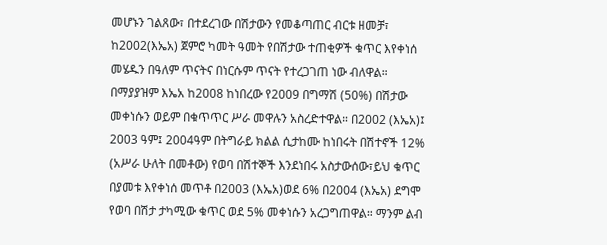መሆኑን ገልጸው፣ በተደረገው በሽታውን የመቆጣጠር ብርቱ ዘመቻ፣ ከ2002(እኤአ) ጀምሮ ካመት ዓመት የበሽታው ተጠቂዎች ቁጥር እየቀነሰ መሄዱን በዓለም ጥናትና በነርሱም ጥናት የተረጋገጠ ነው ብለዋል። በማያያዝም እኤአ ከ2008 ከነበረው የ2009 በግማሽ (50%) በሽታው መቀነሱን ወይም በቁጥጥር ሥራ መዋሉን አስረድተዋል። በ2002 (እኤአ)፤ 2003 ዓም፤ 2004ዓም በትግራይ ክልል ሲታከሙ ከነበሩት በሽተኖች 12% (አሥራ ሁለት በመቶው) የወባ በሽተኞች እንደነበሩ አስታውሰው፣ይህ ቁጥር በያመቱ እየቀነሰ መጥቶ በ2003 (እኤአ)ወደ 6% በ2004 (እኤአ) ደግሞ የወባ በሽታ ታካሚው ቁጥር ወደ 5% መቀነሱን አረጋግጠዋል። ማንም ልብ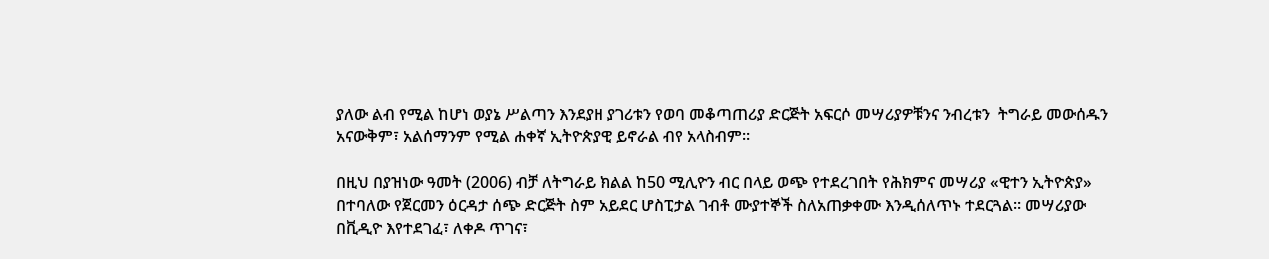ያለው ልብ የሚል ከሆነ ወያኔ ሥልጣን እንደያዘ ያገሪቱን የወባ መቆጣጠሪያ ድርጅት አፍርሶ መሣሪያዎቹንና ንብረቱን  ትግራይ መውሰዱን አናውቅም፣ አልሰማንም የሚል ሐቀኛ ኢትዮጵያዊ ይኖራል ብየ አላስብም።

በዚህ በያዝነው ዓመት (2006) ብቻ ለትግራይ ክልል ከ50 ሚሊዮን ብር በላይ ወጭ የተደረገበት የሕክምና መሣሪያ «ዊተን ኢትዮጵያ» በተባለው የጀርመን ዕርዳታ ሰጭ ድርጅት ስም አይደር ሆስፒታል ገብቶ ሙያተኞች ስለአጠቃቀሙ እንዲሰለጥኑ ተደርጓል። መሣሪያው በቪዲዮ እየተደገፈ፣ ለቀዶ ጥገና፣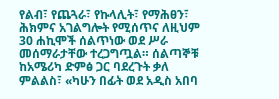የልብ፣ የጨጓራ፣ የኩላሊት፣ የማሕፀን፣ ሕክምና አገልግሎት የሚሰጥና ለዚህም 30 ሐኪሞች ሰልጥነው ወደ ሥራ መሰማራታቸው ተረጋግጧል። ሰልጣኞቹ ከአሜሪካ ድምፅ ጋር ባደረጉት ቃለ ምልልስ፣ «ካሁን በፊት ወደ አዲስ አበባ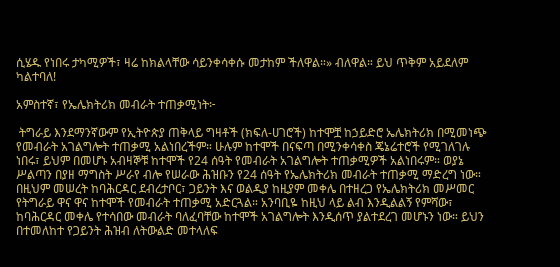ሲሄዱ የነበሩ ታካሚዎች፣ ዛሬ ከክልላቸው ሳይንቀሳቀሱ መታከም ችለዋል።» ብለዋል። ይህ ጥቅም አይደለም ካልተባለ!

አምስተኛ፣ የኤሌክትሪክ መብራት ተጠቃሚነት፦

 ትግራይ እንደማንኛውም የኢትዮጵያ ጠቅላይ ግዛቶች (ክፍለ-ሀገሮች) ከተሞቿ ከኃይድሮ ኤሌክትሪክ በሚመነጭ የመብራት አገልግሎት ተጠቃሚ አልነበረችም። ሁሉም ከተሞች በናፍጣ በሚንቀሳቀስ ጄኔሬተሮች የሚገለገሉ ነበሩ፣ ይህም በመሆኑ አብዛኞቹ ከተሞች የ24 ሰዓት የመብራት አገልግሎት ተጠቃሚዎች አልነበሩም። ወያኔ ሥልጣን በያዘ ማግስት ሥራየ ብሎ የሠራው ሕዝቡን የ24 ሰዓት የኤሌክትሪክ መብራት ተጠቃሚ ማድረግ ነው። በዚህም መሠረት ከባሕርዳር ደብረታቦር፣ ጋይንት እና ወልዲያ ከዚያም መቀሌ በተዘረጋ የኤሌክትሪክ መሥመር የትግራይ ዋና ዋና ከተሞች የመብራት ተጠቃሚ አድርጓል። አንባቢዬ ከዚህ ላይ ልብ እንዲልልኝ የምሻው፣ ከባሕርዳር መቀሌ የተሳበው መብራት ባለፈባቸው ከተሞች አገልግሎት እንዲሰጥ ያልተደረገ መሆኑን ነው። ይህን በተመለከተ የጋይንት ሕዝብ ለትውልድ መተላለፍ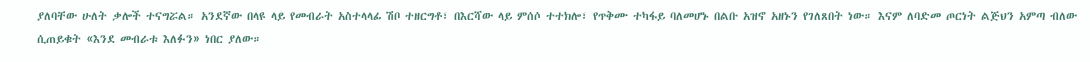ያለባቸው ሁለት ቃሎች ተናግሯል። አንደኛው በላዩ ላይ የመብራት አስተላላፊ ሽቦ ተዘርግቶ፣ በእርሻው ላይ ምሰሶ ተተክሎ፣ የጥቅሙ ተካፋይ ባለመሆኑ በልቡ አዝኖ አዘኑን የገለጸበት ነው። እናም ለባድመ ጦርነት ልጅህን አምጣ ብለው ሲጠይቁት «እንደ መብራቱ እለፉን» ነበር ያለው።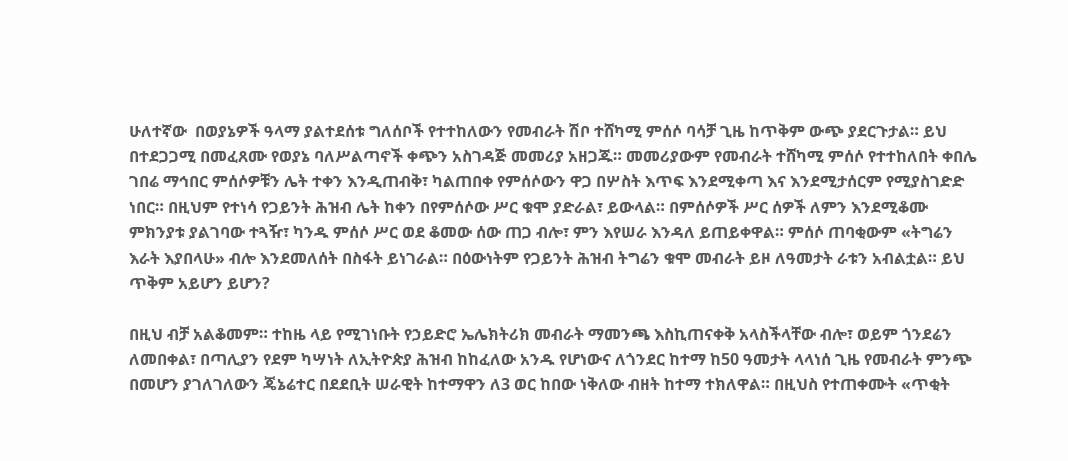ሁለተኛው  በወያኔዎች ዓላማ ያልተደሰቱ ግለሰቦች የተተከለውን የመብራት ሽቦ ተሸካሚ ምሰሶ ባሳቻ ጊዜ ከጥቅም ውጭ ያደርጉታል። ይህ በተደጋጋሚ በመፈጸሙ የወያኔ ባለሥልጣኖች ቀጭን አስገዳጅ መመሪያ አዘጋጁ። መመሪያውም የመብራት ተሸካሚ ምሰሶ የተተከለበት ቀበሌ ገበሬ ማኅበር ምሰሶዎቹን ሌት ተቀን እንዲጠብቅ፣ ካልጠበቀ የምሰሶውን ዋጋ በሦስት እጥፍ እንደሚቀጣ እና እንደሚታሰርም የሚያስገድድ ነበር። በዚህም የተነሳ የጋይንት ሕዝብ ሌት ከቀን በየምሰሶው ሥር ቁሞ ያድራል፣ ይውላል። በምሰሶዎች ሥር ሰዎች ለምን እንደሚቆሙ ምክንያቱ ያልገባው ተጓዥ፣ ካንዱ ምሰሶ ሥር ወደ ቆመው ሰው ጠጋ ብሎ፣ ምን እየሠራ እንዳለ ይጠይቀዋል። ምሰሶ ጠባቂውም «ትግሬን እራት እያበላሁ» ብሎ እንደመለሰት በስፋት ይነገራል። በዕውነትም የጋይንት ሕዝብ ትግሬን ቁሞ መብራት ይዞ ለዓመታት ራቱን አብልቷል። ይህ ጥቅም አይሆን ይሆን?

በዚህ ብቻ አልቆመም። ተከዜ ላይ የሚገነቡት የኃይድሮ ኤሌክትሪክ መብራት ማመንጫ እስኪጠናቀቅ አላስችላቸው ብሎ፣ ወይም ጎንደሬን ለመበቀል፣ በጣሊያን የደም ካሣነት ለኢትዮጵያ ሕዝብ ከከፈለው አንዱ የሆነውና ለጎንደር ከተማ ከ50 ዓመታት ላላነሰ ጊዜ የመብራት ምንጭ በመሆን ያገለገለውን ጄኔሬተር በደደቢት ሠራዊት ከተማዋን ለ3 ወር ከበው ነቅለው ብዘት ከተማ ተክለዋል። በዚህስ የተጠቀሙት «ጥቂት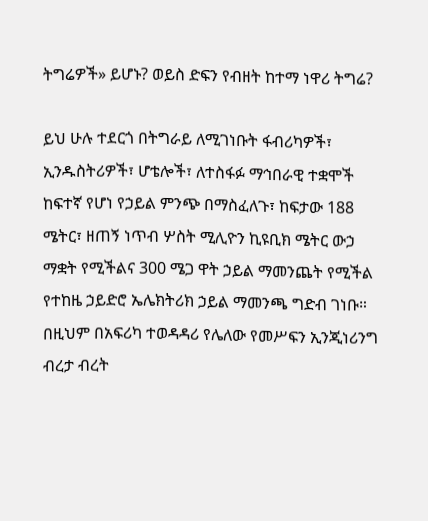ትግሬዎች» ይሆኑ? ወይስ ድፍን የብዘት ከተማ ነዋሪ ትግሬ?

ይህ ሁሉ ተደርጎ በትግራይ ለሚገነቡት ፋብሪካዎች፣ ኢንዱስትሪዎች፣ ሆቴሎች፣ ለተስፋፉ ማኅበራዊ ተቋሞች ከፍተኛ የሆነ የኃይል ምንጭ በማስፈለጉ፣ ከፍታው 188 ሜትር፣ ዘጠኝ ነጥብ ሦስት ሚሊዮን ኪዩቢክ ሜትር ውኃ ማቋት የሚችልና 300 ሜጋ ዋት ኃይል ማመንጨት የሚችል የተከዜ ኃይድሮ ኤሌክትሪክ ኃይል ማመንጫ ግድብ ገነቡ። በዚህም በአፍሪካ ተወዳዳሪ የሌለው የመሥፍን ኢንጂነሪንግ ብረታ ብረት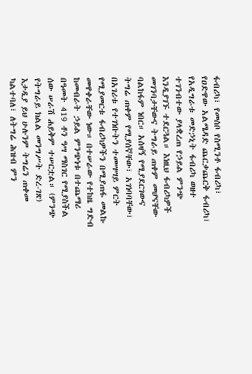ፋብሪካ፣ የመሰቦ የስሚንቶ ፋብሪካ፣ የዐድዋው አልሜዳድ ጨርቃጨርቅ ፋብሪካ፣ የአዲግራቱ መድኃኒት ፋብሪካ ወዘተ ተገንብተው ያላቋረጠ የኃይል ምንጭ እንዲያገኙ ተደርጓል። እነዚህ ፋብሪካዎች መገንባታቸውና ትግራይ ጠቀም መሆናቸው ባልከፋም ነበር። አሰዛኝ የሚያደርገውና ትግሬ ጠቀም የሚያሰኛቸው፣ አገነባባቸው፣ በአገሪቱ የተገነቡትን ተመሣሣይ ምርት የሚያመርቱ ፋብሪካዎችን በሚያጠፋ መልኩ መዋቀራቸው ነው። በተሠራው የተከዜ ግድብ ከመብራት ኃይል ምንጭነቱ በተጨማሪ በዓመት 419 ቶን ዓሣ ማስገር የሚያስችል ሰው ሠራሽ ሐይቅም ተሠርቷል። (ምንጭ የትግራይ ክልል መንግሥት ድረ-ገጽ) እታዲያ ይህ ሁሉንም ትግሬን ጠቀመ ካልተባለ፣ ለትግሬ ሕዝብ ምን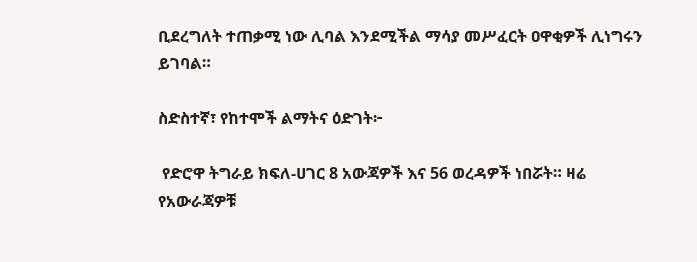ቢደረግለት ተጠቃሚ ነው ሊባል እንደሚችል ማሳያ መሥፈርት ዐዋቂዎች ሊነግሩን ይገባል።

ስድስተኛ፣ የከተሞች ልማትና ዕድገት፦

 የድሮዋ ትግራይ ክፍለ-ሀገር 8 አውጃዎች እና 56 ወረዳዎች ነበሯት። ዛሬ የአውራጃዎቹ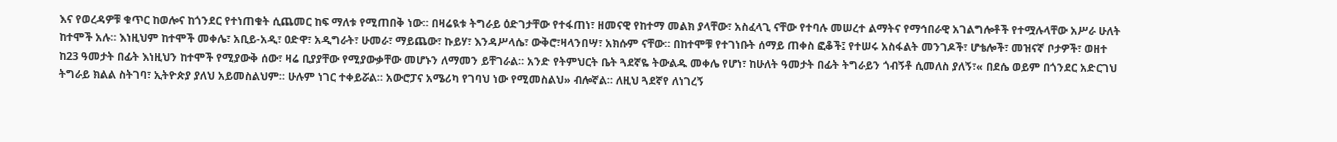እና የወረዳዎቹ ቁጥር ከወሎና ከጎንደር የተነጠቁት ሲጨመር ከፍ ማለቱ የሚጠበቅ ነው። በዛሬዪቱ ትግራይ ዕድገታቸው የተፋጠነ፣ ዘመናዊ የከተማ መልክ ያላቸው፣ አስፈላጊ ናቸው የተባሉ መሠረተ ልማትና የማኅበራዊ አገልግሎቶች የተሟሉላቸው አሥራ ሁለት ከተሞች አሉ። እነዚህም ከተሞች መቀሌ፣ አቢይ-አዲ፣ ዐድዋ፣ አዲግራት፣ ሁመራ፣ ማይጨው፣ ኩይሃ፣ እንዳሥላሴ፣ ውቅሮ፣ዛላንበሣ፣ አክሱም ናቸው። በከተሞቹ የተገነቡት ሰማይ ጠቀስ ፎቆች፤ የተሠሩ አስፋልት መንገዶች፣ ሆቴሎች፣ መዝናኛ ቦታዎች፣ ወዘተ ከ23 ዓመታት በፊት እነዚህን ከተሞች የሚያውቅ ሰው፣ ዛሬ ቢያያቸው የሚያውቃቸው መሆኑን ለማመን ይቸገራል። አንድ የትምህርት ቤት ጓደኛዬ ትውልዱ መቀሌ የሆነ፣ ከሁለት ዓመታት በፊት ትግራይን ጎብኝቶ ሲመለስ ያለኝ፣« በደሴ ወይም በጎንደር አድርገህ ትግራይ ክልል ስትገባ፣ ኢትዮጵያ ያለህ አይመስልህም። ሁሉም ነገር ተቀይሯል። አውሮፓና አሜሪካ የገባህ ነው የሚመስልህ» ብሎኛል። ለዚህ ጓደኛየ ለነገረኝ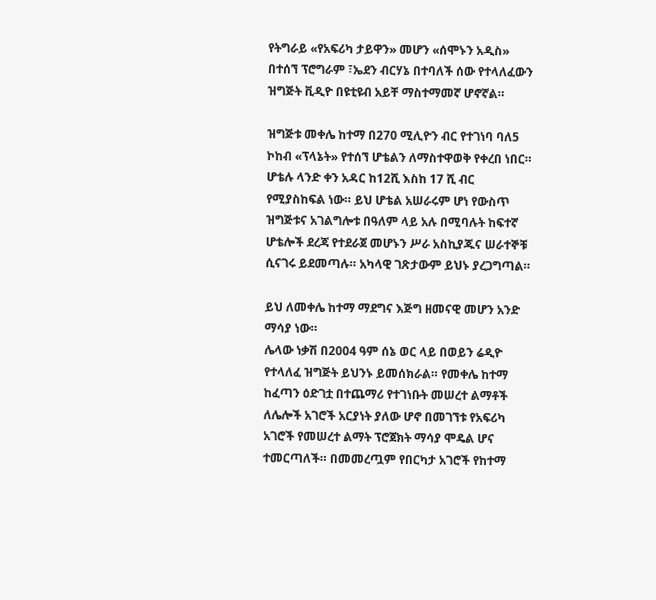የትግራይ «የአፍሪካ ታይዋን» መሆን «ሰሞኑን አዲስ» በተሰኘ ፕሮግራም ፣ኤደን ብርሃኔ በተባለች ሰው የተላለፈውን ዝግጅት ቪዲዮ በዩቲዩብ አይቸ ማስተማመኛ ሆኖኛል።

ዝግጅቱ መቀሌ ከተማ በ270 ሚሊዮን ብር የተገነባ ባለ5 ኮከብ «ፕላኔት» የተሰኘ ሆቴልን ለማስተዋወቅ የቀረበ ነበር። ሆቴሉ ላንድ ቀን አዳር ከ12ሺ እስከ 17 ሺ ብር የሚያስከፍል ነው። ይህ ሆቴል አሠራሩም ሆነ የውስጥ ዝግጅቱና አገልግሎቱ በዓለም ላይ አሉ በሚባሉት ከፍተኛ ሆቴሎች ደረጃ የተደራጀ መሆኑን ሥራ አስኪያጁና ሠራተኞቹ ሲናገሩ ይደመጣሉ። አካላዊ ገጽታውም ይህኑ ያረጋግጣል።

ይህ ለመቀሌ ከተማ ማደግና እጅግ ዘመናዊ መሆን አንድ ማሳያ ነው።
ሌላው ነቃሽ በ2004 ዓም ሰኔ ወር ላይ በወይን ሬዲዮ የተላለፈ ዝግጅት ይህንኑ ይመሰክራል። የመቀሌ ከተማ ከፈጣን ዕድገቷ በተጨማሪ የተገነቡት መሠረተ ልማቶች ለሌሎች አገሮች አርያነት ያለው ሆኖ በመገኘቱ የአፍሪካ አገሮች የመሠረተ ልማት ፕሮጀክት ማሳያ ሞዴል ሆና ተመርጣለች። በመመረጧም የበርካታ አገሮች የከተማ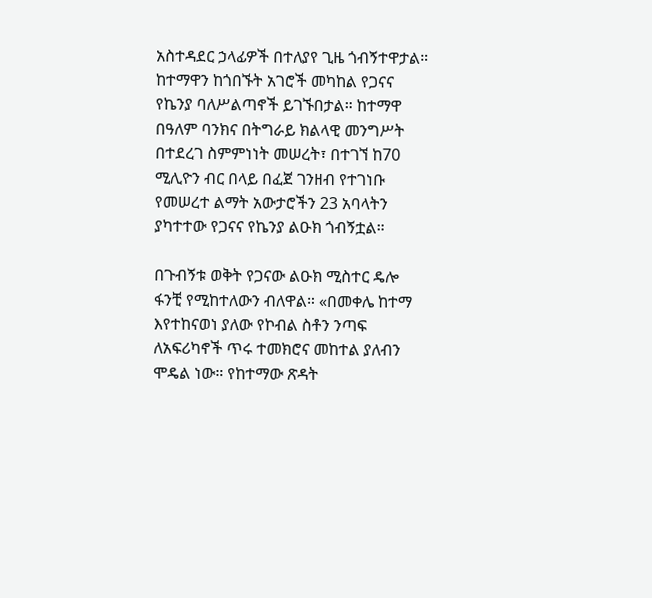አስተዳደር ኃላፊዎች በተለያየ ጊዜ ጎብኝተዋታል። ከተማዋን ከጎበኙት አገሮች መካከል የጋናና የኬንያ ባለሥልጣኖች ይገኙበታል። ከተማዋ በዓለም ባንክና በትግራይ ክልላዊ መንግሥት በተደረገ ስምምነነት መሠረት፣ በተገኘ ከ70 ሚሊዮን ብር በላይ በፈጀ ገንዘብ የተገነቡ የመሠረተ ልማት አውታሮችን 23 አባላትን ያካተተው የጋናና የኬንያ ልዑክ ጎብኝቷል።

በጉብኝቱ ወቅት የጋናው ልዑክ ሚስተር ዴሎ ፋንቺ የሚከተለውን ብለዋል። «በመቀሌ ከተማ እየተከናወነ ያለው የኮብል ስቶን ንጣፍ ለአፍሪካኖች ጥሩ ተመክሮና መከተል ያለብን ሞዴል ነው። የከተማው ጽዳት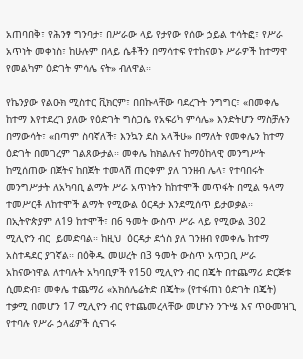አጠባበቅ፣ የሕንፃ ግንባታ፣ በሥራው ላይ የታየው የሰው ኃይል ተሳትፎ፣ የሥራ አጥነት መቀነስ፣ ከሁሉም በላይ ሴቶችን በማሳተፍ የተከናወኑ ሥራዎች ከተማዋ የመልካም ዕድገት ምሳሌ ናት» ብለዋል።

የኬንያው የልዑክ ሚስተር ቪክርም፣ በበኩላቸው ባደረጉት ንግግር፣ «በመቀሌ ከተማ እየተደረገ ያለው የዕድገት ግስጋሴ የአፍሪካ ምሳሌ» እንድትሆን ማስቻሉን በማውሳት፣ «በጣም ስባኛለች፣ እንኳን ደስ አላችሁ» በማለት የመቀሌን ከተማ ዕድገት በመገረም ገልጸውታል። መቀሌ ከክልሉና ከማዕከላዊ መንግሥት ከሚሰጠው በጀትና ከበጀት ተመላሽ ጠርቀም ያለ ገንዘብ ሌላ፣ የተባበሩት መንግሥታት ለአካባቢ ልማት ሥራ አጥነትን ከከተሞች መጥፋት በሚል ዓላማ ተመሥርቶ ለከተሞች ልማት የሚውል ዕርዳታ እንደሚሰጥ ይታወቃል። በኢትዮጵያም ለ19 ከተሞች፣ በ6 ዓመት ውስጥ ሥራ ላይ የሚውል 302 ሚሊዮን ብር  ይመድባል። ከዚህ  ዕርዳታ ደጎስ ያለ ገንዘብ የመቀሌ ከተማ አስተዳደር ያገኛል። በዕቅዱ መሠረት በ3 ዓመት ውስጥ አጥጋቢ ሥራ አከናውነዋል ለተባሉት አካባቢዎች የ150 ሚሊዮን ብር በጄት በተጨማሪ ድርጅቱ ሲመድብ፣ መቀሌ ተጨማሪ «አክሰሌሬትድ በጄት» (የተፋጠነ ዕድገት በጄት) ተቃሚ በመሆን 17 ሚሊዮን ብር የተጨመረላቸው መሆኑን ንጉሤ እና ጥዑመዝጊ የተባሉ የሥራ ኃላፊዎች ሲናገሩ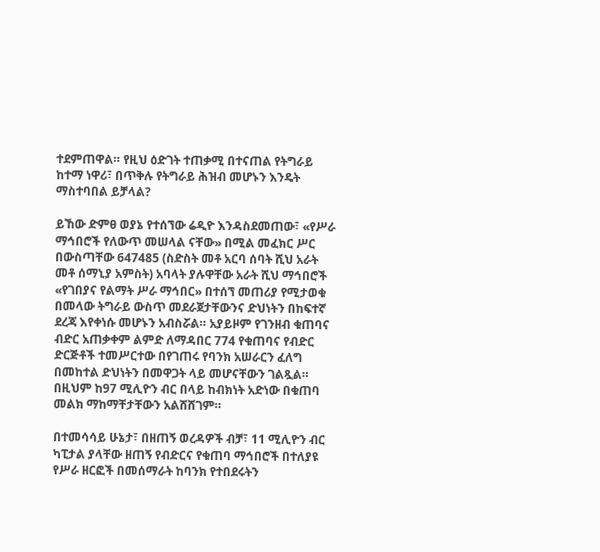ተደምጠዋል። የዚህ ዕድገት ተጠቃሚ በተናጠል የትግራይ ከተማ ነዋሪ፣ በጥቅሉ የትግራይ ሕዝብ መሆኑን እንዴት ማስተባበል ይቻላል?

ይኸው ድምፀ ወያኔ የተሰኘው ሬዲዮ እንዳስደመጠው፣ «የሥራ ማኅበሮች የለውጥ መሠላል ናቸው» በሚል መፈክር ሥር   በውስጣቸው 647485 (ስድስት መቶ አርባ ሰባት ሺህ አራት መቶ ሰማኒያ አምስት) አባላት ያሉዋቸው አራት ሺህ ማኅበሮች «የገበያና የልማት ሥራ ማኅበር» በተሰኘ መጠሪያ የሚታወቁ በመላው ትግራይ ውስጥ መደራጀታቸውንና ድህነትን በከፍተኛ ደረጃ እየቀነሱ መሆኑን አብስሯል። አያይዞም የገንዘብ ቁጠባና ብድር አጠቃቀም ልምድ ለማዳበር 774 የቁጠባና የብድር ድርጅቶች ተመሥርተው በየገጠሩ የባንክ አሠራርን ፈለግ በመከተል ድህነትን በመዋጋት ላይ መሆናቸውን ገልጿል። በዚህም ከ97 ሚሊዮን ብር በላይ ከብክነት አድነው በቁጠባ መልክ ማከማቸታቸውን አልሸሸገም።

በተመሳሳይ ሁኔታ፣ በዘጠኝ ወረዳዎች ብቻ፣ 11 ሚሊዮን ብር ካፒታል ያላቸው ዘጠኝ የብድርና የቁጠባ ማኅበሮች በተለያዩ የሥራ ዘርፎች በመሰማራት ከባንክ የተበደሩትን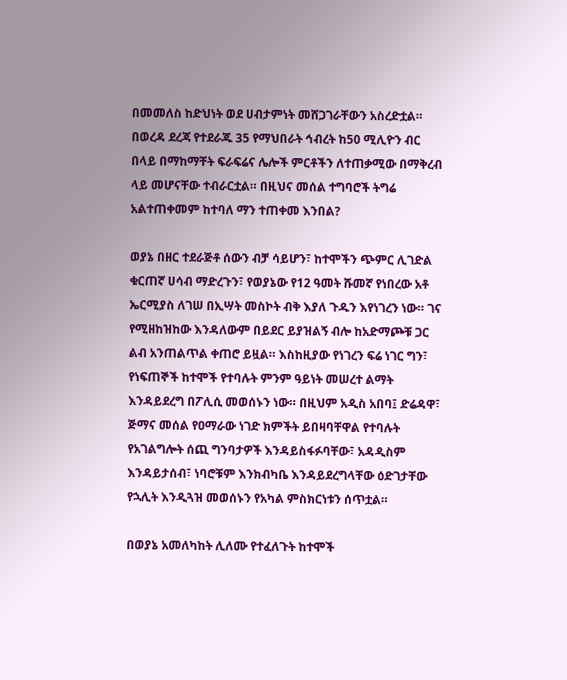በመመለስ ከድህነት ወደ ሀብታምነት መሸጋገራቸውን አስረድቷል። በወረዳ ደረጃ የተደራጁ 35 የማህበራት ኅብረት ከ50 ሚሊዮን ብር በላይ በማከማቸት ፍራፍሬና ሌሎች ምርቶችን ለተጠቃሚው በማቅረብ ላይ መሆናቸው ተብራርቷል። በዚህና መሰል ተግባሮች ትግሬ አልተጠቀመም ከተባለ ማን ተጠቀመ እንበል?

ወያኔ በዘር ተደራጅቶ ሰውን ብቻ ሳይሆን፣ ከተሞችን ጭምር ሊገድል ቁርጠኛ ሀሳብ ማድረጉን፣ የወያኔው የ12 ዓመት ሹመኛ የነበረው አቶ ኤርሚያስ ለገሠ በኢሣት መስኮት ብቅ እያለ ጉዱን እየነገረን ነው። ገና የሚዘከዝከው እንዳለውም በይደር ይያዝልኝ ብሎ ከአድማጮቹ ጋር ልብ አንጠልጥል ቀጠሮ ይዟል። እስከዚያው የነገረን ፍሬ ነገር ግን፣ የነፍጠኞች ከተሞች የተባሉት ምንም ዓይነት መሠረተ ልማት እንዳይደረግ በፖሊሲ መወሰኑን ነው። በዚህም አዲስ አበባ፤ ድሬዳዋ፣ ጅማና መሰል የዐማራው ነገድ ክምችት ይበዛባቸዋል የተባሉት የአገልግሎት ሰጪ ግንባታዎች እንዳይስፋፉባቸው፣ አዳዲስም እንዳይታሰብ፣ ነባሮቹም እንክብካቤ እንዳይደረግላቸው ዕድገታቸው የኋሊት እንዲጓዝ መወሰኑን የአካል ምስክርነቱን ሰጥቷል።

በወያኔ አመለካከት ሊለሙ የተፈለጉት ከተሞች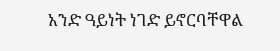አንድ ዓይነት ነገድ ይኖርባቸዋል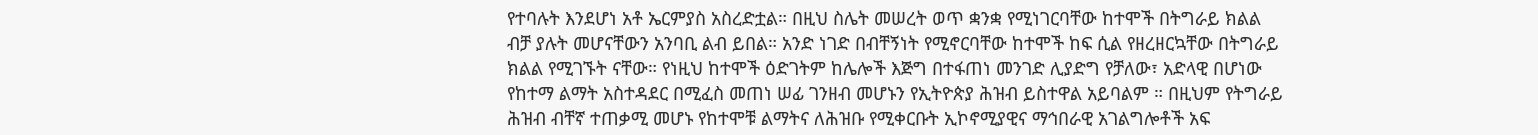የተባሉት እንደሆነ አቶ ኤርምያስ አስረድቷል። በዚህ ስሌት መሠረት ወጥ ቋንቋ የሚነገርባቸው ከተሞች በትግራይ ክልል ብቻ ያሉት መሆናቸውን አንባቢ ልብ ይበል። አንድ ነገድ በብቸኝነት የሚኖርባቸው ከተሞች ከፍ ሲል የዘረዘርኳቸው በትግራይ ክልል የሚገኙት ናቸው። የነዚህ ከተሞች ዕድገትም ከሌሎች እጅግ በተፋጠነ መንገድ ሊያድግ የቻለው፣ አድላዊ በሆነው የከተማ ልማት አስተዳደር በሚፈስ መጠነ ሠፊ ገንዘብ መሆኑን የኢትዮጵያ ሕዝብ ይስተዋል አይባልም ። በዚህም የትግራይ ሕዝብ ብቸኛ ተጠቃሚ መሆኑ የከተሞቹ ልማትና ለሕዝቡ የሚቀርቡት ኢኮኖሚያዊና ማኅበራዊ አገልግሎቶች አፍ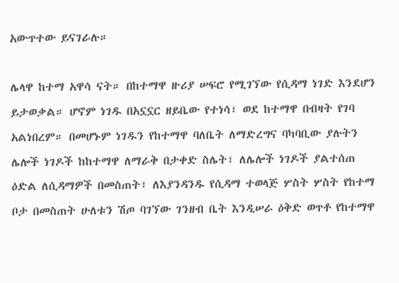አውጥተው ይናገራሉ።

ሌላዋ ከተማ አዋሳ ናት። በከተማዋ ዙሪያ ሠፍሮ የሚገኘው የሲዳማ ነገድ እንደሆን ይታወቃል። ሆኖም ነገዱ በአኗኗር ዘይቤው የተነሳ፣ ወደ ከተማዋ በብዛት የገባ አልነበረም። በመሆኑም ነገዱን የከተማዋ ባለቤት ለማድረግና ባካባቢው ያሉትን ሌሎች ነገዶች ከከተማዋ ለማራቅ በታቀድ ስሌት፣ ለሌሎች ነገዶች ያልተሰጠ ዕድል ለሲዳማዎች በመስጠት፣ ለእያንዳንዱ የሲዳማ ተወላጅ ሦስት ሦስት የከተማ ቦታ በመስጠት ሁለቱን ሽጦ ባገኘው ገንዘብ ቤት እንዲሠራ ዕቅድ ወጥቶ የከተማዋ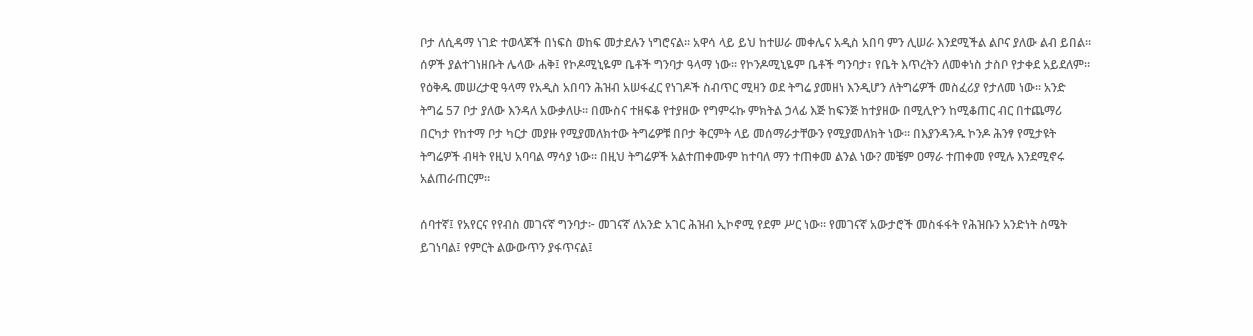ቦታ ለሲዳማ ነገድ ተወላጆች በነፍስ ወከፍ መታደሉን ነግሮናል። አዋሳ ላይ ይህ ከተሠራ መቀሌና አዲስ አበባ ምን ሊሠራ እንደሚችል ልቦና ያለው ልብ ይበል።
ሰዎች ያልተገነዘቡት ሌላው ሐቅ፤ የኮዶሚኒዬም ቤቶች ግንባታ ዓላማ ነው። የኮንዶሚኒዬም ቤቶች ግንባታ፣ የቤት እጥረትን ለመቀነስ ታስቦ የታቀደ አይደለም። የዕቅዱ መሠረታዊ ዓላማ የአዲስ አበባን ሕዝብ አሠፋፈር የነገዶች ስብጥር ሚዛን ወደ ትግሬ ያመዘነ እንዲሆን ለትግሬዎች መስፈሪያ የታለመ ነው። አንድ ትግሬ 57 ቦታ ያለው እንዳለ አውቃለሁ። በሙስና ተዘፍቆ የተያዘው የግምሩኩ ምክትል ኃላፊ እጅ ከፍንጅ ከተያዘው በሚሊዮን ከሚቆጠር ብር በተጨማሪ በርካታ የከተማ ቦታ ካርታ መያዙ የሚያመለክተው ትግሬዎቹ በቦታ ቅርምት ላይ መሰማራታቸውን የሚያመለክት ነው። በእያንዳንዱ ኮንዶ ሕንፃ የሚታዩት ትግሬዎች ብዛት የዚህ አባባል ማሳያ ነው። በዚህ ትግሬዎች አልተጠቀሙም ከተባለ ማን ተጠቀመ ልንል ነው? መቼም ዐማራ ተጠቀመ የሚሉ እንደሚኖሩ አልጠራጠርም።

ሰባተኛ፤ የአየርና የየብስ መገናኛ ግንባታ፦ መገናኛ ለአንድ አገር ሕዝብ ኢኮኖሚ የደም ሥር ነው። የመገናኛ አውታሮች መስፋፋት የሕዝቡን አንድነት ስሜት ይገነባል፤ የምርት ልውውጥን ያፋጥናል፤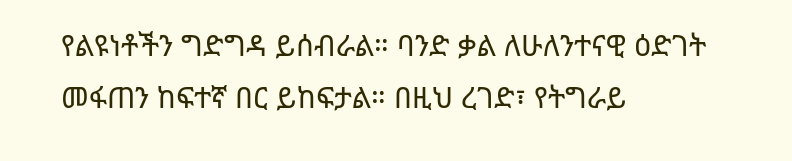የልዩነቶችን ግድግዳ ይሰብራል። ባንድ ቃል ለሁለንተናዊ ዕድገት መፋጠን ከፍተኛ በር ይከፍታል። በዚህ ረገድ፣ የትግራይ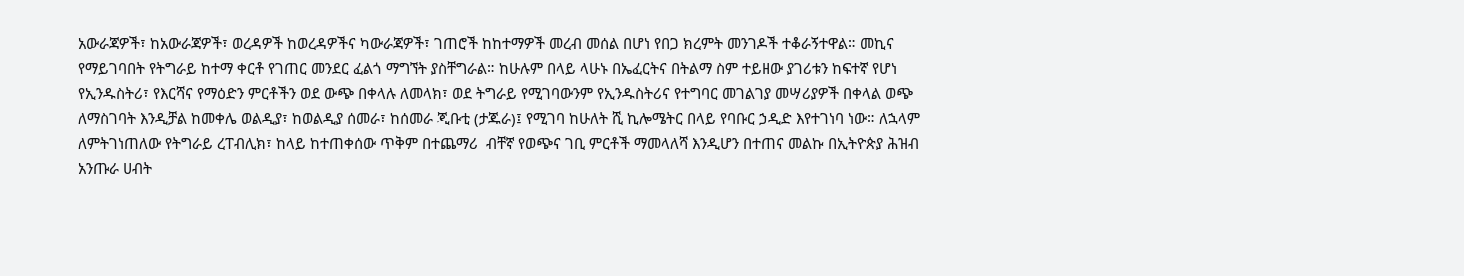አውራጃዎች፣ ከአውራጃዎች፣ ወረዳዎች ከወረዳዎችና ካውራጃዎች፣ ገጠሮች ከከተማዎች መረብ መሰል በሆነ የበጋ ክረምት መንገዶች ተቆራኝተዋል። መኪና የማይገባበት የትግራይ ከተማ ቀርቶ የገጠር መንደር ፈልጎ ማግኘት ያስቸግራል። ከሁሉም በላይ ላሁኑ በኤፈርትና በትልማ ስም ተይዘው ያገሪቱን ከፍተኛ የሆነ የኢንዱስትሪ፣ የእርሻና የማዕድን ምርቶችን ወደ ውጭ በቀላሉ ለመላክ፣ ወደ ትግራይ የሚገባውንም የኢንዱስትሪና የተግባር መገልገያ መሣሪያዎች በቀላል ወጭ ለማስገባት እንዲቻል ከመቀሌ ወልዲያ፣ ከወልዲያ ሰመራ፣ ከሰመራ ጂቡቲ (ታጁራ)፤ የሚገባ ከሁለት ሺ ኪሎሜትር በላይ የባቡር ኃዲድ እየተገነባ ነው። ለኋላም ለምትገነጠለው የትግራይ ረፐብሊክ፣ ከላይ ከተጠቀሰው ጥቅም በተጨማሪ  ብቸኛ የወጭና ገቢ ምርቶች ማመላለሻ እንዲሆን በተጠና መልኩ በኢትዮጵያ ሕዝብ አንጡራ ሀብት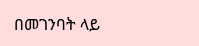በመገንባት ላይ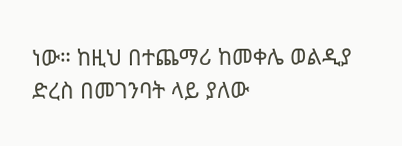ነው። ከዚህ በተጨማሪ ከመቀሌ ወልዲያ ድረስ በመገንባት ላይ ያለው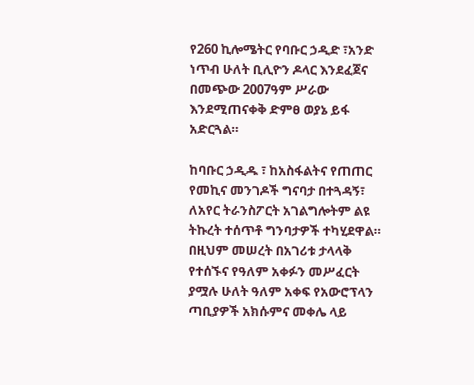የ260 ኪሎሜትር የባቡር ኃዲድ ፣አንድ ነጥብ ሁለት ቢሊዮን ዶላር እንደፈጀና በመጭው 2007ዓም ሥራው እንደሚጠናቀቅ ድምፀ ወያኔ ይፋ አድርጓል።

ከባቡር ኃዲዱ ፣ ከአስፋልትና የጠጠር የመኪና መንገዶች ግናባታ በተጓዳኝ፣ ለአየር ትራንስፖርት አገልግሎትም ልዩ ትኩረት ተሰጥቶ ግንባታዎች ተካሂደዋል። በዚህም መሠረት በአገሪቱ ታላላቅ የተሰኙና የዓለም አቀፉን መሥፈርት ያሟሉ ሁለት ዓለም አቀፍ የአውሮፕላን ጣቢያዎች አክሱምና መቀሌ ላይ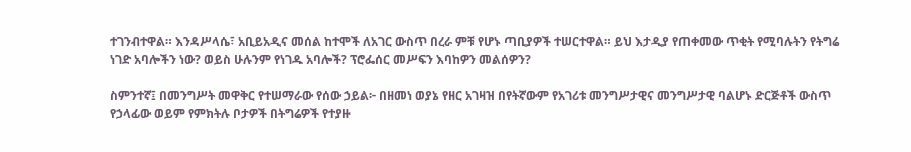ተገንብተዋል። እንዳሥላሴ፣ አቢይአዲና መሰል ከተሞች ለአገር ውስጥ በረራ ምቹ የሆኑ ጣቢያዎች ተሠርተዋል። ይህ እታዲያ የጠቀመው ጥቂት የሚባሉትን የትግሬ ነገድ አባሎችን ነው? ወይስ ሁሉንም የነገዱ አባሎች? ፕሮፌሰር መሥፍን እባከዎን መልሰዎን?

ስምንተኛ፤ በመንግሥት መዋቅር የተሠማራው የሰው ኃይል፦ በዘመነ ወያኔ የዘር አገዛዝ በየትኛውም የአገሪቱ መንግሥታዊና መንግሥታዊ ባልሆኑ ድርጅቶች ውስጥ የኃላፊው ወይም የምክትሉ ቦታዎች በትግሬዎች የተያዙ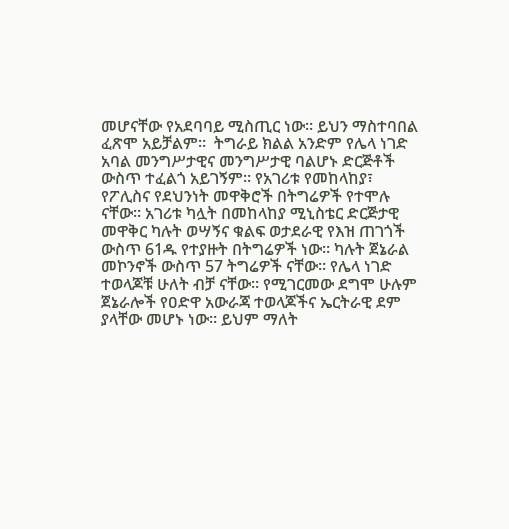መሆናቸው የአደባባይ ሚስጢር ነው። ይህን ማስተባበል ፈጽሞ አይቻልም።  ትግራይ ክልል አንድም የሌላ ነገድ አባል መንግሥታዊና መንግሥታዊ ባልሆኑ ድርጅቶች ውስጥ ተፈልጎ አይገኝም። የአገሪቱ የመከላከያ፣ የፖሊስና የደህንነት መዋቅሮች በትግሬዎች የተሞሉ ናቸው። አገሪቱ ካሏት በመከላከያ ሚኒስቴር ድርጅታዊ መዋቅር ካሉት ወሣኝና ቁልፍ ወታደራዊ የእዝ ጠገጎች ውስጥ 61ዱ የተያዙት በትግሬዎች ነው። ካሉት ጀኔራል መኮንኖች ውስጥ 57 ትግሬዎች ናቸው። የሌላ ነገድ ተወላጆቹ ሁለት ብቻ ናቸው። የሚገርመው ደግሞ ሁሉም ጀኔራሎች የዐድዋ አውራጃ ተወላጆችና ኤርትራዊ ደም ያላቸው መሆኑ ነው። ይህም ማለት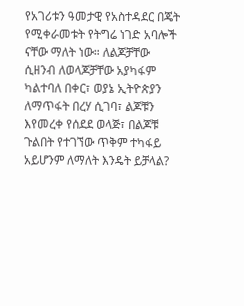የአገሪቱን ዓመታዊ የአስተዳደር በጄት የሚቀራመቱት የትግሬ ነገድ አባሎች ናቸው ማለት ነው። ለልጆቻቸው ሲዘንብ ለወላጆቻቸው አያካፋም ካልተባለ በቀር፣ ወያኔ ኢትዮጵያን ለማጥፋት በረሃ ሲገባ፣ ልጆቹን እየመረቀ የሰደደ ወላጅ፣ በልጆቹ ጉልበት የተገኘው ጥቅም ተካፋይ አይሆንም ለማለት እንዴት ይቻላል?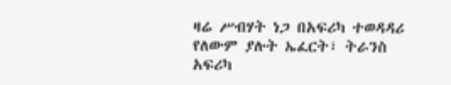ዛሬ ሥብሃት ነጋ በአፍሪካ ተወዳዳሪ የለውም ያሉት ኤፈርት፣ ትራንስ አፍሪካ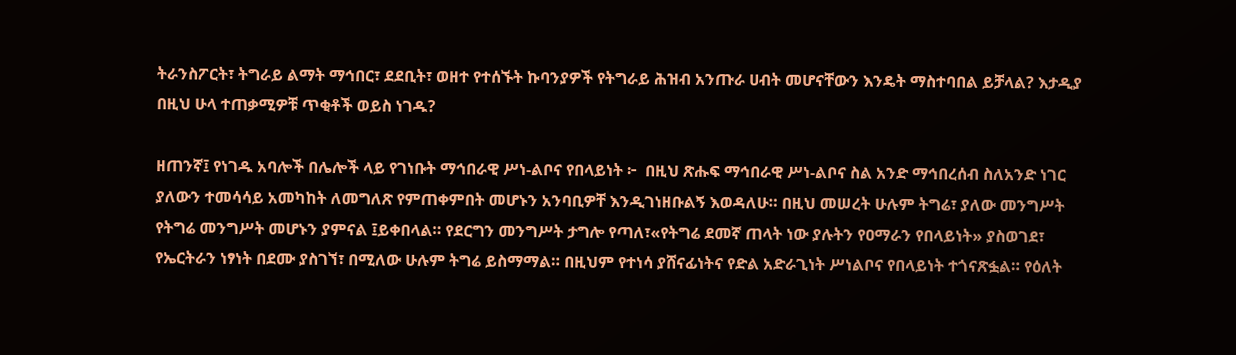ትራንስፖርት፣ ትግራይ ልማት ማኅበር፣ ደደቢት፣ ወዘተ የተሰኙት ኩባንያዎች የትግራይ ሕዝብ አንጡራ ሀብት መሆናቸውን እንዴት ማስተባበል ይቻላል? እታዲያ በዚህ ሁላ ተጠቃሚዎቹ ጥቂቶች ወይስ ነገዱ?

ዘጠንኛ፤ የነገዱ አባሎች በሌሎች ላይ የገነቡት ማኅበራዊ ሥነ-ልቦና የበላይነት ፦  በዚህ ጽሑፍ ማኅበራዊ ሥነ-ልቦና ስል አንድ ማኅበረሰብ ስለአንድ ነገር ያለውን ተመሳሳይ አመካከት ለመግለጽ የምጠቀምበት መሆኑን አንባቢዎቸ እንዲገነዘቡልኝ እወዳለሁ። በዚህ መሠረት ሁሉም ትግሬ፣ ያለው መንግሥት የትግሬ መንግሥት መሆኑን ያምናል ፤ይቀበላል። የደርግን መንግሥት ታግሎ የጣለ፣«የትግሬ ደመኛ ጠላት ነው ያሉትን የዐማራን የበላይነት» ያስወገደ፣ የኤርትራን ነፃነት በደሙ ያስገኘ፣ በሚለው ሁሉም ትግሬ ይስማማል። በዚህም የተነሳ ያሸናፊነትና የድል አድራጊነት ሥነልቦና የበላይነት ተጎናጽፏል። የዕለት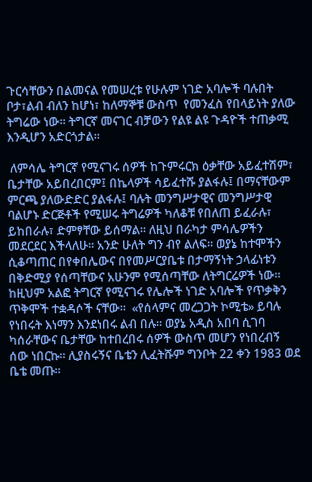ጉርሳቸውን በልመናል የመሠረቱ የሁሉም ነገድ አባሎች ባሉበት ቦታ፣ልብ ብለን ከሆነ፣ ከለማኞቹ ውስጥ  የመንፈስ የበላይነት ያለው ትግሬው ነው። ትግርኛ መናገር ብቻውን የልዩ ልዩ ጉዳዮች ተጠቃሚ እንዲሆን አድርጎታል።

 ለምሳሌ ትግርኛ የሚናገሩ ሰዎች ከጉምሩርክ ዕቃቸው አይፈተሽም፣ ቤታቸው አይበረበርም፤ በኬላዎች ሳይፈተሹ ያልፋሉ፤ በማናቸውም ምርጫ ያለውድድር ያልፋሉ፤ ባሉት መንግሥታዊና መንግሥታዊ ባልሆኑ ድርጅቶች የሚሠሩ ትግሬዎች ካለቆቹ የበለጠ ይፈራሉ፣ ይከበራሉ፣ ድምፃቸው ይሰማል። ለዚህ በራካታ ምሳሌዎችን መደርደር እችላለሁ። አንድ ሁለት ግን ብየ ልለፍ። ወያኔ ከተሞችን ሲቆጣጠር በየቀበሌውና በየመሥርያቤቱ በታማኝነት ኃላፊነቱን በቅድሚያ የሰጣቸውና አሁንም የሚሰጣቸው ለትግርሬዎች ነው። ከዚህም አልፎ ትግርኛ የሚናገሩ የሌሎች ነገድ አባሎች የጥቃቅን ጥቅሞች ተቋዳሶች ናቸው።  «የሰላምና መረጋጋት ኮሚቴ» ይባሉ የነበሩት እነማን እንደነበሩ ልብ በሉ። ወያኔ አዲስ አበባ ሲገባ ካሰራቸውና ቤታቸው ከተበረበሩ ሰዎች ውስጥ መሆን የነበረብኝ ሰው ነበርኩ። ሊያስሩኝና ቤቴን ሊፈትሹም ግንቦት 22 ቀን 1983 ወደ ቤቴ መጡ።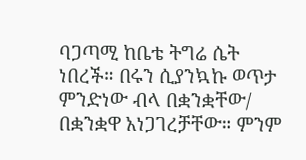ባጋጣሚ ከቤቴ ትግሬ ሴት ነበረች። በሩን ሲያንኳኩ ወጥታ ምንድነው ብላ በቋንቋቸው/ በቋንቋዋ አነጋገረቻቸው። ምንም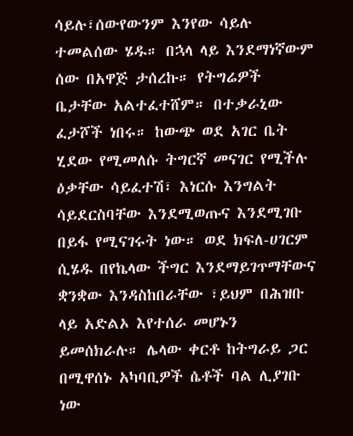ሳይሉ፣ሰውየውንም እንየው ሳይሉ ተመልሰው ሄዱ። በኋላ ላይ እንደማነኛውም ሰው በአዋጅ ታሰረኩ። የትግሬዎች ቤታቸው አልተፈተሸም። በተቃራኒው ፈታሾች ነበሩ። ከውጭ ወደ አገር ቤት ሂደው የሚመለሱ ትግርኛ መናገር የሚችሉ ዕቃቸው ሳይፈተሽ፣ እነርሱ እንግልት ሳይደርስባቸው እንደሚወጡና እንደሚገቡ በይፋ የሚናገሩት ነው። ወደ ክፍለ-ሀገርም ሲሄዱ በየኬላው ችግር እንደማይገጥማቸውና ቋንቋው እንዳስከበራቸው ፣ይህም በሕዝቡ ላይ አድልኦ እየተሰራ መሆኑን ይመሰክራሉ። ሌላው ቀርቶ ከትግራይ ጋር በሚዋሰኑ አካባቢዎች ሴቶች ባል ሊያገቡ ነው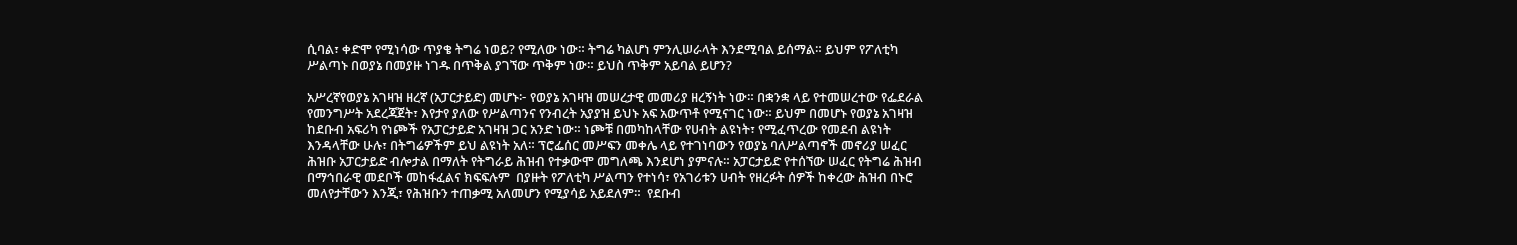ሲባል፣ ቀድሞ የሚነሳው ጥያቄ ትግሬ ነወይ? የሚለው ነው። ትግሬ ካልሆነ ምንሊሠራላት እንደሚባል ይሰማል። ይህም የፖለቲካ ሥልጣኑ በወያኔ በመያዙ ነገዱ በጥቅል ያገኘው ጥቅም ነው። ይህስ ጥቅም አይባል ይሆን?

አሥረኛየወያኔ አገዛዝ ዘረኛ (አፓርታይድ) መሆኑ፦ የወያኔ አገዛዝ መሠረታዊ መመሪያ ዘረኝነት ነው። በቋንቋ ላይ የተመሠረተው የፌደራል የመንግሥት አደረጃጀት፣ እየታየ ያለው የሥልጣንና የንብረት አያያዝ ይህኑ አፍ አውጥቶ የሚናገር ነው። ይህም በመሆኑ የወያኔ አገዛዝ ከደቡብ አፍሪካ የነጮች የአፓርታይድ አገዛዝ ጋር አንድ ነው። ነጮቹ በመካከላቸው የሀብት ልዩነት፣ የሚፈጥረው የመደብ ልዩነት እንዳላቸው ሁሉ፣ በትግሬዎችም ይህ ልዩነት አለ። ፕሮፌሰር መሥፍን መቀሌ ላይ የተገነባውን የወያኔ ባለሥልጣኖች መኖሪያ ሠፈር ሕዝቡ አፓርታይድ ብሎታል በማለት የትግራይ ሕዝብ የተቃውሞ መግለጫ እንደሆነ ያምናሉ። አፓርታይድ የተሰኘው ሠፈር የትግሬ ሕዝብ በማኅበራዊ መደቦች መከፋፈልና ክፍፍሉም  በያዙት የፖለቲካ ሥልጣን የተነሳ፣ የአገሪቱን ሀብት የዘረፉት ሰዎች ከቀረው ሕዝብ በኑሮ መለየታቸውን እንጂ፣ የሕዝቡን ተጠቃሚ አለመሆን የሚያሳይ አይደለም።  የደቡብ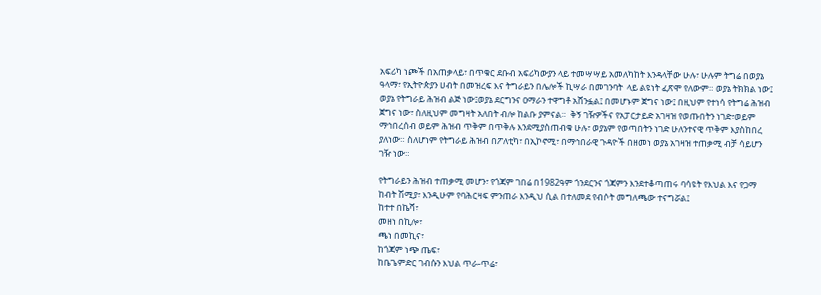አፍሪካ ነጮች በአጠቃላይ፣ በጥቁር ደቡብ አፍሪካውያን ላይ ተመሣሣይ አመለካከት እንዳላቸው ሁሉ፣ ሁሉም ትግሬ በወያኔ ዓላማ፣ የኢትዮጵያን ሀብት በመዝረፍ እና ትግራይን በሌሎች ኪሣራ በመገንባት  ላይ ልዩነት ፈጽሞ የለውም። ወያኔ ትክክል ነው፤  ወያኔ የትግራይ ሕዝብ ልጅ ነው፤ወያኔ ደርግንና ዐማራን ተዋግቶ አሸንፏል፤ በመሆኑም ጀግና ነው፤ በዚህም የተነሳ የትግሬ ሕዝብ ጀግና ነው፣ ስለዚህም መግዛት አለበት ብሎ ከልቡ ያምናል።  ቅኝ ገዥዎችና የአፓርታይድ አገዛዝ የወጡበትን ነገድ፣ወይም ማኅበረሰብ ወይም ሕዝብ ጥቅም በጥቅሉ እንደሚያስጠብቁ ሁሉ፣ ወያኔም የወጣበትን ነገድ ሁለንተናዊ ጥቅም እያስከበረ ያለነው። ስለሆነም የትግራይ ሕዝብ በፖለቲካ፣ በኢኮኖሚ፣ በማኅበራዊ ጉዳዮች በዘመነ ወያኔ አገዛዝ ተጠቃሚ ብቻ ሳይሆን ገዥ ነው።

የትግራይን ሕዝብ ተጠቃሚ መሆን፣ የጎጃም ገበሬ በ1982ዓም ጎንደርንና ጎጃምን እንደተቆጣጠሩ ባሳዩት የእህል እና የጋማ ከብት ሽሚያ፣ እንዲሁም የባሕርዛፍ ምንጠራ እንዲህ ሲል በተለመደ የብሶት መግለጫው ተናግሯል፤
ከተተ በኬሻ፣
መዘነ በኪሎ፣
ጫነ በመኪና፣
ከጎጃም ነጭ ጤፍ፣
ከቤጌምድር ገብሱን እህል ጥራ-ጥሬ፣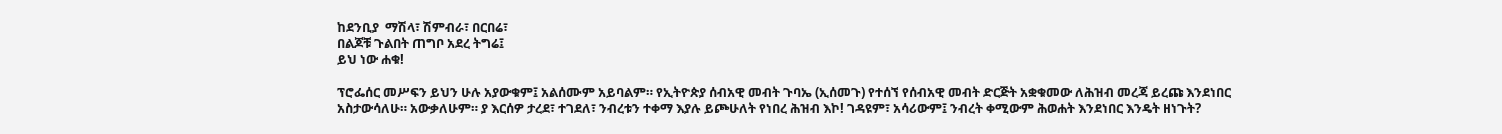ከደንቢያ  ማሽላ፣ ሽምብራ፣ በርበሬ፣
በልጆቹ ጉልበት ጠግቦ አደረ ትግሬ፤
ይህ ነው ሐቁ!

ፕሮፌሰር መሥፍን ይህን ሁሉ አያውቁም፤ አልሰሙም አይባልም። የኢትዮጵያ ሰብአዊ መብት ጉባኤ (ኢሰመጉ) የተሰኘ የሰብአዊ መብት ድርጅት አቋቁመው ለሕዝብ መረጃ ይረጩ እንደነበር አስታውሳለሁ። አውቃለሁም። ያ እርሰዎ ታረደ፣ ተገደለ፣ ንብረቱን ተቀማ እያሉ ይጮሁለት የነበረ ሕዝብ እኮ! ገዳዩም፣ አሳሪውም፤ ንብረት ቀሚውም ሕወሐት እንደነበር እንዴት ዘነጉት?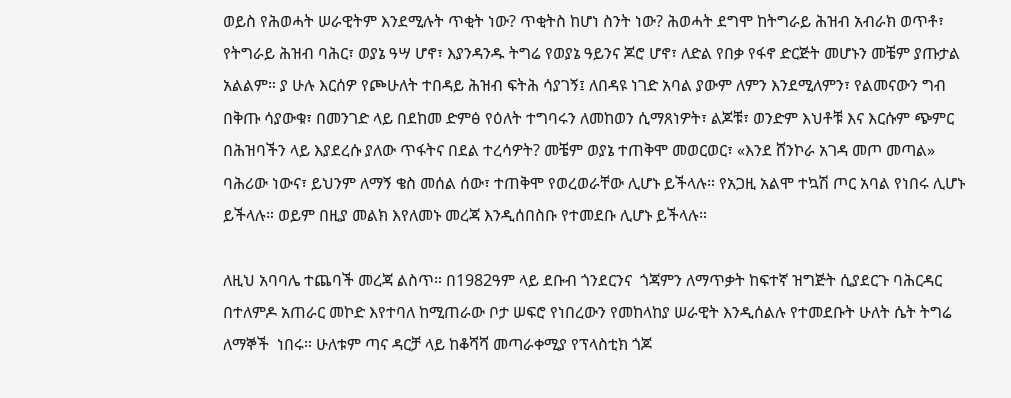ወይስ የሕወሓት ሠራዊትም እንደሚሉት ጥቂት ነው? ጥቂትስ ከሆነ ስንት ነው? ሕወሓት ደግሞ ከትግራይ ሕዝብ አብራክ ወጥቶ፣ የትግራይ ሕዝብ ባሕር፣ ወያኔ ዓሣ ሆኖ፣ እያንዳንዱ ትግሬ የወያኔ ዓይንና ጆሮ ሆኖ፣ ለድል የበቃ የፋኖ ድርጅት መሆኑን መቼም ያጡታል አልልም። ያ ሁሉ እርሰዎ የጮሁለት ተበዳይ ሕዝብ ፍትሕ ሳያገኝ፤ ለበዳዩ ነገድ አባል ያውም ለምን እንደሚለምን፣ የልመናውን ግብ በቅጡ ሳያውቁ፣ በመንገድ ላይ በደከመ ድምፅ የዕለት ተግባሩን ለመከወን ሲማጸነዎት፣ ልጆቹ፣ ወንድም እህቶቹ እና እርሱም ጭምር በሕዝባችን ላይ እያደረሱ ያለው ጥፋትና በደል ተረሳዎት? መቼም ወያኔ ተጠቅሞ መወርወር፣ «እንደ ሸንኮራ አገዳ መጦ መጣል» ባሕሪው ነውና፣ ይህንም ለማኝ ቄስ መሰል ሰው፣ ተጠቅሞ የወረወራቸው ሊሆኑ ይችላሉ። የአጋዚ አልሞ ተኳሽ ጦር አባል የነበሩ ሊሆኑ ይችላሉ። ወይም በዚያ መልክ እየለመኑ መረጃ እንዲሰበስቡ የተመደቡ ሊሆኑ ይችላሉ።

ለዚህ አባባሌ ተጨባች መረጃ ልስጥ። በ1982ዓም ላይ ደቡብ ጎንደርንና  ጎጃምን ለማጥቃት ከፍተኛ ዝግጅት ሲያደርጉ ባሕርዳር በተለምዶ አጠራር መኮድ እየተባለ ከሚጠራው ቦታ ሠፍሮ የነበረውን የመከላከያ ሠራዊት እንዲሰልሉ የተመደቡት ሁለት ሴት ትግሬ ለማኞች  ነበሩ። ሁለቱም ጣና ዳርቻ ላይ ከቆሻሻ መጣራቀሚያ የፕላስቲክ ጎጆ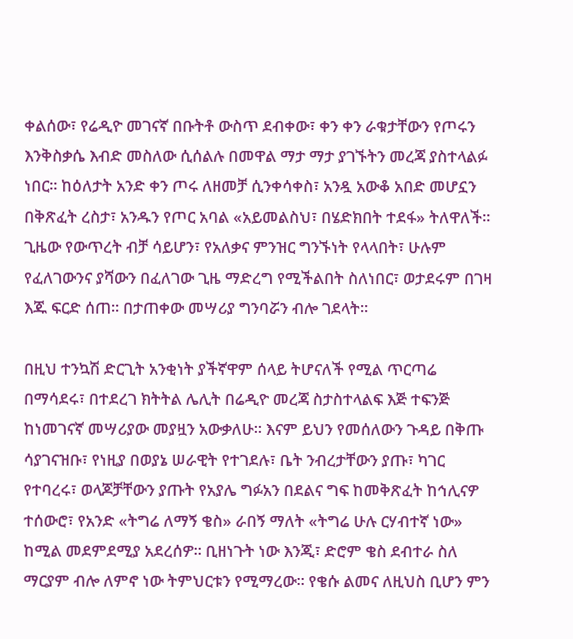ቀልሰው፣ የሬዲዮ መገናኛ በቡትቶ ውስጥ ደብቀው፣ ቀን ቀን ራቁታቸውን የጦሩን እንቅስቃሴ እብድ መስለው ሲሰልሉ በመዋል ማታ ማታ ያገኙትን መረጃ ያስተላልፉ ነበር። ከዕለታት አንድ ቀን ጦሩ ለዘመቻ ሲንቀሳቀስ፣ አንዷ አውቆ አበድ መሆኗን በቅጽፈት ረስታ፣ አንዱን የጦር አባል «አይመልስህ፣ በሄድክበት ተደፋ» ትለዋለች። ጊዜው የውጥረት ብቻ ሳይሆን፣ የአለቃና ምንዝር ግንኙነት የላላበት፣ ሁሉም የፈለገውንና ያሻውን በፈለገው ጊዜ ማድረግ የሚችልበት ስለነበር፣ ወታደሩም በገዛ እጁ ፍርድ ሰጠ። በታጠቀው መሣሪያ ግንባሯን ብሎ ገደላት።

በዚህ ተንኳሽ ድርጊት አንቂነት ያችኛዋም ሰላይ ትሆናለች የሚል ጥርጣሬ በማሳደሩ፣ በተደረገ ክትትል ሌሊት በሬዲዮ መረጃ ስታስተላልፍ እጅ ተፍንጅ ከነመገናኛ መሣሪያው መያዟን አውቃለሁ። እናም ይህን የመሰለውን ጉዳይ በቅጡ ሳያገናዝቡ፣ የነዚያ በወያኔ ሠራዊት የተገደሉ፣ ቤት ንብረታቸውን ያጡ፣ ካገር የተባረሩ፣ ወላጆቻቸውን ያጡት የአያሌ ግፉአን በደልና ግፍ ከመቅጽፈት ከኅሊናዎ ተሰውሮ፣ የአንድ «ትግሬ ለማኝ ቄስ» ራበኝ ማለት «ትግሬ ሁሉ ርሃብተኛ ነው» ከሚል መደምደሚያ አደረሰዎ። ቢዘነጉት ነው እንጂ፣ ድሮም ቄስ ደብተራ ስለ ማርያም ብሎ ለምኖ ነው ትምህርቱን የሚማረው። የቄሱ ልመና ለዚህስ ቢሆን ምን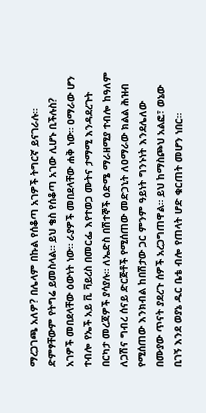ማረጋገጫ አለዎ? በሌላም በኩል የሰቆጣ አገዎች ትግርኛ ይናገራሉ። ድምፃቸውም የትግሬ ይመስላል። ይህ ቄስ የሰቆጣ አገው ሊሆኑ ቢችሉስ? አገዎች መበደላቸው ዕውነት ነው። ራያዎች መበደላቸው ሐቅ ነው። ዐማራው ሆን ተብሎ የኤች አይ ቪ ቫይረስ በመርፌ እየተወጋ ሙትና ታማሚ እንዳደረጉት በርካታ መረጃዎች ያሳያሉ። ለኤድስ በሽተኞች ዕድሜ ማራዘሚያ ተብሎ ከዓለም ለጋሽና ግብረ ሰናይ ድርጅቶች የሚሰጠው መድኃኒት ለዐማራው ክልል ሕዝብ የሚሰጠው እንክብል ከበሽታው ጋር ምንም ዓይነት ግንኑነት እንደሌለው በሙያው ጥናት ያደረጉ ሰዎች አረጋግጠዋል። ይህ ከማስጮህ አልፎ፣ ወኔው ቢገኝ እንደ ወያኔ ዱር ቤቴ ብሎ የጠላት ሆድ ቁርጠት መሆን ነበር።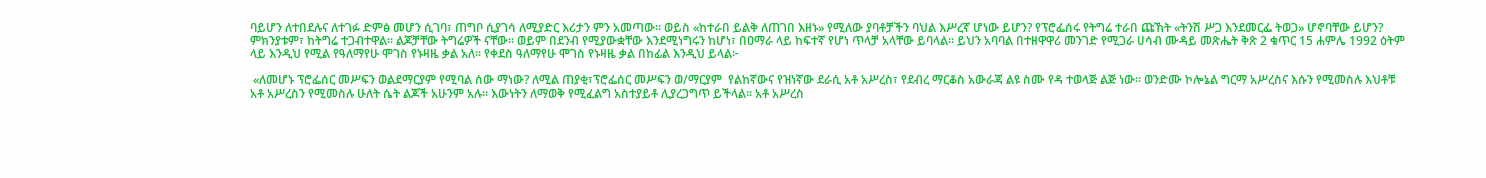ባይሆን ለተበደሉና ለተገፉ ድምፅ መሆን ሲገባ፣ ጠግቦ ሲያገሳ ለሚያድር እሪታን ምን አመጣው። ወይስ «ከተራበ ይልቅ ለጠገበ እዘኑ» የሚለው ያባቶቻችን ባህል እሥረኛ ሆነው ይሆን? የፕሮፌሰሩ የትግሬ ተራበ ጩኸት «ትንሽ ሥጋ እንደመርፌ ትወጋ» ሆኖባቸው ይሆን? ምክንያቱም፣ ከትግሬ ተጋብተዋል። ልጆቻቸው ትግሬዎች ናቸው። ወይም በደንብ የሚያውቋቸው እንደሚነግሩን ከሆነ፣ በዐማራ ላይ ከፍተኛ የሆነ ጥላቻ አላቸው ይባላል። ይህን አባባል በተዘዋዋሪ መንገድ የሚጋራ ሀሳብ ሙዳይ መጽሔት ቅጽ 2 ቁጥር 15 ሐምሌ 1992 ዕትም ላይ እንዲህ የሚል የዓለማየሁ ሞገስ የኑዛዜ ቃል አለ። የቀደስ ዓለማየሁ ሞገስ የኑዛዜ ቃል በከፊል እንዲህ ይላል፦

 «ለመሆኑ ፕሮፌሰር መሥፍን ወልደማርያም የሚባል ሰው ማነው? ለሚል ጠያቂ፣ፕሮፌሰር መሥፍን ወ/ማርያም  የልከኛውና የዝነኛው ደራሲ አቶ አሥረስ፣ የደብረ ማርቆስ አውራጃ ልዩ ስሙ የዳ ተወላጅ ልጅ ነው። ወንድሙ ኮሎኔል ግርማ አሥረስና እሱን የሚመስሉ እህቶቹ አቶ አሥረስን የሚመስሉ ሁለት ሴት ልጆች አሁንም አሉ። እውነትን ለማወቅ የሚፈልግ አስተያይቶ ሊያረጋግጥ ይችላል። አቶ አሥረስ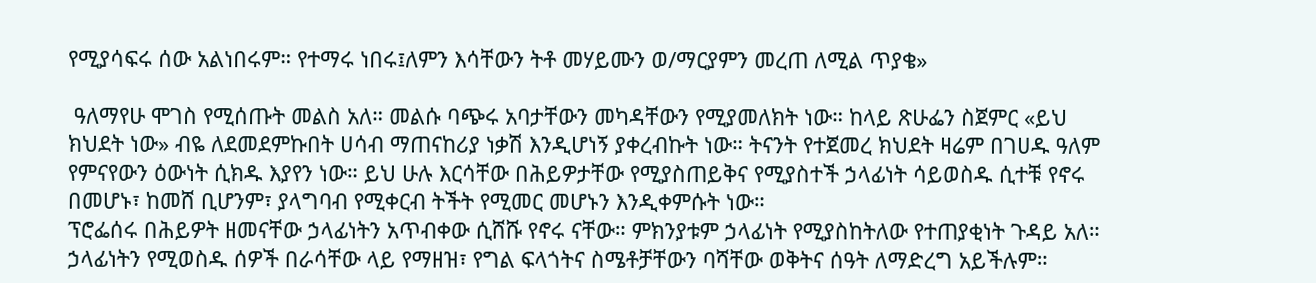የሚያሳፍሩ ሰው አልነበሩም። የተማሩ ነበሩ፤ለምን እሳቸውን ትቶ መሃይሙን ወ/ማርያምን መረጠ ለሚል ጥያቄ»

 ዓለማየሁ ሞገስ የሚሰጡት መልስ አለ። መልሱ ባጭሩ አባታቸውን መካዳቸውን የሚያመለክት ነው። ከላይ ጽሁፌን ስጀምር «ይህ ክህደት ነው» ብዬ ለደመደምኩበት ሀሳብ ማጠናከሪያ ነቃሽ እንዲሆነኝ ያቀረብኩት ነው። ትናንት የተጀመረ ክህደት ዛሬም በገሀዱ ዓለም የምናየውን ዕውነት ሲክዱ እያየን ነው። ይህ ሁሉ እርሳቸው በሕይዎታቸው የሚያስጠይቅና የሚያስተች ኃላፊነት ሳይወስዱ ሲተቹ የኖሩ በመሆኑ፣ ከመሸ ቢሆንም፣ ያላግባብ የሚቀርብ ትችት የሚመር መሆኑን እንዲቀምሱት ነው።
ፕሮፌሰሩ በሕይዎት ዘመናቸው ኃላፊነትን አጥብቀው ሲሸሹ የኖሩ ናቸው። ምክንያቱም ኃላፊነት የሚያስከትለው የተጠያቂነት ጉዳይ አለ። ኃላፊነትን የሚወስዱ ሰዎች በራሳቸው ላይ የማዘዝ፣ የግል ፍላጎትና ስሜቶቻቸውን ባሻቸው ወቅትና ሰዓት ለማድረግ አይችሉም።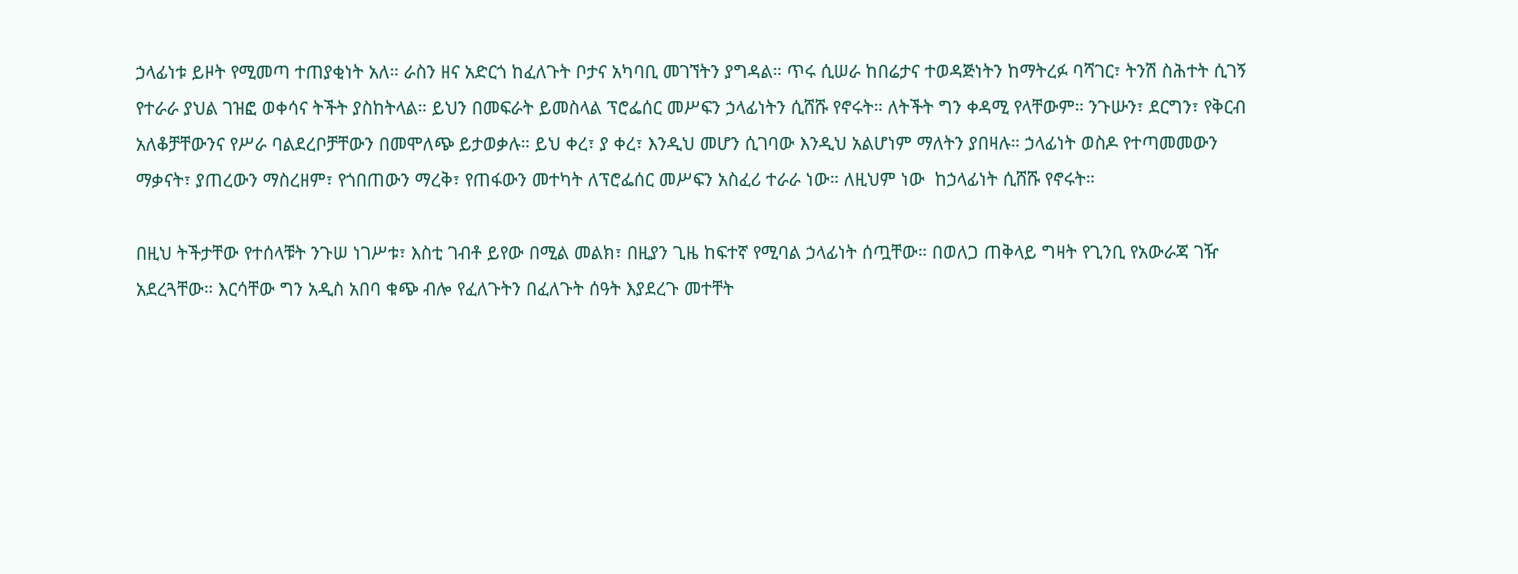ኃላፊነቱ ይዞት የሚመጣ ተጠያቂነት አለ። ራስን ዘና አድርጎ ከፈለጉት ቦታና አካባቢ መገኘትን ያግዳል። ጥሩ ሲሠራ ከበሬታና ተወዳጅነትን ከማትረፉ ባሻገር፣ ትንሽ ስሕተት ሲገኝ የተራራ ያህል ገዝፎ ወቀሳና ትችት ያስከትላል። ይህን በመፍራት ይመስላል ፕሮፌሰር መሥፍን ኃላፊነትን ሲሸሹ የኖሩት። ለትችት ግን ቀዳሚ የላቸውም። ንጉሡን፣ ደርግን፣ የቅርብ አለቆቻቸውንና የሥራ ባልደረቦቻቸውን በመሞለጭ ይታወቃሉ። ይህ ቀረ፣ ያ ቀረ፣ እንዲህ መሆን ሲገባው እንዲህ አልሆነም ማለትን ያበዛሉ። ኃላፊነት ወስዶ የተጣመመውን ማቃናት፣ ያጠረውን ማስረዘም፣ የጎበጠውን ማረቅ፣ የጠፋውን መተካት ለፕሮፌሰር መሥፍን አስፈሪ ተራራ ነው። ለዚህም ነው  ከኃላፊነት ሲሸሹ የኖሩት።

በዚህ ትችታቸው የተሰላቹት ንጉሠ ነገሥቱ፣ እስቲ ገብቶ ይየው በሚል መልክ፣ በዚያን ጊዜ ከፍተኛ የሚባል ኃላፊነት ሰጧቸው። በወለጋ ጠቅላይ ግዛት የጊንቢ የአውራጃ ገዥ አደረጓቸው። እርሳቸው ግን አዲስ አበባ ቁጭ ብሎ የፈለጉትን በፈለጉት ሰዓት እያደረጉ መተቸት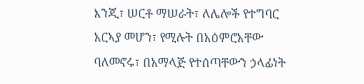እንጂ፣ ሠርቶ ማሠራት፣ ለሌሎች የተግባር አርኣያ መሆን፣ የሚሉት በአዕምሮአቸው ባለመኖሩ፣ በአማላጅ የተሰጣቸውን ኃላፊነት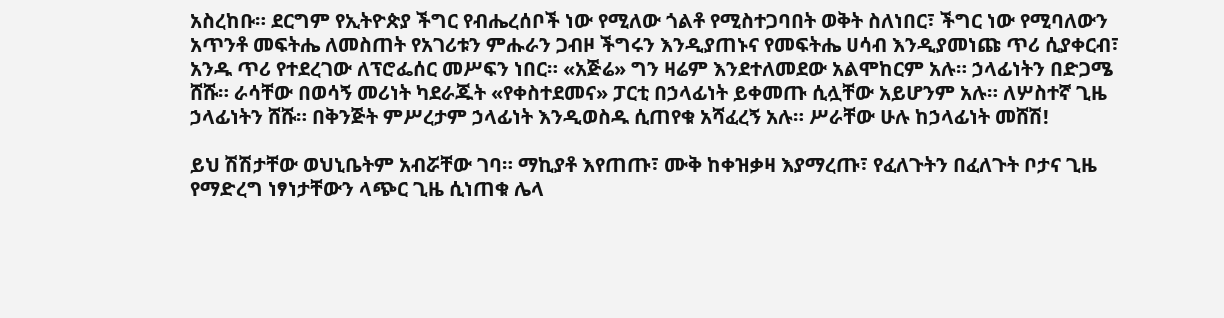አስረከቡ። ደርግም የኢትዮጵያ ችግር የብሔረሰቦች ነው የሚለው ጎልቶ የሚስተጋባበት ወቅት ስለነበር፣ ችግር ነው የሚባለውን አጥንቶ መፍትሔ ለመስጠት የአገሪቱን ምሑራን ጋብዞ ችግሩን እንዲያጠኑና የመፍትሔ ሀሳብ እንዲያመነጩ ጥሪ ሲያቀርብ፣ አንዱ ጥሪ የተደረገው ለፕሮፌሰር መሥፍን ነበር። «አጅሬ» ግን ዛሬም እንደተለመደው አልሞከርም አሉ። ኃላፊነትን በድጋሜ ሸሹ። ራሳቸው በወሳኝ መሪነት ካደራጁት «የቀስተደመና» ፓርቲ በኃላፊነት ይቀመጡ ሲሏቸው አይሆንም አሉ። ለሦስተኛ ጊዜ ኃላፊነትን ሸሹ። በቅንጅት ምሥረታም ኃላፊነት እንዲወስዱ ሲጠየቁ አሻፈረኝ አሉ። ሥራቸው ሁሉ ከኃላፊነት መሸሽ!

ይህ ሽሽታቸው ወህኒቤትም አብሯቸው ገባ። ማኪያቶ እየጠጡ፣ ሙቅ ከቀዝቃዛ እያማረጡ፣ የፈለጉትን በፈለጉት ቦታና ጊዜ የማድረግ ነፃነታቸውን ላጭር ጊዜ ሲነጠቁ ሌላ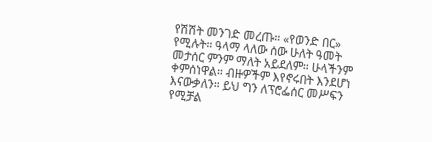የሽሽት መንገድ መረጡ። «የወንድ በር»  የሚሉት። ዓላማ ላለው ሰው ሁለት ዓመት መታሰር ምንም ማለት አይደለም። ሁላችንም ቀምሰነዋል። ብዙዎችም እየኖሩበት እንደሆነ እናውቃለን። ይህ ግን ለፕሮፌሰር መሥፍን የሚቻል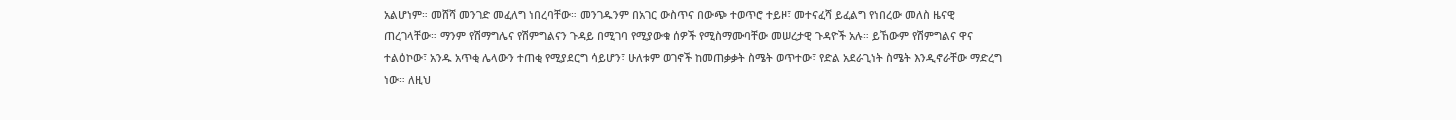አልሆነም። መሸሻ መንገድ መፈለግ ነበረባቸው። መንገዱንም በአገር ውስጥና በውጭ ተወጥሮ ተይዞ፣ መተናፈሻ ይፈልግ የነበረው መለስ ዜናዊ ጠረገላቸው። ማንም የሽማግሌና የሽምግልናን ጉዳይ በሚገባ የሚያውቁ ሰዎች የሚስማሙባቸው መሠረታዊ ጉዳዮች አሉ። ይኸውም የሽምግልና ዋና ተልዕኮው፣ አንዱ አጥቂ ሌላውን ተጠቂ የሚያደርግ ሳይሆን፣ ሁለቱም ወገኖች ከመጠቃቃት ስሜት ወጥተው፣ የድል አደራጊነት ስሜት እንዲኖራቸው ማድረግ ነው። ለዚህ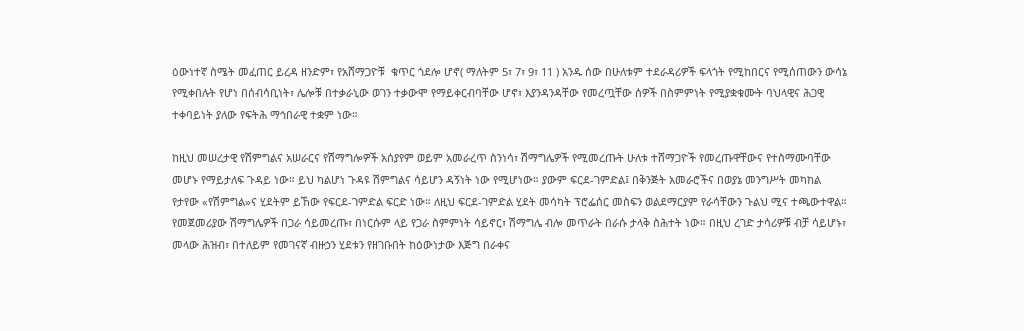ዕውነተኛ ስሜት መፈጠር ይረዳ ዘንድም፣ የአሸማጋዮቹ  ቁጥር ጎደሎ ሆኖ( ማለትም 5፣ 7፣ 9፣ 11 ) አንዱ ሰው በሁለቱም ተደራዳሪዎች ፍላጎት የሚከበርና የሚሰጠውን ውሳኔ የሚቀበሉት የሆነ በሰብሳቢነት፣ ሌሎቹ በተቃራኒው ወገን ተቃውሞ የማይቀርብባቸው ሆኖ፣ እያንዳንዳቸው የመረጧቸው ሰዎች በስምምነት የሚያቋቁሙት ባህላዊና ሕጋዊ ተቀባይነት ያለው የፍትሕ ማኅበራዊ ተቋም ነው።

ከዚህ መሠረታዊ የሽምግልና አሠራርና የሽማግሎዎች አሰያየም ወይም አመራረጥ ስንነሳ፣ ሽማግሌዎች የሚመረጡት ሁለቱ ተሸማጋዮች የመረጡዋቸውና የተስማሙባቸው መሆኑ የማይታለፍ ጉዳይ ነው። ይህ ካልሆነ ጉዳዩ ሽምግልና ሳይሆን ዳኝነት ነው የሚሆነው። ያውም ፍርደ-ገምድል፤ በቅንጅት አመራሮችና በወያኔ መንግሥት መካከል የታየው «የሽምግል»ና ሂደትም ይኸው የፍርደ-ገምድል ፍርድ ነው። ለዚህ ፍርደ-ገምድል ሂደት መሳካት ፕሮፌሰር መስፍን ወልደማርያም የራሳቸውን ጉልህ ሚና ተጫውተዋል። የመጀመሪያው ሽማግሌዎች በጋራ ሳይመረጡ፣ በነርሱም ላይ የጋራ ስምምነት ሳይኖር፣ ሽማግሌ ብሎ መጥራት በራሱ ታላቅ ስሕተት ነው። በዚህ ረገድ ታሳሪዎቹ ብቻ ሳይሆኑ፣ መላው ሕዝብ፣ በተለይም የመገናኛ ብዙኃን ሂደቱን የዘገቡበት ከዕውነታው እጅግ በራቀና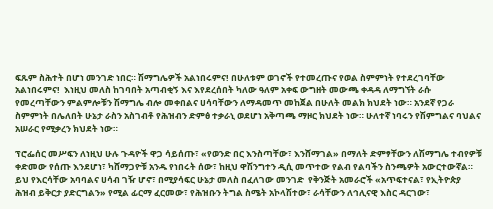ፍጹም ስሕተት በሆነ መንገድ ነበር። ሽማግሌዎች አልነበሩምና! በሁለቱም ወገኖች የተመረጡና የወል ስምምነት የተደረገባቸው አልነበሩምና!  እነዚህ መለስ ከገባበት አጣብቂኝ እና እየደረሰበት ካለው ዓለም አቀፍ ውግዘት መውጫ ቀዳዳ ለማግኘት ራሱ የመረጣቸውን ምልምሎቹን ሽማግሌ ብሎ መቀበልና ሀሳባቸውን ለማዳመጥ መከጀል በሁለት መልክ ክህደት ነው። አንደኛ የጋራ ስምምነት በሌለበት ሁኔታ ራስን አስገብቶ የሕዝብን ድምፅ ተቃራኒ ወደሆነ አቅጣጫ ማዞር ክህደት ነው። ሁለተኛ ነባሩን የሽምግልና ባህልና አሠራር የሚቃረን ክህደት ነው።

ፕሮፌሰር መሥፍን ለነዚህ ሁሉ ጉዳዮች ዋጋ ሳይሰጡ፣ «የወንድ በር እንስጣቸው፣ እንሸማገል» በማለት ድምፃቸውን ለሽማግሌ ተብየዎቹ ቀድመው የሰጡ እንደሆነ፣ ካሸማጋዮቹ አንዱ የነበሩት ሰው፣ ከዚህ ዋሽንግተን ዲሲ መጥተው የልብ የልባችን ስንጫዎት አውርተውኛል። ይህ የእርሳቸው አባባልና ሀሳብ ገዥ ሆኖ፣ በሚያሳፍር ሁኔታ መለስ በፈለገው መንገድ  የቅንጅት አመራሮች «አጥፍተናል፣ የኢትዮጵያ ሕዝብ ይቅርታ ያድርግልን» የሚል ፊርማ ፈርመው፣ የሕዝቡን ትግል ስሜት አኮላሽተው፣ ራሳቸውን ለኅሊናዊ እስር ዳርገው፣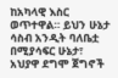ከአካላዊ እስር ወጥተዋል። ይህን ሁኔታ ሳስብ አንዲት ባለቤቷ በሚያሳፍር ሁኔታ፣ አህያዋ ደግሞ ጀግኖች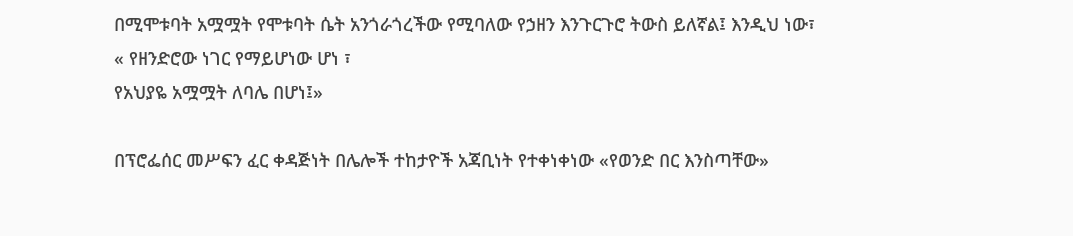በሚሞቱባት አሟሟት የሞቱባት ሴት አንጎራጎረችው የሚባለው የኃዘን እንጉርጉሮ ትውስ ይለኛል፤ እንዲህ ነው፣
« የዘንድሮው ነገር የማይሆነው ሆነ ፣
የአህያዬ አሟሟት ለባሌ በሆነ፤»

በፕሮፌሰር መሥፍን ፈር ቀዳጅነት በሌሎች ተከታዮች አጃቢነት የተቀነቀነው «የወንድ በር እንስጣቸው»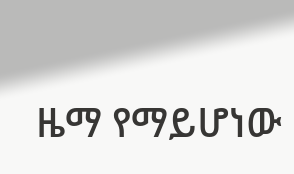ዜማ የማይሆነው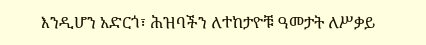እንዲሆን አድርጎ፣ ሕዝባችን ለተከታዮቹ ዓመታት ለሥቃይ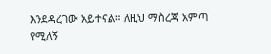እንደዳረገው አይተናል። ለዚህ ማስረጃ አምጣ የሚለኝ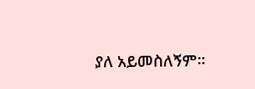ያለ አይመስለኝም።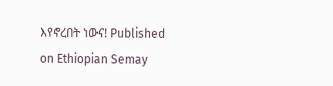እየኖረበት ነውና! Published on Ethiopian Semay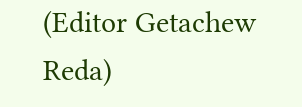(Editor Getachew Reda)